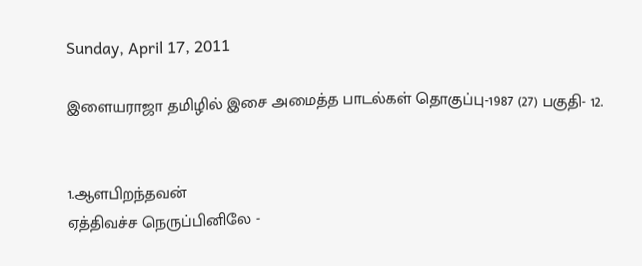Sunday, April 17, 2011

இளையராஜா தமிழில் இசை அமைத்த பாடல்கள் தொகுப்பு-1987 (27) பகுதி- 12.


1.ஆளபிறந்தவன்
ஏத்திவச்ச நெருப்பினிலே -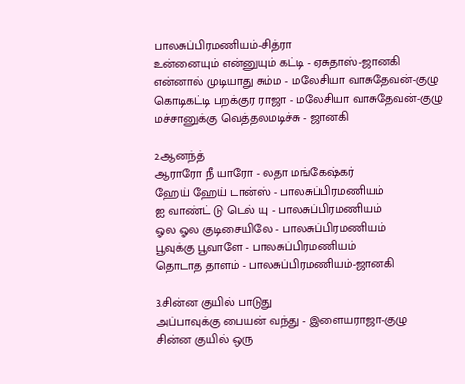பாலசுப்பிரமணியம்-சித்ரா
உன்னையும் என்னுயும் கட்டி - ஏசுதாஸ்-ஜானகி
என்னால் முடியாது சும்ம - மலேசியா வாசுதேவன்-குழு
கொடிகட்டி பறக்குர ராஜா - மலேசியா வாசுதேவன்-குழு
மச்சானுக்கு வெத்தலமடிச்சு - ஜானகி

2.ஆனந்த்
ஆராரோ நீ யாரோ - லதா மங்கேஷ்கர்
ஹேய் ஹேய் டான்ஸ் - பாலசுப்பிரமணியம்
ஐ வாண்ட் டு டெல் யு - பாலசுப்பிரமணியம்
ஓல ஓல குடிசையிலே - பாலசுப்பிரமணியம்
பூவுக்கு பூவாளே - பாலசுப்பிரமணியம்
தொடாத தாளம் - பாலசுப்பிரமணியம்-ஜானகி

3.சின்ன குயில் பாடுது
அப்பாவுக்கு பையன் வந்து - இளையராஜா-குழு
சின்ன குயில் ஒரு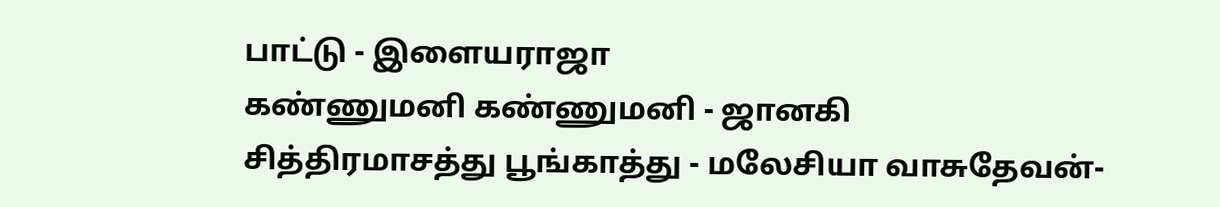பாட்டு - இளையராஜா
கண்ணுமனி கண்ணுமனி - ஜானகி
சித்திரமாசத்து பூங்காத்து - மலேசியா வாசுதேவன்-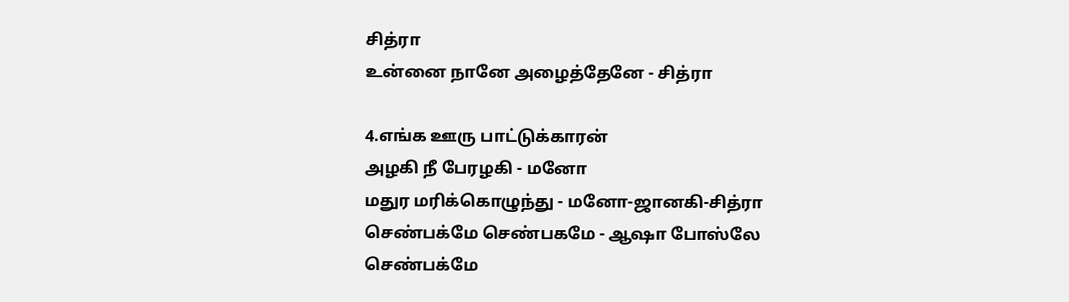சித்ரா
உன்னை நானே அழைத்தேனே - சித்ரா

4.எங்க ஊரு பாட்டுக்காரன்
அழகி நீ பேரழகி - மனோ
மதுர மரிக்கொழுந்து - மனோ-ஜானகி-சித்ரா
செண்பக்மே செண்பகமே - ஆஷா போஸ்லே
செண்பக்மே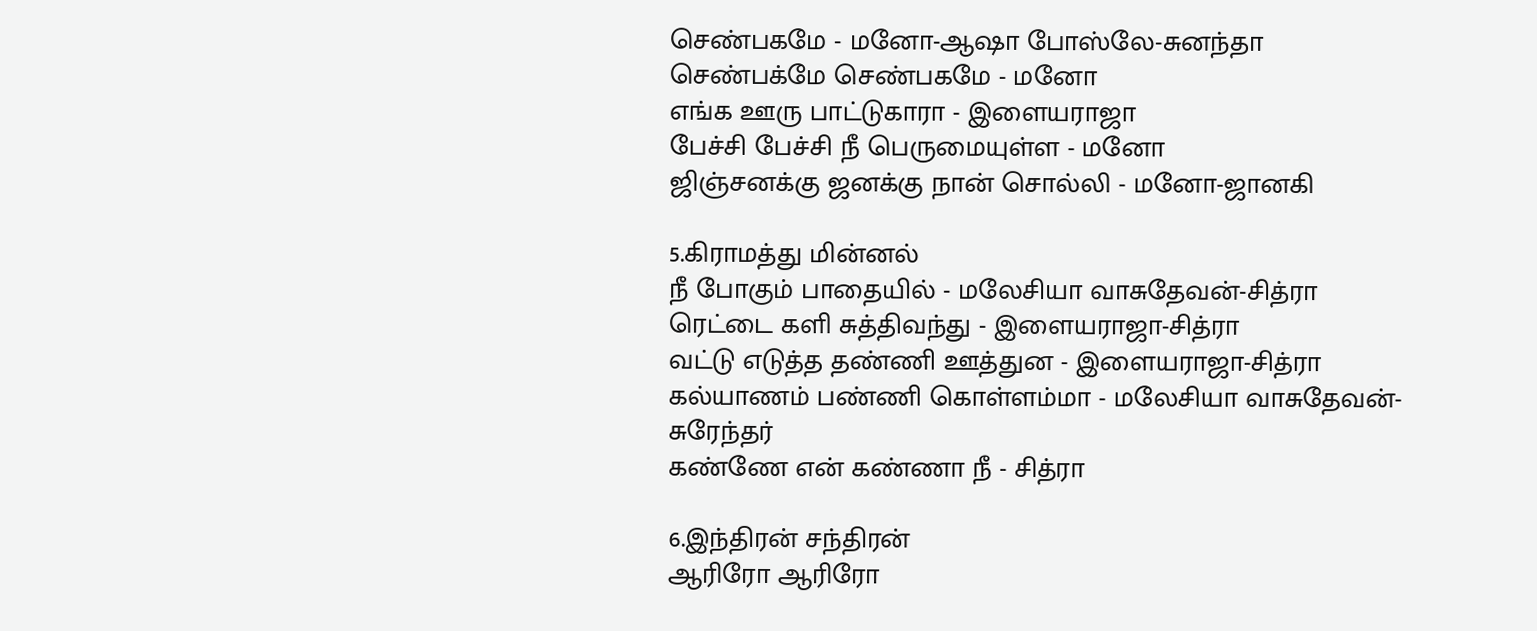செண்பகமே - மனோ-ஆஷா போஸ்லே-சுனந்தா
செண்பக்மே செண்பகமே - மனோ
எங்க ஊரு பாட்டுகாரா - இளையராஜா
பேச்சி பேச்சி நீ பெருமையுள்ள - மனோ
ஜிஞ்சனக்கு ஜனக்கு நான் சொல்லி - மனோ-ஜானகி

5.கிராமத்து மின்னல்
நீ போகும் பாதையில் - மலேசியா வாசுதேவன்-சித்ரா
ரெட்டை களி சுத்திவந்து - இளையராஜா-சித்ரா
வட்டு எடுத்த தண்ணி ஊத்துன - இளையராஜா-சித்ரா
கல்யாணம் பண்ணி கொள்ளம்மா - மலேசியா வாசுதேவன்-சுரேந்தர்
கண்ணே என் கண்ணா நீ - சித்ரா

6.இந்திரன் சந்திரன்
ஆரிரோ ஆரிரோ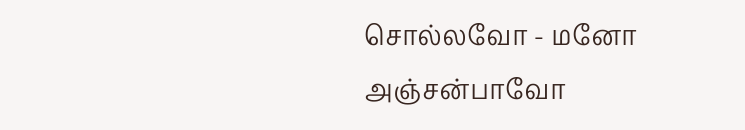சொல்லவோ - மனோ
அஞ்சன்பாவோ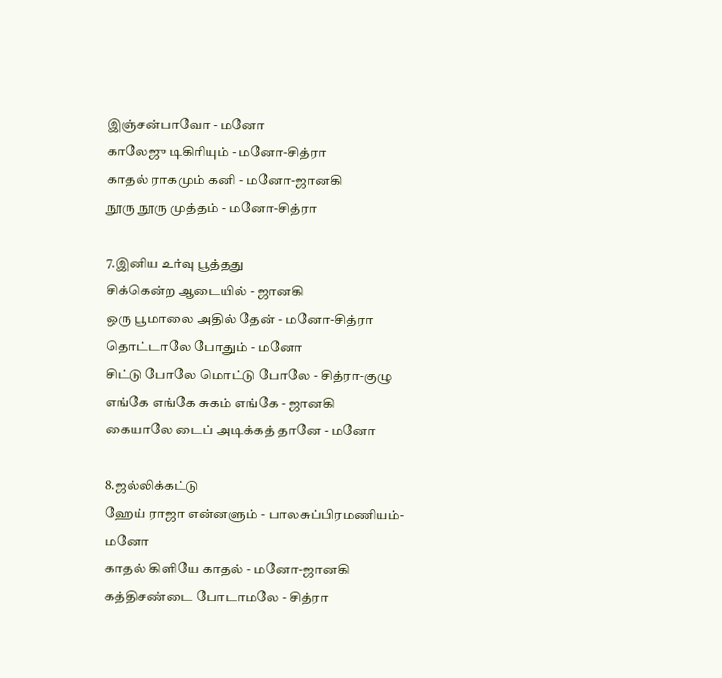இஞ்சன்பாவோ - மனோ
காலேஜு டிகிரியும் - மனோ-சித்ரா
காதல் ராகமும் கனி - மனோ-ஜானகி
நூரு நூரு முத்தம் - மனோ-சித்ரா

7.இனிய உர்வு பூத்தது
சிக்கென்ற ஆடையில் - ஜானகி
ஒரு பூமாலை அதில் தேன் - மனோ-சித்ரா
தொட்டாலே போதும் - மனோ
சிட்டு போலே மொட்டு போலே - சித்ரா-குழு
எங்கே எங்கே சுகம் எங்கே - ஜானகி
கையாலே டைப் அடிக்கத் தானே - மனோ

8.ஜல்லிக்கட்டு
ஹேய் ராஜா என்னளும் - பாலசுப்பிரமணியம்-மனோ
காதல் கிளியே காதல் - மனோ-ஜானகி
கத்திசண்டை போடாமலே - சித்ரா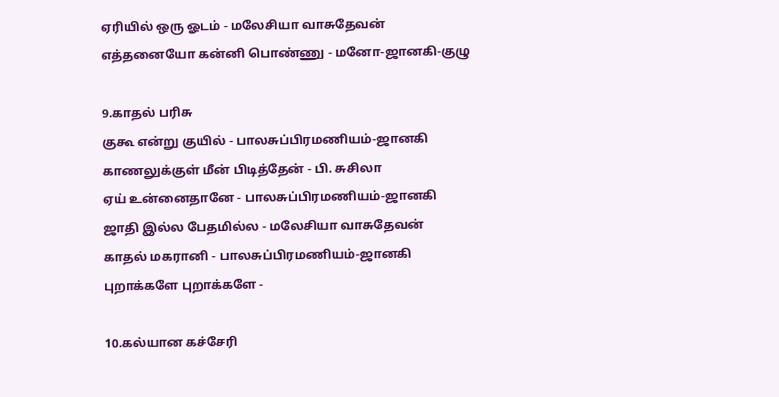ஏரியில் ஒரு ஓடம் - மலேசியா வாசுதேவன்
எத்தனையோ கன்னி பொண்ணு - மனோ-ஜானகி-குழு

9.காதல் பரிசு
குகூ என்று குயில் - பாலசுப்பிரமணியம்-ஜானகி
காணலுக்குள் மீன் பிடித்தேன் - பி. சுசிலா
ஏய் உன்னைதானே - பாலசுப்பிரமணியம்-ஜானகி
ஜாதி இல்ல பேதமில்ல - மலேசியா வாசுதேவன்
காதல் மகரானி - பாலசுப்பிரமணியம்-ஜானகி
புறாக்களே புறாக்களே -

10.கல்யான கச்சேரி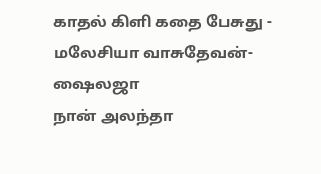காதல் கிளி கதை பேசுது - மலேசியா வாசுதேவன்-ஷைலஜா
நான் அலந்தா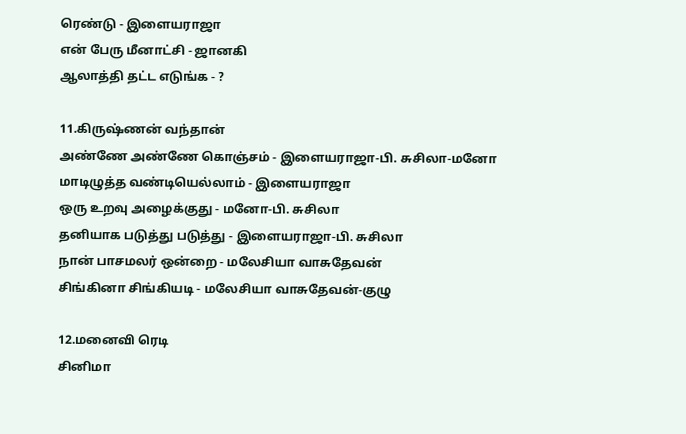ரெண்டு - இளையராஜா
என் பேரு மீனாட்சி - ஜானகி
ஆலாத்தி தட்ட எடுங்க - ?

11.கிருஷ்ணன் வந்தான்
அண்ணே அண்ணே கொஞ்சம் - இளையராஜா-பி. சுசிலா-மனோ
மாடிழுத்த வண்டியெல்லாம் - இளையராஜா
ஒரு உறவு அழைக்குது - மனோ-பி. சுசிலா
தனியாக படுத்து படுத்து - இளையராஜா-பி. சுசிலா
நான் பாசமலர் ஒன்றை - மலேசியா வாசுதேவன்
சிங்கினா சிங்கியடி - மலேசியா வாசுதேவன்-குழு

12.மனைவி ரெடி
சினிமா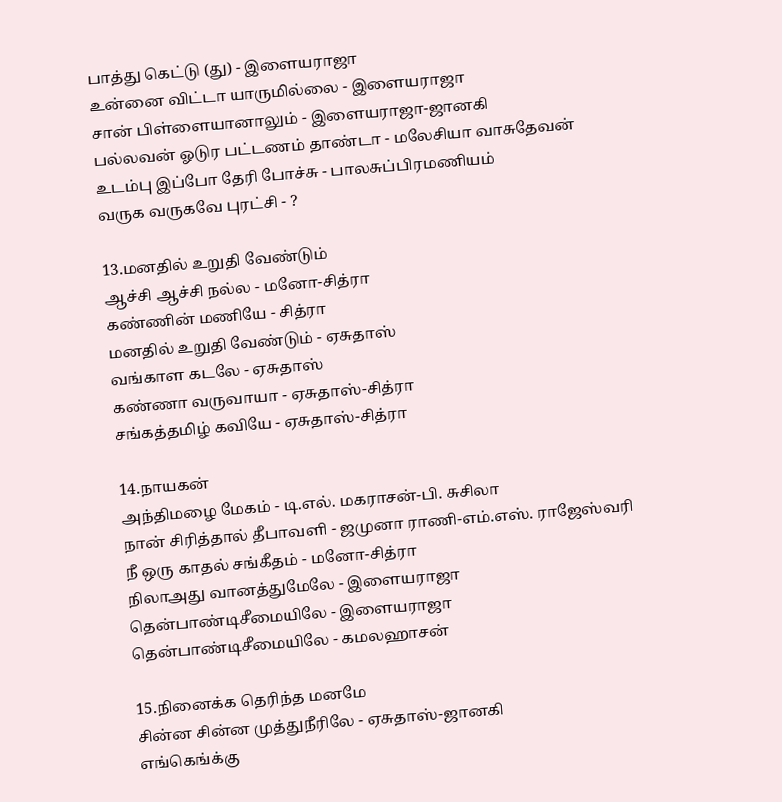பாத்து கெட்டு (து) - இளையராஜா
உன்னை விட்டா யாருமில்லை - இளையராஜா
சான் பிள்ளையானாலும் - இளையராஜா-ஜானகி
பல்லவன் ஓடுர பட்டணம் தாண்டா - மலேசியா வாசுதேவன்
உடம்பு இப்போ தேரி போச்சு - பாலசுப்பிரமணியம்
வருக வருகவே புரட்சி - ?

13.மனதில் உறுதி வேண்டும்
ஆச்சி ஆச்சி நல்ல - மனோ-சித்ரா
கண்ணின் மணியே - சித்ரா
மனதில் உறுதி வேண்டும் - ஏசுதாஸ்
வங்காள கடலே - ஏசுதாஸ்
கண்ணா வருவாயா - ஏசுதாஸ்-சித்ரா
சங்கத்தமிழ் கவியே - ஏசுதாஸ்-சித்ரா

14.நாயகன்
அந்திமழை மேகம் - டி.எல். மகராசன்-பி. சுசிலா
நான் சிரித்தால் தீபாவளி - ஜமுனா ராணி-எம்.எஸ். ராஜேஸ்வரி
நீ ஒரு காதல் சங்கீதம் - மனோ-சித்ரா
நிலாஅது வானத்துமேலே - இளையராஜா
தென்பாண்டிசீமையிலே - இளையராஜா
தென்பாண்டிசீமையிலே - கமலஹாசன்

15.நினைக்க தெரிந்த மனமே
சின்ன சின்ன முத்துநீரிலே - ஏசுதாஸ்-ஜானகி
எங்கெங்க்கு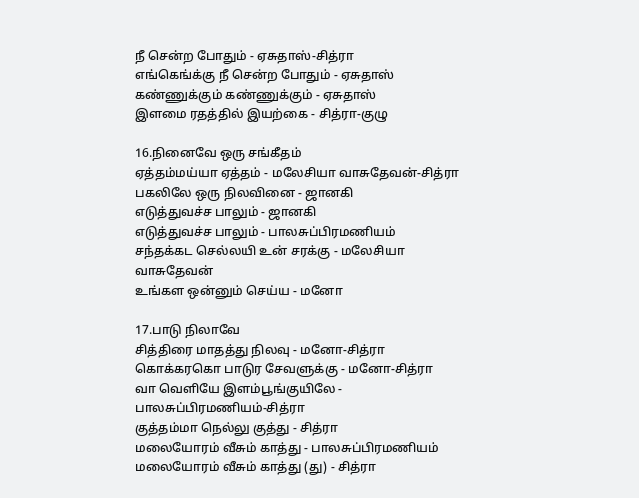நீ சென்ற போதும் - ஏசுதாஸ்-சித்ரா
எங்கெங்க்கு நீ சென்ற போதும் - ஏசுதாஸ்
கண்ணுக்கும் கண்ணுக்கும் - ஏசுதாஸ்
இளமை ரதத்தில் இயற்கை - சித்ரா-குழு

16.நினைவே ஒரு சங்கீதம்
ஏத்தம்மய்யா ஏத்தம் - மலேசியா வாசுதேவன்-சித்ரா
பகலிலே ஒரு நிலவினை - ஜானகி
எடுத்துவச்ச பாலும் - ஜானகி
எடுத்துவச்ச பாலும் - பாலசுப்பிரமணியம்
சந்தக்கட செல்லயி உன் சரக்கு - மலேசியா வாசுதேவன்
உங்கள ஒன்னும் செய்ய - மனோ

17.பாடு நிலாவே
சித்திரை மாதத்து நிலவு - மனோ-சித்ரா
கொக்கரகொ பாடுர சேவளுக்கு - மனோ-சித்ரா
வா வெளியே இளம்பூங்குயிலே - பாலசுப்பிரமணியம்-சித்ரா
குத்தம்மா நெல்லு குத்து - சித்ரா
மலையோரம் வீசும் காத்து - பாலசுப்பிரமணியம்
மலையோரம் வீசும் காத்து (து) - சித்ரா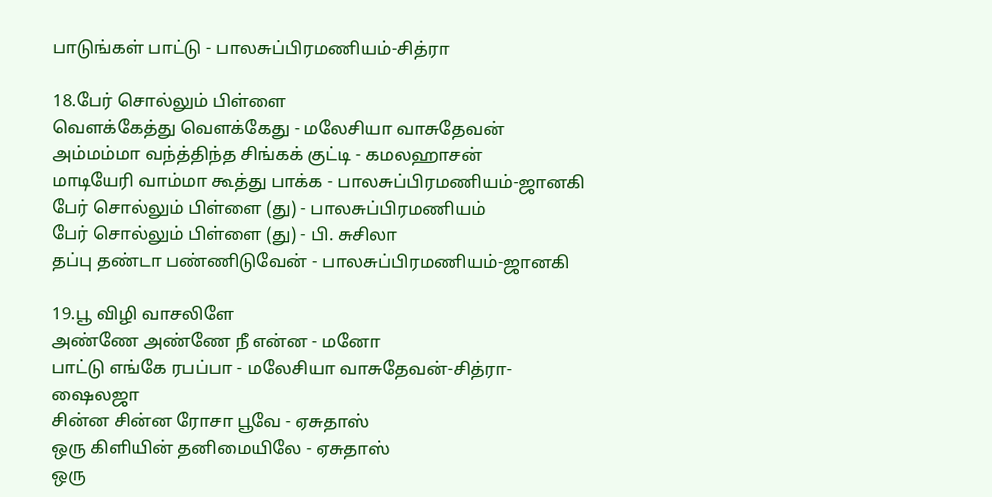பாடுங்கள் பாட்டு - பாலசுப்பிரமணியம்-சித்ரா

18.பேர் சொல்லும் பிள்ளை
வெளக்கேத்து வெளக்கேது - மலேசியா வாசுதேவன்
அம்மம்மா வந்த்திந்த சிங்கக் குட்டி - கமலஹாசன்
மாடியேரி வாம்மா கூத்து பாக்க - பாலசுப்பிரமணியம்-ஜானகி
பேர் சொல்லும் பிள்ளை (து) - பாலசுப்பிரமணியம்
பேர் சொல்லும் பிள்ளை (து) - பி. சுசிலா
தப்பு தண்டா பண்ணிடுவேன் - பாலசுப்பிரமணியம்-ஜானகி

19.பூ விழி வாசலிளே
அண்ணே அண்ணே நீ என்ன - மனோ
பாட்டு எங்கே ரபப்பா - மலேசியா வாசுதேவன்-சித்ரா-ஷைலஜா
சின்ன சின்ன ரோசா பூவே - ஏசுதாஸ்
ஒரு கிளியின் தனிமையிலே - ஏசுதாஸ்
ஒரு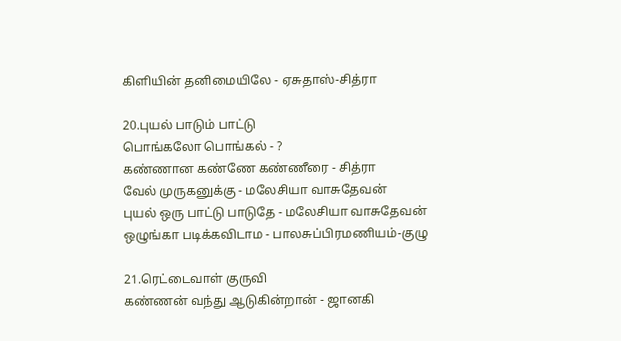கிளியின் தனிமையிலே - ஏசுதாஸ்-சித்ரா

20.புயல் பாடும் பாட்டு
பொங்கலோ பொங்கல் - ?
கண்ணான கண்ணே கண்ணீரை - சித்ரா
வேல் முருகனுக்கு - மலேசியா வாசுதேவன்
புயல் ஒரு பாட்டு பாடுதே - மலேசியா வாசுதேவன்
ஒழுங்கா படிக்கவிடாம - பாலசுப்பிரமணியம்-குழு

21.ரெட்டைவாள் குருவி
கண்ணன் வந்து ஆடுகின்றான் - ஜானகி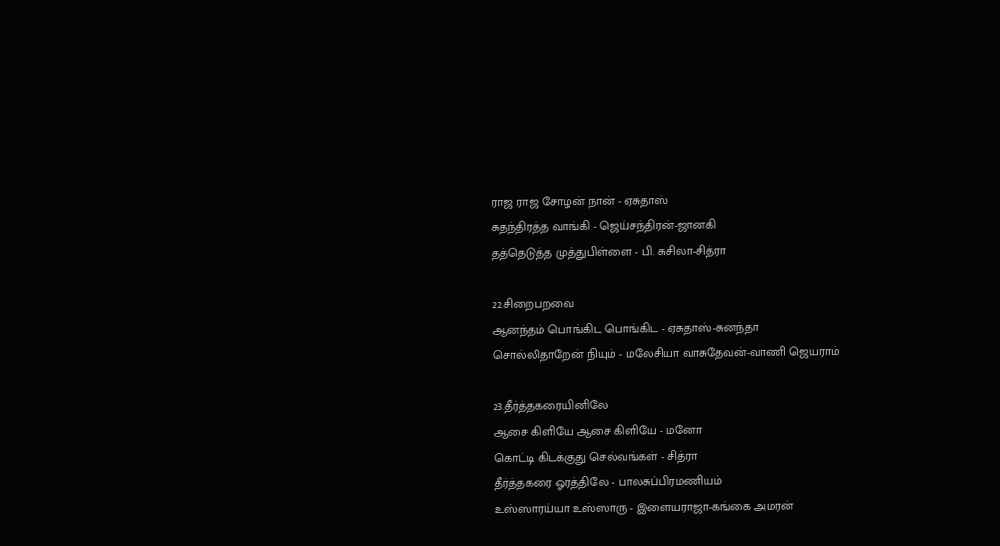ராஜ ராஜ சோழன் நான் - ஏசுதாஸ்
சுதந்திரத்த வாங்கி - ஜெய்சந்திரன்-ஜானகி
தத்தெடுத்த முத்துபிள்ளை - பி. சுசிலா-சித்ரா

22.சிறைபறவை
ஆனந்தம் பொங்கிட பொங்கிட - ஏசுதாஸ்-சுனந்தா
சொல்லிதாறேன் நியும் - மலேசியா வாசுதேவன்-வாணி ஜெயராம்

23.தீர்த்தகரையினிலே
ஆசை கிளியே ஆசை கிளியே - மனோ
கொட்டி கிடக்குது செல்வங்கள் - சித்ரா
தீர்த்தகரை ஓரத்திலே - பாலசுப்பிரமணியம்
உஸ்ஸாரய்யா உஸ்ஸாரு - இளையராஜா-கங்கை அமரன்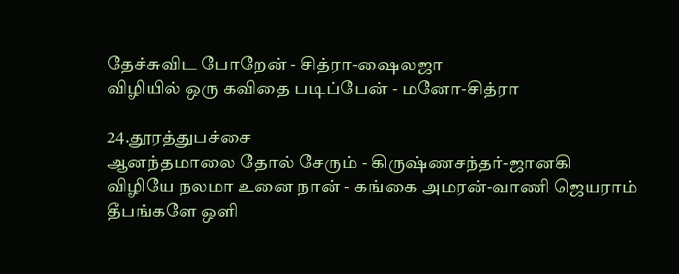தேச்சுவிட போறேன் - சித்ரா-ஷைலஜா
விழியில் ஒரு கவிதை படிப்பேன் - மனோ-சித்ரா

24.தூரத்துபச்சை
ஆனந்தமாலை தோல் சேரும் - கிருஷ்ணசந்தர்-ஜானகி
விழியே நலமா உனை நான் - கங்கை அமரன்-வாணி ஜெயராம்
தீபங்களே ஒளி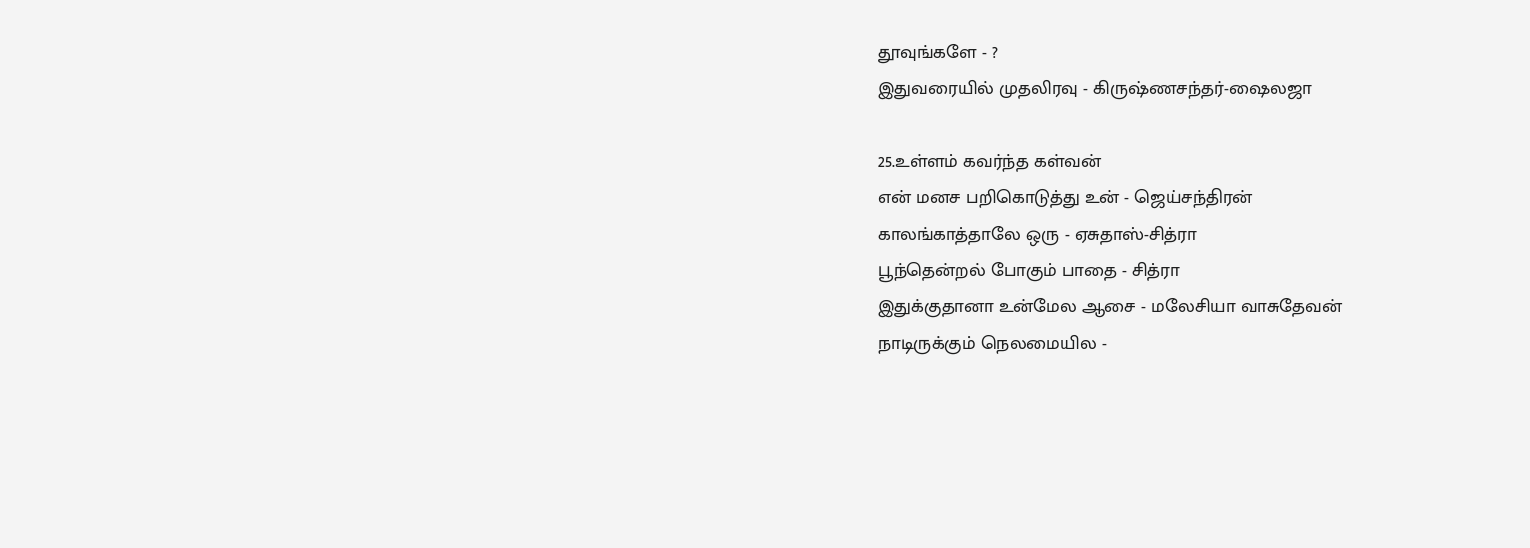தூவுங்களே - ?
இதுவரையில் முதலிரவு - கிருஷ்ணசந்தர்-ஷைலஜா

25.உள்ளம் கவர்ந்த கள்வன்
என் மனச பறிகொடுத்து உன் - ஜெய்சந்திரன்
காலங்காத்தாலே ஒரு - ஏசுதாஸ்-சித்ரா
பூந்தென்றல் போகும் பாதை - சித்ரா
இதுக்குதானா உன்மேல ஆசை - மலேசியா வாசுதேவன்
நாடிருக்கும் நெலமையில -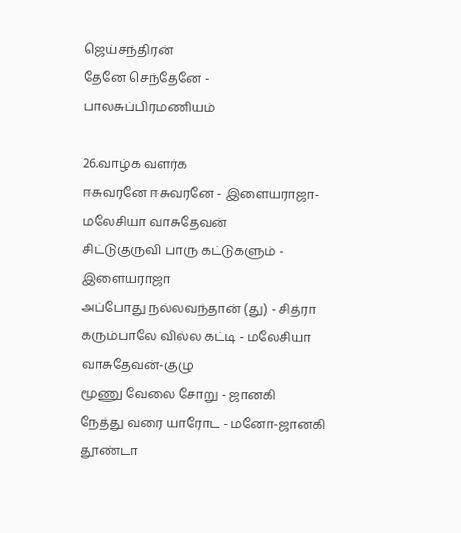ஜெய்சந்திரன்
தேனே செந்தேனே - பாலசுப்பிரமணியம்

26.வாழ்க வளர்க
ஈசுவரனே ஈசுவரனே - இளையராஜா-மலேசியா வாசுதேவன்
சிட்டுகுருவி பாரு கட்டுகளும் - இளையராஜா
அப்போது நல்லவந்தான் (து) - சித்ரா
கரும்பாலே வில்ல கட்டி - மலேசியா வாசுதேவன்-குழு
மூணு வேலை சோறு - ஜானகி
நேத்து வரை யாரோட - மனோ-ஜானகி
தூண்டா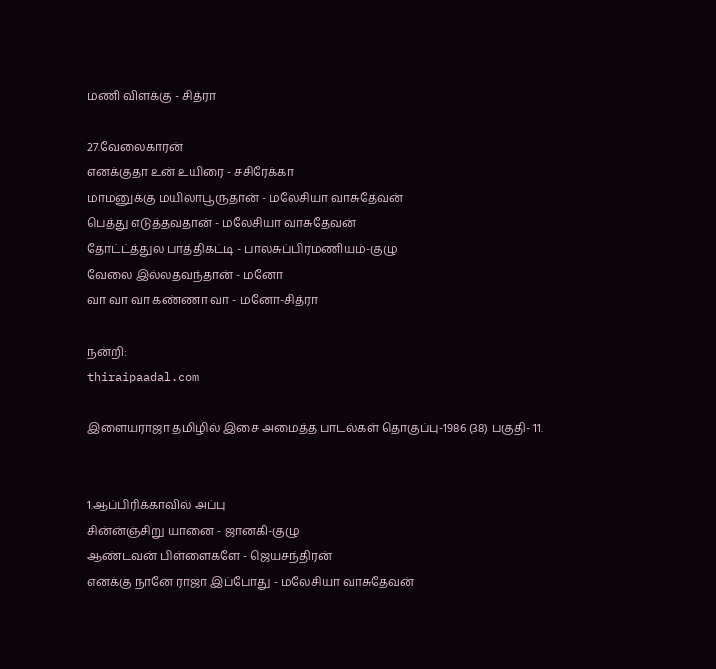மணி விளக்கு - சித்ரா

27.வேலைகாரன்
எனக்குதா உன் உயிரை - சசிரேக்கா
மாமனுக்கு மயிலாபூருதான் - மலேசியா வாசுதேவன்
பெத்து எடுத்தவதான் - மலேசியா வாசுதேவன்
தோட்ட்த்துல பாத்திகட்டி - பாலசுப்பிரமணியம்-குழு
வேலை இல்லதவந்தான் - மனோ
வா வா வா கண்ணா வா - மனோ-சித்ரா

நன்றி:
thiraipaadal.com

இளையராஜா தமிழில் இசை அமைத்த பாடல்கள் தொகுப்பு-1986 (38) பகுதி- 11.


1.ஆப்பிரிக்காவில் அப்பு
சின்ன்ஞ்சிறு யானை - ஜானகி-குழு
ஆண்டவன் பிள்ளைகளே - ஜெயசந்திரன்
எனக்கு நானே ராஜா இப்போது - மலேசியா வாசுதேவன்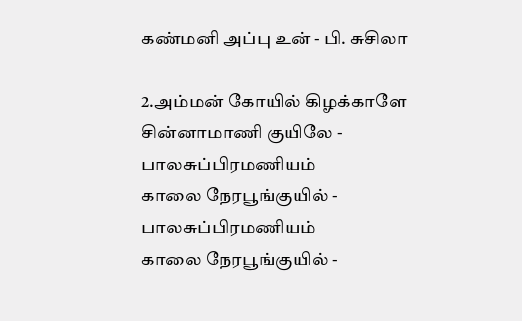கண்மனி அப்பு உன் - பி. சுசிலா

2.அம்மன் கோயில் கிழக்காளே
சின்னாமாணி குயிலே - பாலசுப்பிரமணியம்
காலை நேரபூங்குயில் - பாலசுப்பிரமணியம்
காலை நேரபூங்குயில் -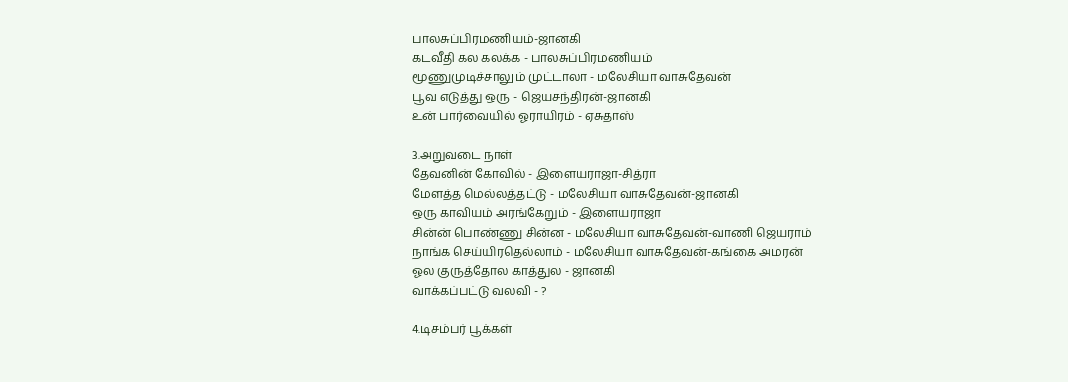பாலசுப்பிரமணியம்-ஜானகி
கடவீதி கல கலக்க - பாலசுப்பிரமணியம்
மூணுமுடிச்சாலும் முட்டாலா - மலேசியா வாசுதேவன்
பூவ எடுத்து ஒரு - ஜெயசந்திரன்-ஜானகி
உன் பார்வையில் ஓராயிரம் - ஏசுதாஸ்

3.அறுவடை நாள்
தேவனின் கோவில் - இளையராஜா-சித்ரா
மேளத்த மெல்லத்தட்டு - மலேசியா வாசுதேவன்-ஜானகி
ஒரு காவியம் அரங்கேறும் - இளையராஜா
சின்ன் பொண்ணு சின்ன - மலேசியா வாசுதேவன்-வாணி ஜெயராம்
நாங்க செய்யிரதெல்லாம் - மலேசியா வாசுதேவன்-கங்கை அமரன்
ஓல குருத்தோல காத்துல - ஜானகி
வாக்கப்பட்டு வலவி - ?

4.டிசம்பர் பூக்கள்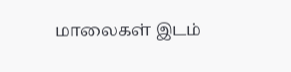மாலைகள் இடம்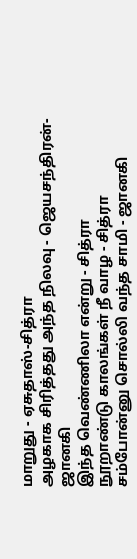மாறுது - ஏசுதாஸ்-சித்ரா
அழகாக சிரித்தது அந்த நிலவு - ஜெயசந்திரன்-ஜானகி
இந்த வெண்ணிலா என்று - சித்ரா
நூறாண்டு காலங்கள் நீ வாழ - சித்ரா
சம்போன்னு சொல்லி வந்த சாமி - ஜானகி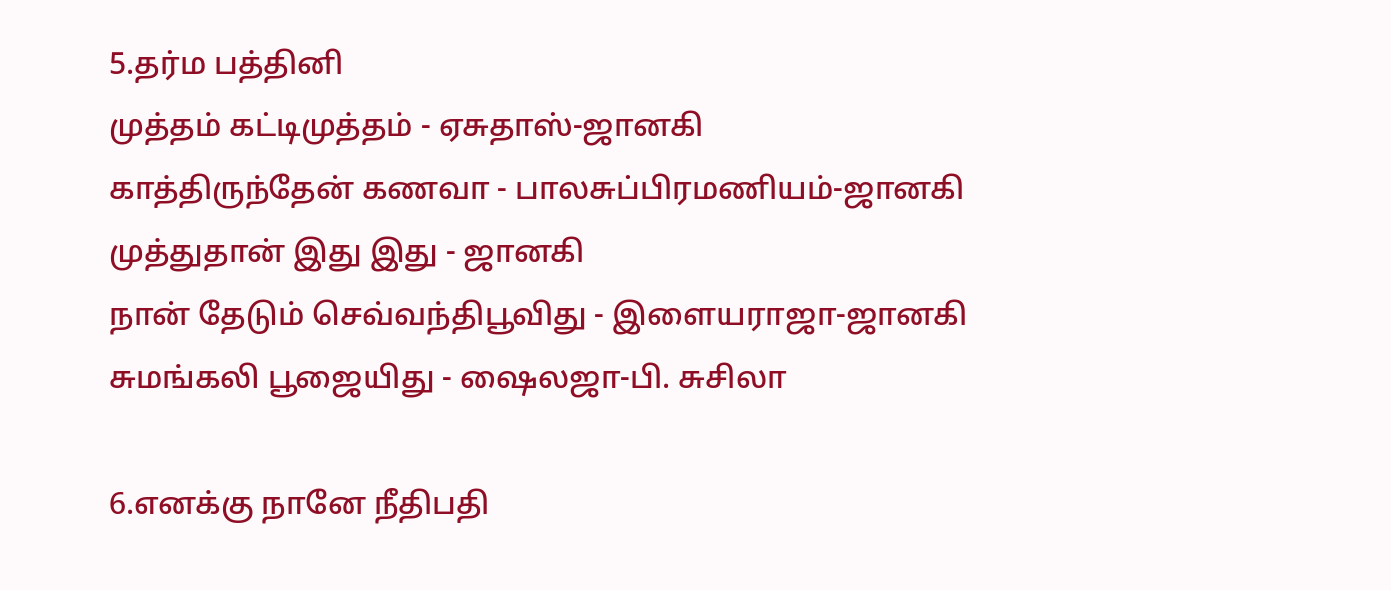5.தர்ம பத்தினி
முத்தம் கட்டிமுத்தம் - ஏசுதாஸ்-ஜானகி
காத்திருந்தேன் கணவா - பாலசுப்பிரமணியம்-ஜானகி
முத்துதான் இது இது - ஜானகி
நான் தேடும் செவ்வந்திபூவிது - இளையராஜா-ஜானகி
சுமங்கலி பூஜையிது - ஷைலஜா-பி. சுசிலா

6.எனக்கு நானே நீதிபதி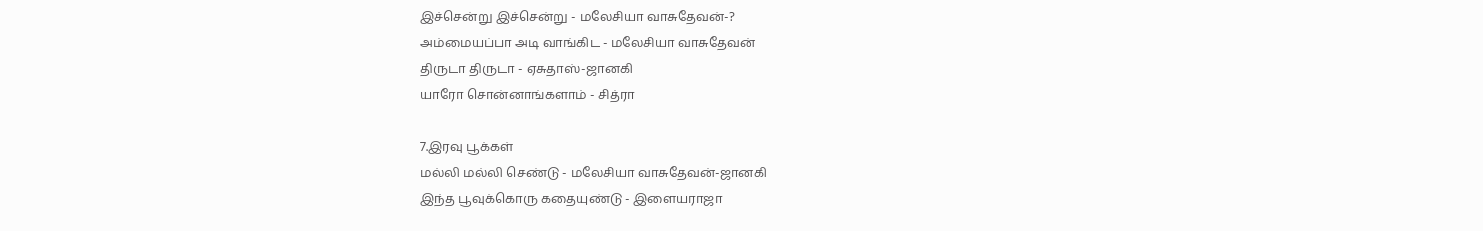இச்சென்று இச்சென்று - மலேசியா வாசுதேவன்-?
அம்மையப்பா அடி வாங்கிட - மலேசியா வாசுதேவன்
திருடா திருடா - ஏசுதாஸ்-ஜானகி
யாரோ சொன்னாங்களாம் - சித்ரா

7.இரவு பூக்கள்
மல்லி மல்லி செண்டு - மலேசியா வாசுதேவன்-ஜானகி
இந்த பூவுக்கொரு கதையுண்டு - இளையராஜா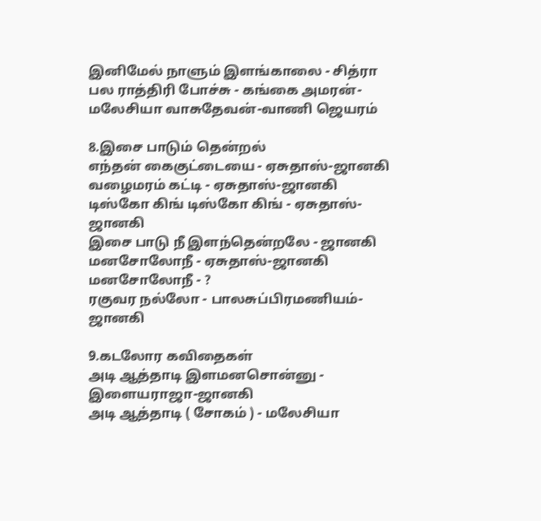இனிமேல் நாளும் இளங்காலை - சித்ரா
பல ராத்திரி போச்சு - கங்கை அமரன்-மலேசியா வாசுதேவன்-வாணி ஜெயரம்

8.இசை பாடும் தென்றல்
எந்தன் கைகுட்டையை - ஏசுதாஸ்-ஜானகி
வழைமரம் கட்டி - ஏசுதாஸ்-ஜானகி
டிஸ்கோ கிங் டிஸ்கோ கிங் - ஏசுதாஸ்-ஜானகி
இசை பாடு நீ இளந்தென்றலே - ஜானகி
மனசோலோநீ - ஏசுதாஸ்-ஜானகி
மனசோலோநீ - ?
ரகுவர நல்லோ - பாலசுப்பிரமணியம்-ஜானகி

9.கடலோர கவிதைகள்
அடி ஆத்தாடி இளமனசொன்னு - இளையராஜா-ஜானகி
அடி ஆத்தாடி ( சோகம் ) - மலேசியா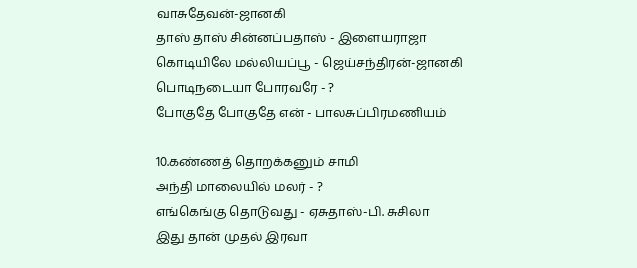வாசுதேவன்-ஜானகி
தாஸ் தாஸ் சின்னப்பதாஸ் - இளையராஜா
கொடியிலே மல்லியப்பூ - ஜெய்சந்திரன்-ஜானகி
பொடிநடையா போரவரே - ?
போகுதே போகுதே என் - பாலசுப்பிரமணியம்

10.கண்ணத் தொறக்கனும் சாமி
அந்தி மாலையில் மலர் - ?
எங்கெங்கு தொடுவது - ஏசுதாஸ்-பி. சுசிலா
இது தான் முதல் இரவா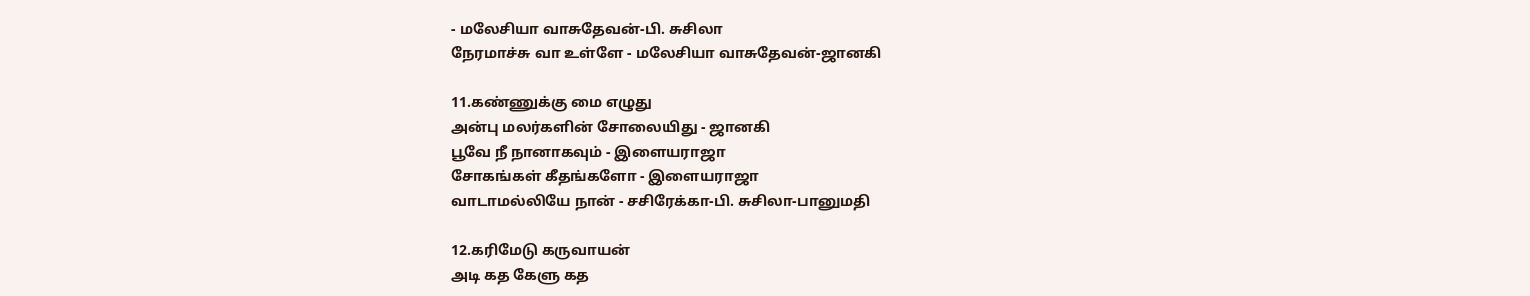- மலேசியா வாசுதேவன்-பி. சுசிலா
நேரமாச்சு வா உள்ளே - மலேசியா வாசுதேவன்-ஜானகி

11.கண்ணுக்கு மை எழுது
அன்பு மலர்களின் சோலையிது - ஜானகி
பூவே நீ நானாகவும் - இளையராஜா
சோகங்கள் கீதங்களோ - இளையராஜா
வாடாமல்லியே நான் - சசிரேக்கா-பி. சுசிலா-பானுமதி

12.கரிமேடு கருவாயன்
அடி கத கேளு கத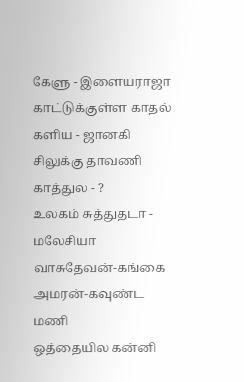கேளு - இளையராஜா
காட்டுக்குள்ள காதல் களிய - ஜானகி
சிலுக்கு தாவணி காத்துல - ?
உலகம் சுத்துதடா - மலேசியா வாசுதேவன்-கங்கை அமரன்-கவுண்ட மணி
ஒத்தையில கன்னி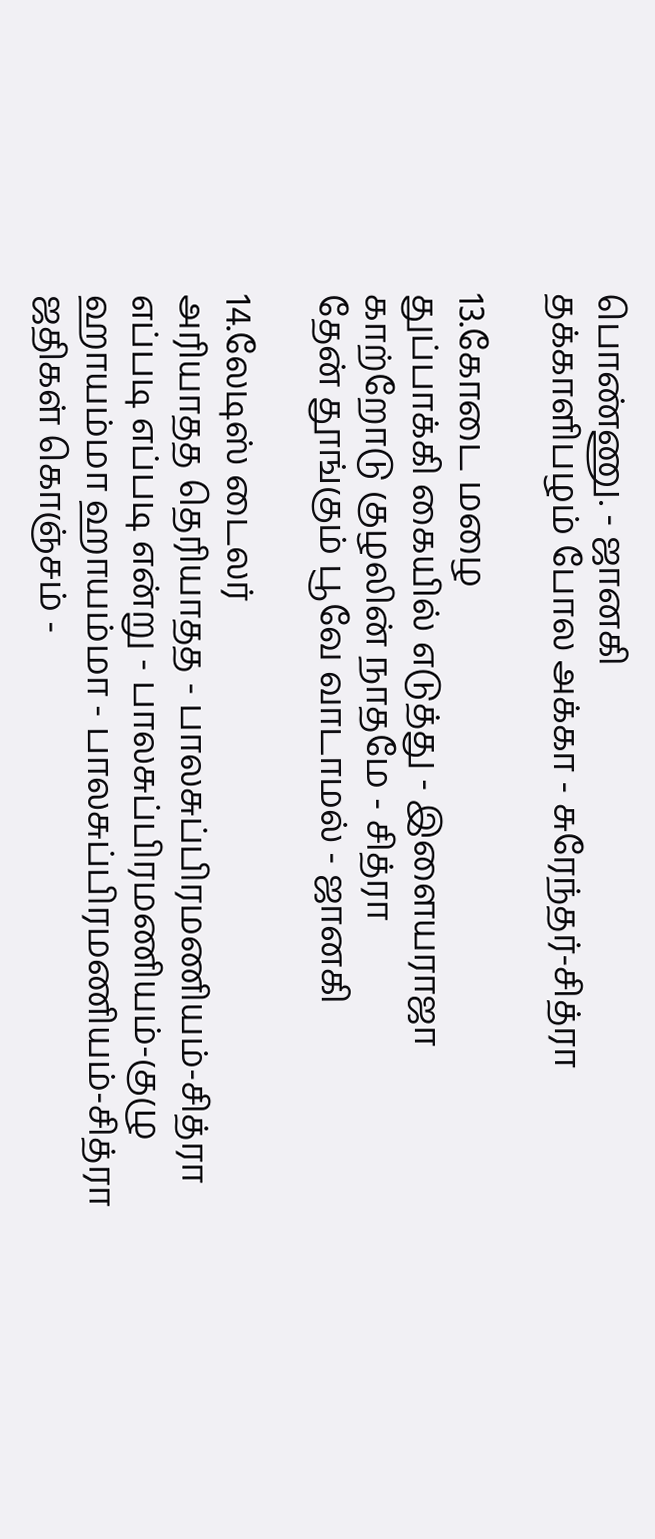பொண்ணு. - ஜானகி
தக்காளிபழம் போல அக்கா - சுரேந்தர்-சித்ரா

13.கோடை மழை
துப்பாக்கி கையில் எடுத்து - இளையராஜா
காற்றோடு குழலின் நாதமே - சித்ரா
தேன் தூங்கும் பூவே வாடாமல் - ஜானகி

14.லேடிஸ் டைலர்
அரியாதத தெரியாதத - பாலசுப்பிரமணியம்-சித்ரா
எப்படி எப்படி என்று - பாலசுப்பிரமணியம்-குழு
ஹாயம்மா ஹாயம்மா - பாலசுப்பிரமணியம்-சித்ரா
ஜதிகள் கொஞ்சம் -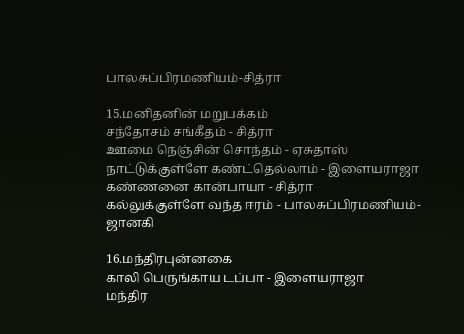பாலசுப்பிரமணியம்-சித்ரா

15.மனிதனின் மறுபக்கம்
சந்தோசம் சங்கீதம் - சித்ரா
ஊமை நெஞ்சின் சொந்தம் - ஏசுதாஸ்
நாட்டுக்குள்ளே கண்ட்தெல்லாம் - இளையராஜா
கண்ணனை கான்பாயா - சித்ரா
கல்லுக்குள்ளே வந்த ஈரம் - பாலசுப்பிரமணியம்-ஜானகி

16.மந்திரபுன்னகை
காலி பெருங்காய டப்பா - இளையராஜா
மந்திர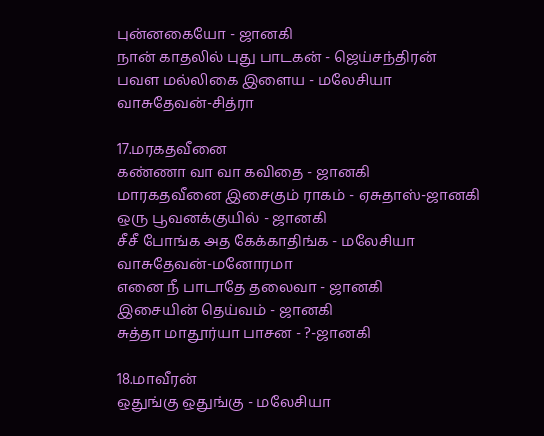புன்னகையோ - ஜானகி
நான் காதலில் புது பாடகன் - ஜெய்சந்திரன்
பவள மல்லிகை இளைய - மலேசியா வாசுதேவன்-சித்ரா

17.மரகதவீனை
கண்ணா வா வா கவிதை - ஜானகி
மாரகதவீனை இசைகும் ராகம் - ஏசுதாஸ்-ஜானகி
ஒரு பூவனக்குயில் - ஜானகி
சீசீ போங்க அத கேக்காதிங்க - மலேசியா வாசுதேவன்-மனோரமா
எனை நீ பாடாதே தலைவா - ஜானகி
இசையின் தெய்வம் - ஜானகி
சுத்தா மாதூர்யா பாசன - ?-ஜானகி

18.மாவீரன்
ஒதுங்கு ஒதுங்கு - மலேசியா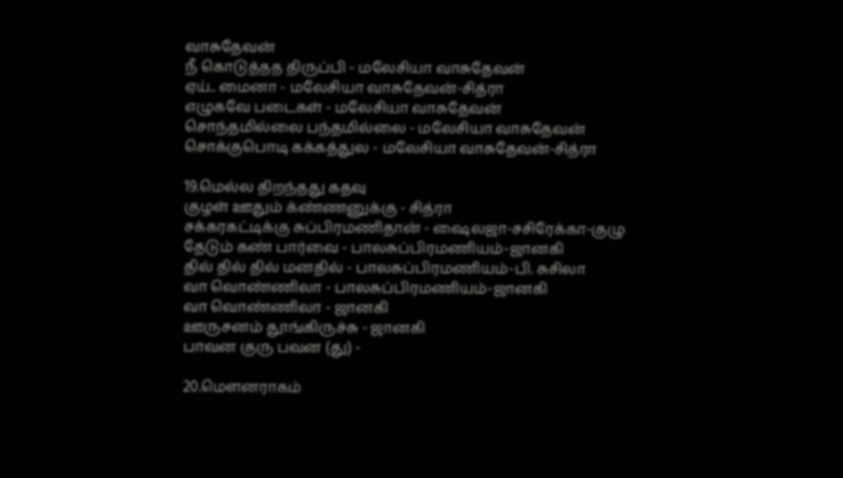வாசுதேவன்
நீ கொடுத்தத திருப்பி - மலேசியா வாசுதேவன்
ஏய்.. மைனா - மலேசியா வாசுதேவன்-சித்ரா
எழுகவே படைகள் - மலேசியா வாசுதேவன்
சொந்தமில்லை பந்தமில்லை - மலேசியா வாசுதேவன்
சொக்குபொடி கக்கத்துல - மலேசியா வாசுதேவன்-சித்ரா

19.மெல்ல திறந்தது கதவு
குழள் ஊதும் க்ண்ணனுக்கு - சித்ரா
சக்கரகட்டிக்கு சுப்பிரமணிதான் - ஷைலஜா-சசிரேக்கா-குழு
தேடும் கண் பார்வை - பாலசுப்பிரமணியம்-ஜானகி
தில் தில் தில் மனதில் - பாலசுப்பிரமணியம்-பி. சுசிலா
வா வொண்ணிலா - பாலசுப்பிரமணியம்-ஜானகி
வா வொண்ணிலா - ஜானகி
ஊருசனம் தூங்கிருச்சு - ஜானகி
பாவன குரு பவன (து) -

20.மௌனராகம்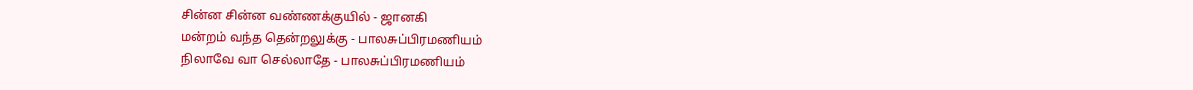சின்ன சின்ன வண்ணக்குயில் - ஜானகி
மன்றம் வந்த தென்றலுக்கு - பாலசுப்பிரமணியம்
நிலாவே வா செல்லாதே - பாலசுப்பிரமணியம்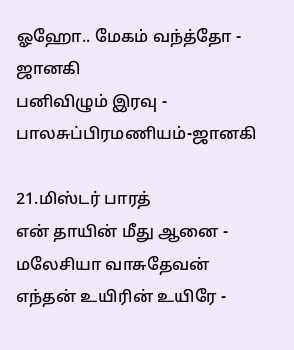ஓஹோ.. மேகம் வந்த்தோ - ஜானகி
பனிவிழும் இரவு - பாலசுப்பிரமணியம்-ஜானகி

21.மிஸ்டர் பாரத்
என் தாயின் மீது ஆனை - மலேசியா வாசுதேவன்
எந்தன் உயிரின் உயிரே -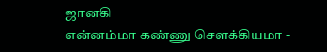ஜானகி
என்னம்மா கண்ணு சௌக்கியமா -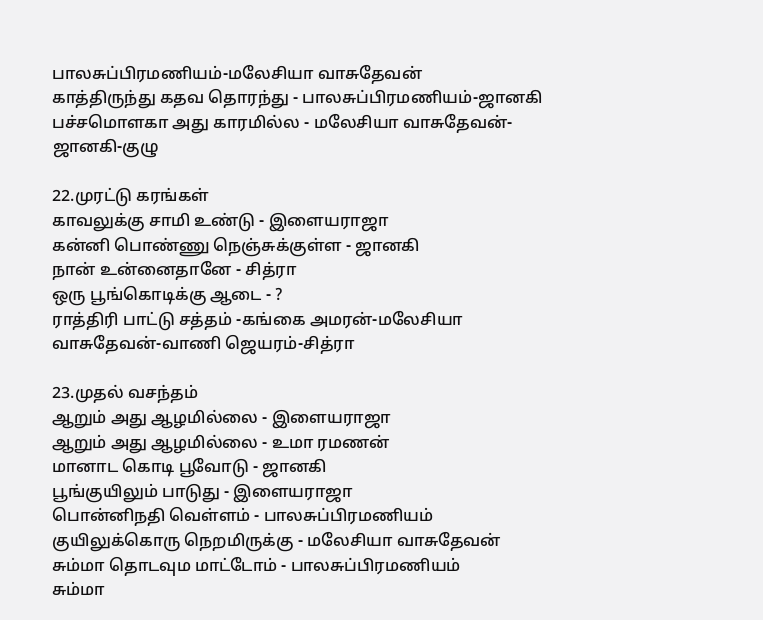பாலசுப்பிரமணியம்-மலேசியா வாசுதேவன்
காத்திருந்து கதவ தொரந்து - பாலசுப்பிரமணியம்-ஜானகி
பச்சமொளகா அது காரமில்ல - மலேசியா வாசுதேவன்-ஜானகி-குழு

22.முரட்டு கரங்கள்
காவலுக்கு சாமி உண்டு - இளையராஜா
கன்னி பொண்ணு நெஞ்சுக்குள்ள - ஜானகி
நான் உன்னைதானே - சித்ரா
ஒரு பூங்கொடிக்கு ஆடை - ?
ராத்திரி பாட்டு சத்தம் -கங்கை அமரன்-மலேசியா வாசுதேவன்-வாணி ஜெயரம்-சித்ரா

23.முதல் வசந்தம்
ஆறும் அது ஆழமில்லை - இளையராஜா
ஆறும் அது ஆழமில்லை - உமா ரமணன்
மானாட கொடி பூவோடு - ஜானகி
பூங்குயிலும் பாடுது - இளையராஜா
பொன்னிநதி வெள்ளம் - பாலசுப்பிரமணியம்
குயிலுக்கொரு நெறமிருக்கு - மலேசியா வாசுதேவன்
சும்மா தொடவும மாட்டோம் - பாலசுப்பிரமணியம்
சும்மா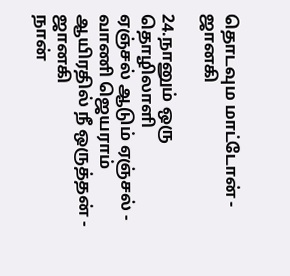தொடவும மாட்டோன் - ஜானகி

24.நானும் ஒரு தொழிலாளி
ஏஞ்சல் ஆடும் ஏஞ்சல் - வாணி ஜெயராம்
ஆயிரதில் நீ ஒருத்தன் - ஜானகி
நான்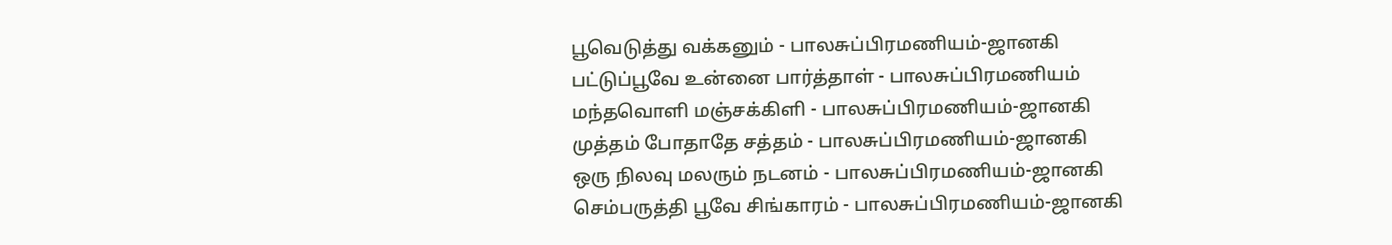பூவெடுத்து வக்கனும் - பாலசுப்பிரமணியம்-ஜானகி
பட்டுப்பூவே உன்னை பார்த்தாள் - பாலசுப்பிரமணியம்
மந்தவொளி மஞ்சக்கிளி - பாலசுப்பிரமணியம்-ஜானகி
முத்தம் போதாதே சத்தம் - பாலசுப்பிரமணியம்-ஜானகி
ஒரு நிலவு மலரும் நடனம் - பாலசுப்பிரமணியம்-ஜானகி
செம்பருத்தி பூவே சிங்காரம் - பாலசுப்பிரமணியம்-ஜானகி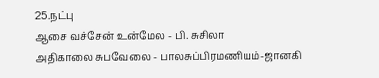25.நட்பு
ஆசை வச்சேன் உன்மேல - பி. சுசிலா
அதிகாலை சுபவேலை - பாலசுப்பிரமணியம்-ஜானகி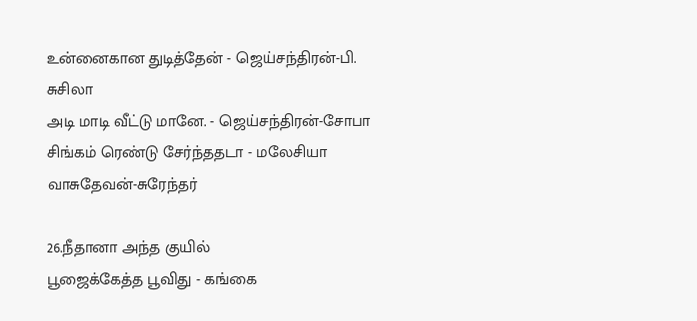உன்னைகான துடித்தேன் - ஜெய்சந்திரன்-பி. சுசிலா
அடி மாடி வீட்டு மானே. - ஜெய்சந்திரன்-சோபா
சிங்கம் ரெண்டு சேர்ந்ததடா - மலேசியா வாசுதேவன்-சுரேந்தர்

26.நீதானா அந்த குயில்
பூஜைக்கேத்த பூவிது - கங்கை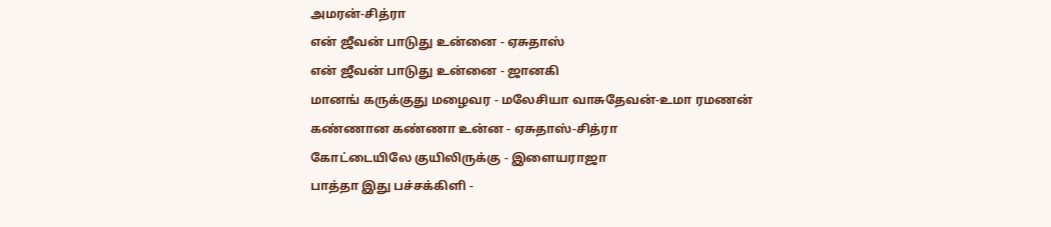அமரன்-சித்ரா
என் ஜீவன் பாடுது உன்னை - ஏசுதாஸ்
என் ஜீவன் பாடுது உன்னை - ஜானகி
மானங் கருக்குது மழைவர - மலேசியா வாசுதேவன்-உமா ரமணன்
கண்ணான கண்ணா உன்ன - ஏசுதாஸ்-சித்ரா
கோட்டையிலே குயிலிருக்கு - இளையராஜா
பாத்தா இது பச்சக்கிளி -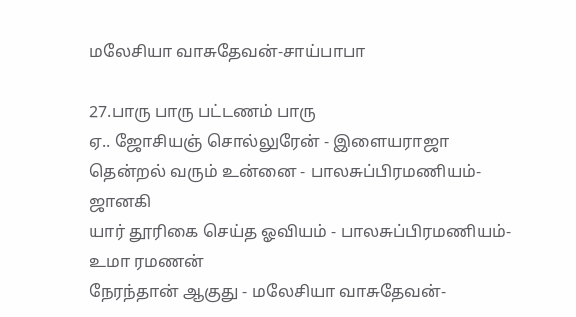மலேசியா வாசுதேவன்-சாய்பாபா

27.பாரு பாரு பட்டணம் பாரு
ஏ.. ஜோசியஞ் சொல்லுரேன் - இளையராஜா
தென்றல் வரும் உன்னை - பாலசுப்பிரமணியம்-ஜானகி
யார் தூரிகை செய்த ஓவியம் - பாலசுப்பிரமணியம்-உமா ரமணன்
நேரந்தான் ஆகுது - மலேசியா வாசுதேவன்-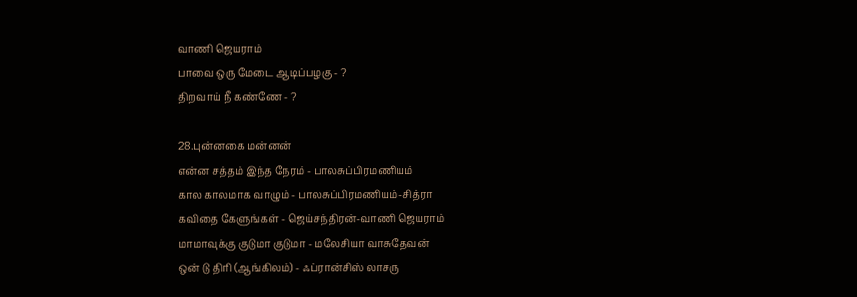வாணி ஜெயராம்
பாவை ஒரு மேடை ஆடிப்பழகு - ?
திறவாய் நீ கண்ணே - ?

28.புன்னகை மன்னன்
என்ன சத்தம் இந்த நேரம் - பாலசுப்பிரமணியம்
கால காலமாக வாழும் - பாலசுப்பிரமணியம்-சித்ரா
கவிதை கேளுங்கள் - ஜெய்சந்திரன்-வாணி ஜெயராம்
மாமாவுக்கு குடுமா குடுமா - மலேசியா வாசுதேவன்
ஒன் டு திரி (ஆங்கிலம்) - ஃப்ரான்சிஸ் லாசரு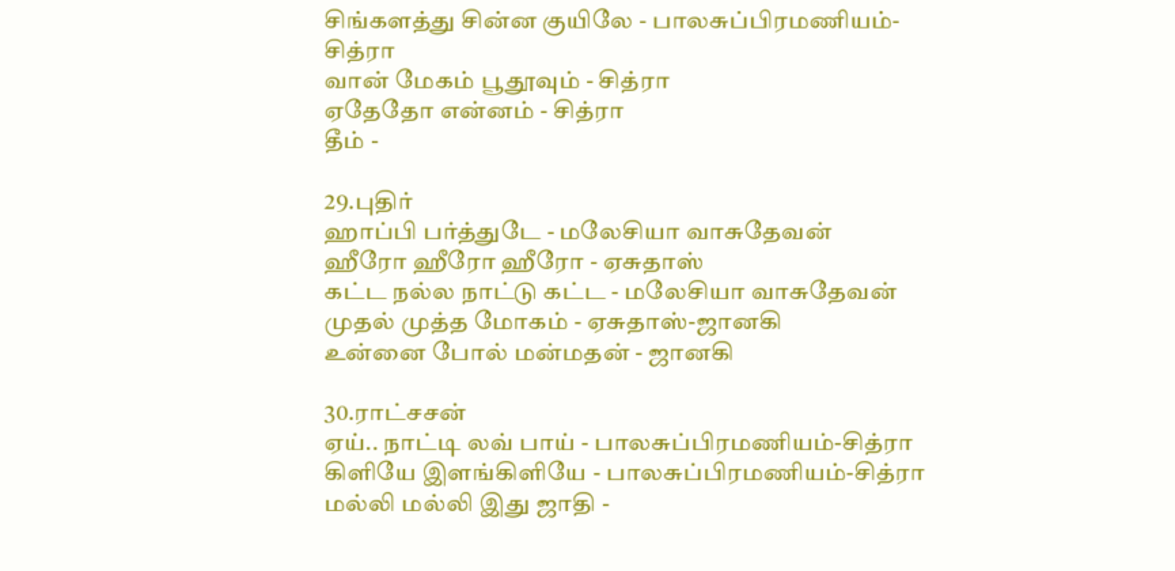சிங்களத்து சின்ன குயிலே - பாலசுப்பிரமணியம்-சித்ரா
வான் மேகம் பூதூவும் - சித்ரா
ஏதேதோ என்னம் - சித்ரா
தீம் -

29.புதிர்
ஹாப்பி பர்த்துடே - மலேசியா வாசுதேவன்
ஹீரோ ஹீரோ ஹீரோ - ஏசுதாஸ்
கட்ட நல்ல நாட்டு கட்ட - மலேசியா வாசுதேவன்
முதல் முத்த மோகம் - ஏசுதாஸ்-ஜானகி
உன்னை போல் மன்மதன் - ஜானகி

30.ராட்சசன்
ஏய்.. நாட்டி லவ் பாய் - பாலசுப்பிரமணியம்-சித்ரா
கிளியே இளங்கிளியே - பாலசுப்பிரமணியம்-சித்ரா
மல்லி மல்லி இது ஜாதி -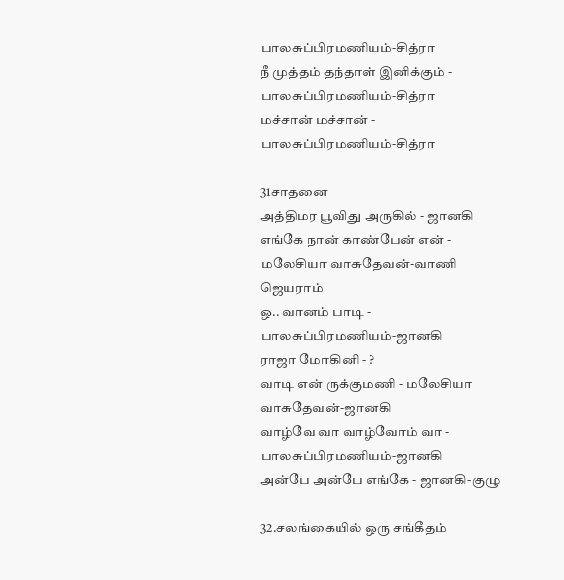பாலசுப்பிரமணியம்-சித்ரா
நீ முத்தம் தந்தாள் இனிக்கும் - பாலசுப்பிரமணியம்-சித்ரா
மச்சான் மச்சான் - பாலசுப்பிரமணியம்-சித்ரா

31சாதனை
அத்திமர பூவிது அருகில் - ஜானகி
எங்கே நான் காண்பேன் என் - மலேசியா வாசுதேவன்-வாணி ஜெயராம்
ஒ.. வானம் பாடி - பாலசுப்பிரமணியம்-ஜானகி
ராஜா மோகினி - ?
வாடி என் ருக்குமணி - மலேசியா வாசுதேவன்-ஜானகி
வாழ்வே வா வாழ்வோம் வா - பாலசுப்பிரமணியம்-ஜானகி
அன்பே அன்பே எங்கே - ஜானகி-குழு

32.சலங்கையில் ஒரு சங்கீதம்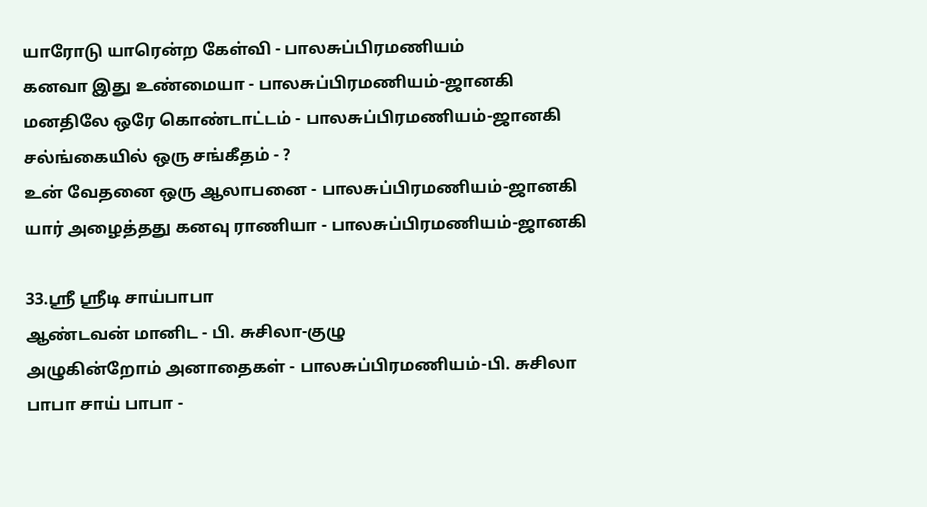யாரோடு யாரென்ற கேள்வி - பாலசுப்பிரமணியம்
கனவா இது உண்மையா - பாலசுப்பிரமணியம்-ஜானகி
மனதிலே ஒரே கொண்டாட்டம் - பாலசுப்பிரமணியம்-ஜானகி
சல்ங்கையில் ஒரு சங்கீதம் - ?
உன் வேதனை ஒரு ஆலாபனை - பாலசுப்பிரமணியம்-ஜானகி
யார் அழைத்தது கனவு ராணியா - பாலசுப்பிரமணியம்-ஜானகி

33.ஸ்ரீ ஸ்ரீடி சாய்பாபா
ஆண்டவன் மானிட - பி. சுசிலா-குழு
அழுகின்றோம் அனாதைகள் - பாலசுப்பிரமணியம்-பி. சுசிலா
பாபா சாய் பாபா -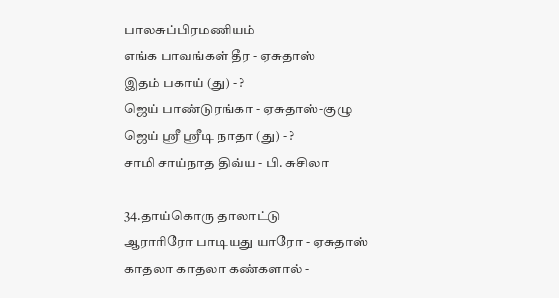பாலசுப்பிரமணியம்
எங்க பாவங்கள் தீர - ஏசுதாஸ்
இதம் பகாய் (து) - ?
ஜெய் பாண்டுரங்கா - ஏசுதாஸ்-குழு
ஜெய் ஸ்ரீ ஸ்ரீடி நாதா (து) - ?
சாமி சாய்நாத திவ்ய - பி. சுசிலா

34.தாய்கொரு தாலாட்டு
ஆராரிரோ பாடியது யாரோ - ஏசுதாஸ்
காதலா காதலா கண்களால் -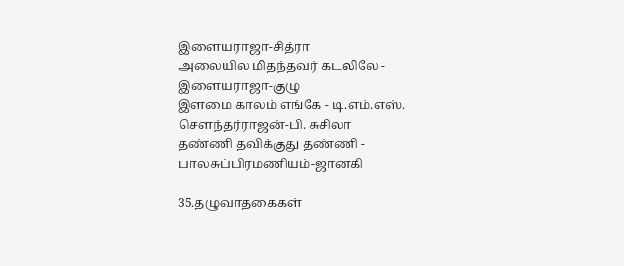இளையராஜா-சித்ரா
அலையில மிதந்தவர் கடலிலே - இளையராஜா-குழு
இளமை காலம் எங்கே - டி.எம்.எஸ். சௌந்தர்ராஜன்-பி. சுசிலா
தண்ணி தவிக்குது தண்ணி - பாலசுப்பிரமணியம்-ஜானகி

35.தழுவாதகைகள்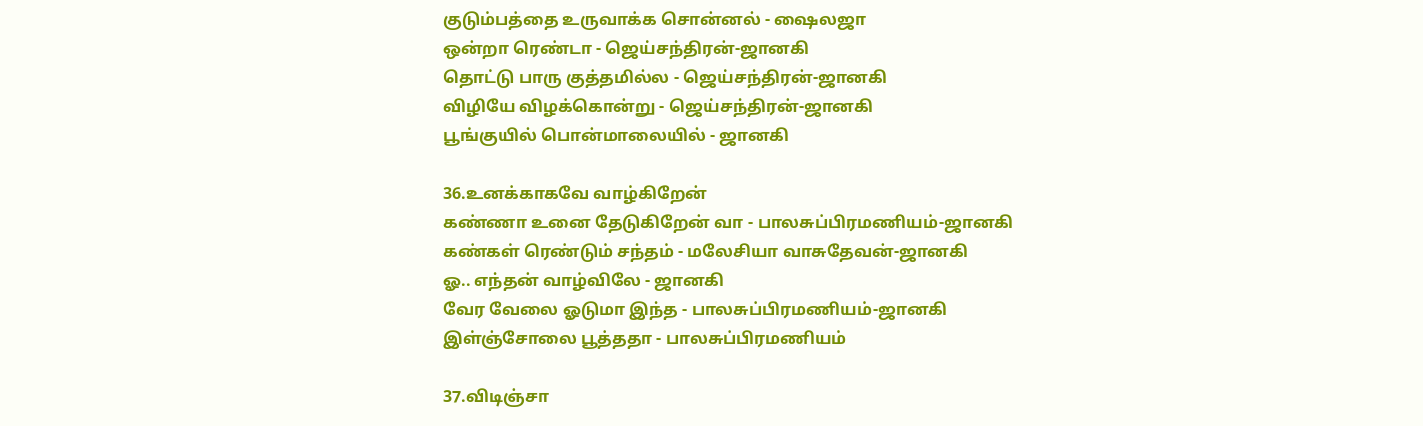குடும்பத்தை உருவாக்க சொன்னல் - ஷைலஜா
ஒன்றா ரெண்டா - ஜெய்சந்திரன்-ஜானகி
தொட்டு பாரு குத்தமில்ல - ஜெய்சந்திரன்-ஜானகி
விழியே விழக்கொன்று - ஜெய்சந்திரன்-ஜானகி
பூங்குயில் பொன்மாலையில் - ஜானகி

36.உனக்காகவே வாழ்கிறேன்
கண்ணா உனை தேடுகிறேன் வா - பாலசுப்பிரமணியம்-ஜானகி
கண்கள் ரெண்டும் சந்தம் - மலேசியா வாசுதேவன்-ஜானகி
ஓ.. எந்தன் வாழ்விலே - ஜானகி
வேர வேலை ஓடுமா இந்த - பாலசுப்பிரமணியம்-ஜானகி
இள்ஞ்சோலை பூத்ததா - பாலசுப்பிரமணியம்

37.விடிஞ்சா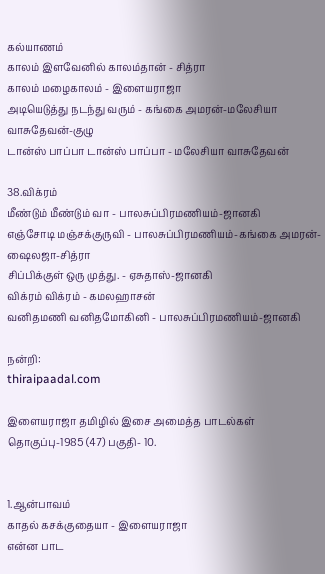கல்யாணம்
காலம் இளவேனில் காலம்தான் - சித்ரா
காலம் மழைகாலம் - இளையராஜா
அடியெடுத்து நடந்து வரும் - கங்கை அமரன்-மலேசியா வாசுதேவன்-குழு
டான்ஸ் பாப்பா டான்ஸ் பாப்பா - மலேசியா வாசுதேவன்

38.விக்ரம்
மீண்டும் மீண்டும் வா - பாலசுப்பிரமணியம்-ஜானகி
எஞ்சோடி மஞ்சக்குருவி - பாலசுப்பிரமணியம்-கங்கை அமரன்-ஷைலஜா-சித்ரா
சிப்பிக்குள் ஒரு முத்து. - ஏசுதாஸ்-ஜானகி
விக்ரம் விக்ரம் - கமலஹாசன்
வனிதமணி வனிதமோகினி - பாலசுப்பிரமணியம்-ஜானகி

நன்றி:
thiraipaadal.com

இளையராஜா தமிழில் இசை அமைத்த பாடல்கள் தொகுப்பு-1985 (47) பகுதி- 10.


1.ஆன்பாவம்
காதல் கசக்குதையா - இளையராஜா
என்ன பாட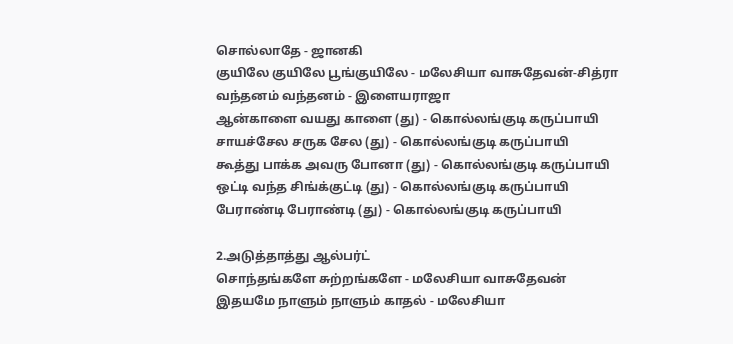சொல்லாதே - ஜானகி
குயிலே குயிலே பூங்குயிலே - மலேசியா வாசுதேவன்-சித்ரா
வந்தனம் வந்தனம் - இளையராஜா
ஆன்காளை வயது காளை (து) - கொல்லங்குடி கருப்பாயி
சாயச்சேல சருக சேல (து) - கொல்லங்குடி கருப்பாயி
கூத்து பாக்க அவரு போனா (து) - கொல்லங்குடி கருப்பாயி
ஒட்டி வந்த சிங்க்குட்டி (து) - கொல்லங்குடி கருப்பாயி
பேராண்டி பேராண்டி (து) - கொல்லங்குடி கருப்பாயி

2.அடுத்தாத்து ஆல்பர்ட்
சொந்தங்களே சுற்றங்களே - மலேசியா வாசுதேவன்
இதயமே நாளும் நாளும் காதல் - மலேசியா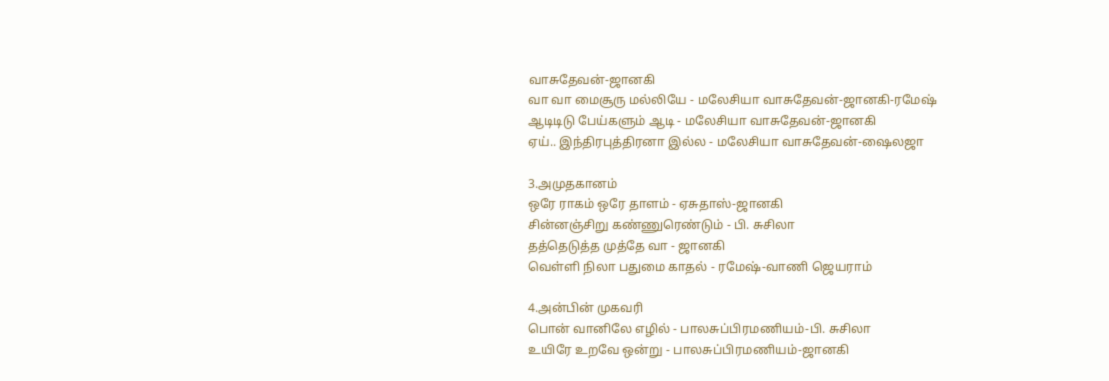வாசுதேவன்-ஜானகி
வா வா மைசூரு மல்லியே - மலேசியா வாசுதேவன்-ஜானகி-ரமேஷ்
ஆடிடிடு பேய்களும் ஆடி - மலேசியா வாசுதேவன்-ஜானகி
ஏய்.. இந்திரபுத்திரனா இல்ல - மலேசியா வாசுதேவன்-ஷைலஜா

3.அமுதகானம்
ஒரே ராகம் ஒரே தாளம் - ஏசுதாஸ்-ஜானகி
சின்னஞ்சிறு கண்ணுரெண்டும் - பி. சுசிலா
தத்தெடுத்த முத்தே வா - ஜானகி
வெள்ளி நிலா பதுமை காதல் - ரமேஷ்-வாணி ஜெயராம்

4.அன்பின் முகவரி
பொன் வானிலே எழில் - பாலசுப்பிரமணியம்-பி. சுசிலா
உயிரே உறவே ஒன்று - பாலசுப்பிரமணியம்-ஜானகி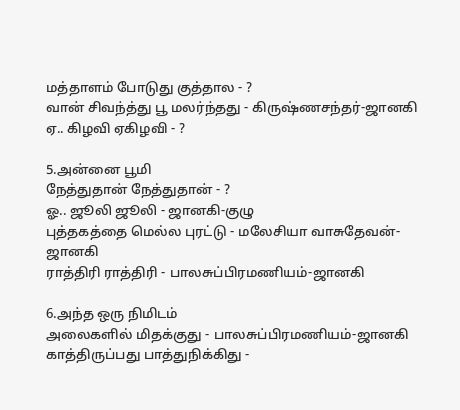மத்தாளம் போடுது குத்தால - ?
வான் சிவந்த்து பூ மலர்ந்தது - கிருஷ்ணசந்தர்-ஜானகி
ஏ.. கிழவி ஏகிழவி - ?

5.அன்னை பூமி
நேத்துதான் நேத்துதான் - ?
ஓ.. ஜூலி ஜூலி - ஜானகி-குழு
புத்தகத்தை மெல்ல புரட்டு - மலேசியா வாசுதேவன்-ஜானகி
ராத்திரி ராத்திரி - பாலசுப்பிரமணியம்-ஜானகி

6.அந்த ஒரு நிமிடம்
அலைகளில் மிதக்குது - பாலசுப்பிரமணியம்-ஜானகி
காத்திருப்பது பாத்துநிக்கிது -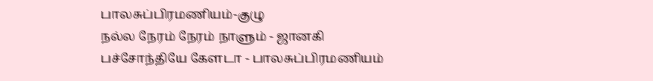பாலசுப்பிரமணியம்-குழு
நல்ல நேரம் நேரம் நாளும் - ஜானகி
பச்சோந்தியே கேளடா - பாலசுப்பிரமணியம்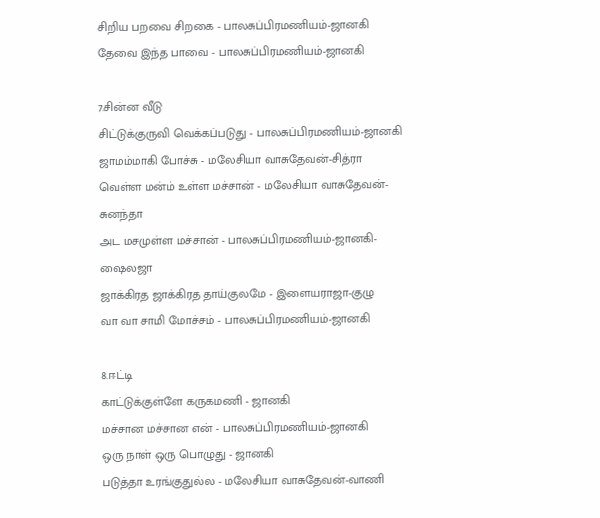சிறிய பறவை சிறகை - பாலசுப்பிரமணியம்-ஜானகி
தேவை இந்த பாவை - பாலசுப்பிரமணியம்-ஜானகி

7.சின்ன வீடு
சிட்டுக்குருவி வெக்கப்படுது - பாலசுப்பிரமணியம்-ஜானகி
ஜாமம்மாகி போச்சு - மலேசியா வாசுதேவன்-சித்ரா
வெள்ள மன்ம் உள்ள மச்சான் - மலேசியா வாசுதேவன்-சுனந்தா
அட மசமுள்ள மச்சான் - பாலசுப்பிரமணியம்-ஜானகி-ஷைலஜா
ஜாக்கிரத ஜாக்கிரத தாய்குலமே - இளையராஜா-குழு
வா வா சாமி மோச்சம் - பாலசுப்பிரமணியம்-ஜானகி

8.ஈட்டி
காட்டுக்குள்ளே கருகமணி - ஜானகி
மச்சான மச்சான என் - பாலசுப்பிரமணியம்-ஜானகி
ஒரு நாள் ஒரு பொழுது - ஜானகி
படுத்தா உரங்குதுல்ல - மலேசியா வாசுதேவன்-வாணி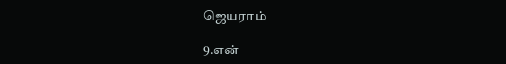ஜெயராம்

9.என்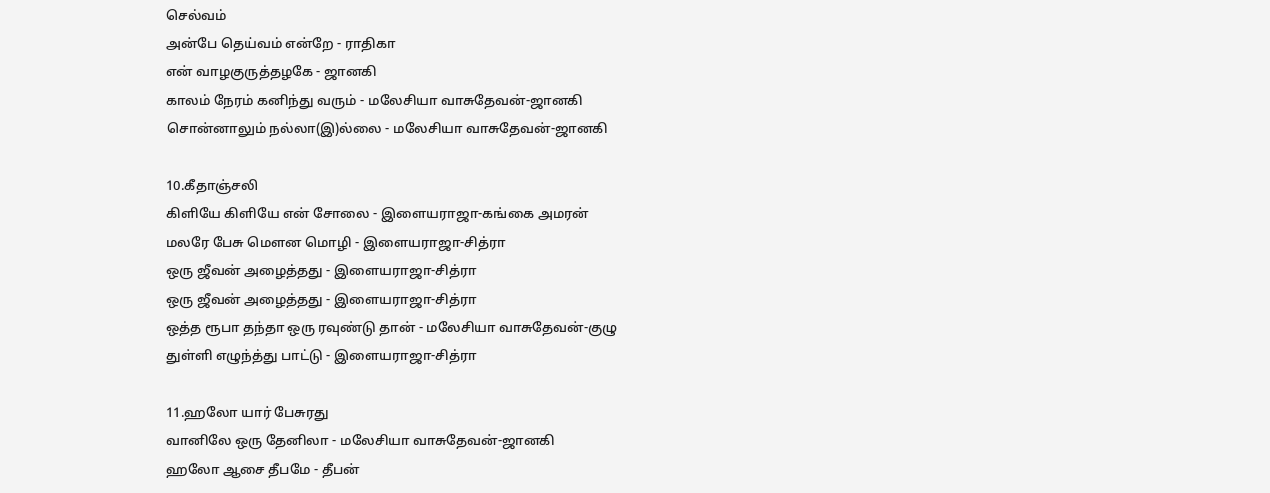செல்வம்
அன்பே தெய்வம் என்றே - ராதிகா
என் வாழகுருத்தழகே - ஜானகி
காலம் நேரம் கனிந்து வரும் - மலேசியா வாசுதேவன்-ஜானகி
சொன்னாலும் நல்லா(இ)ல்லை - மலேசியா வாசுதேவன்-ஜானகி

10.கீதாஞ்சலி
கிளியே கிளியே என் சோலை - இளையராஜா-கங்கை அமரன்
மலரே பேசு மௌன மொழி - இளையராஜா-சித்ரா
ஒரு ஜீவன் அழைத்தது - இளையராஜா-சித்ரா
ஒரு ஜீவன் அழைத்தது - இளையராஜா-சித்ரா
ஒத்த ரூபா தந்தா ஒரு ரவுண்டு தான் - மலேசியா வாசுதேவன்-குழு
துள்ளி எழுந்த்து பாட்டு - இளையராஜா-சித்ரா

11.ஹலோ யார் பேசுரது
வானிலே ஒரு தேனிலா - மலேசியா வாசுதேவன்-ஜானகி
ஹலோ ஆசை தீபமே - தீபன்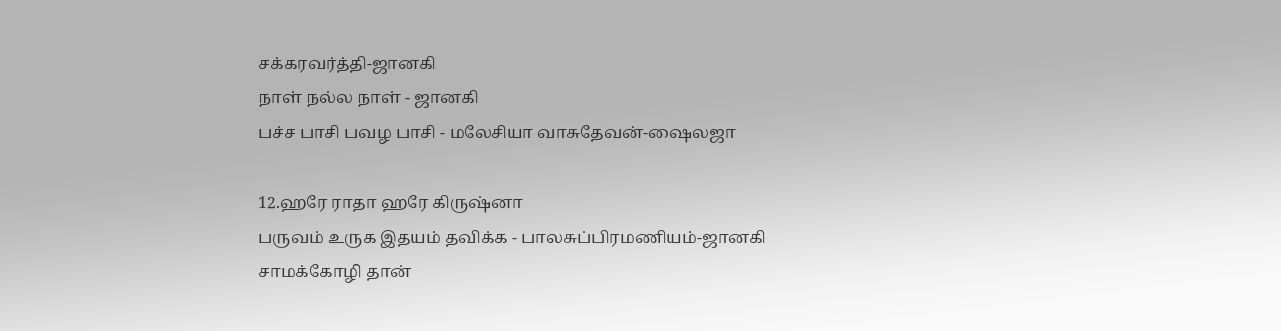சக்கரவர்த்தி-ஜானகி
நாள் நல்ல நாள் - ஜானகி
பச்ச பாசி பவழ பாசி - மலேசியா வாசுதேவன்-ஷைலஜா

12.ஹரே ராதா ஹரே கிருஷ்னா
பருவம் உருக இதயம் தவிக்க - பாலசுப்பிரமணியம்-ஜானகி
சாமக்கோழி தான்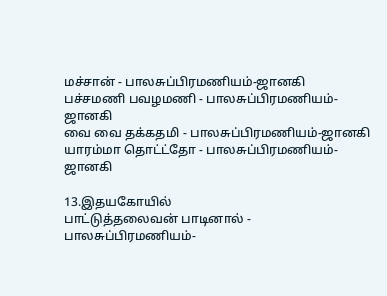மச்சான் - பாலசுப்பிரமணியம்-ஜானகி
பச்சமணி பவழமணி - பாலசுப்பிரமணியம்-ஜானகி
வை வை தக்கதமி - பாலசுப்பிரமணியம்-ஜானகி
யாரம்மா தொட்ட்தோ - பாலசுப்பிரமணியம்-ஜானகி

13.இதயகோயில்
பாட்டுத்தலைவன் பாடினால் - பாலசுப்பிரமணியம்-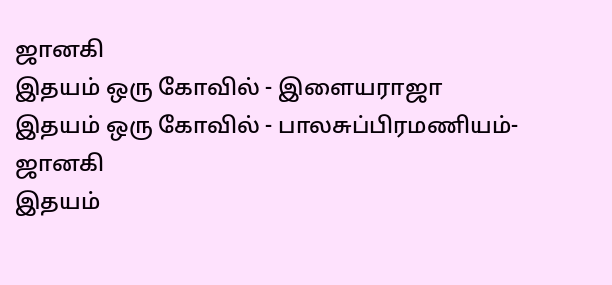ஜானகி
இதயம் ஒரு கோவில் - இளையராஜா
இதயம் ஒரு கோவில் - பாலசுப்பிரமணியம்-ஜானகி
இதயம்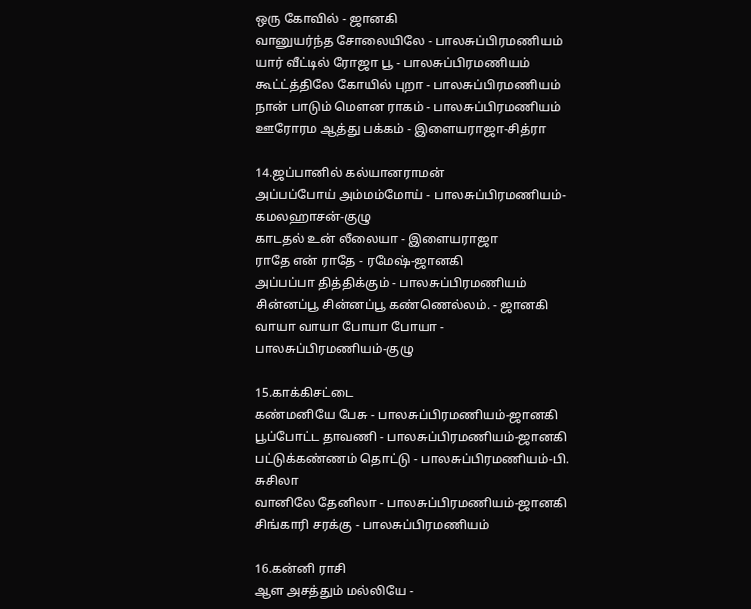ஒரு கோவில் - ஜானகி
வானுயர்ந்த சோலையிலே - பாலசுப்பிரமணியம்
யார் வீட்டில் ரோஜா பூ - பாலசுப்பிரமணியம்
கூட்ட்த்திலே கோயில் புறா - பாலசுப்பிரமணியம்
நான் பாடும் மௌன ராகம் - பாலசுப்பிரமணியம்
ஊரோரம ஆத்து பக்கம் - இளையராஜா-சித்ரா

14.ஜப்பானில் கல்யானராமன்
அப்பப்போய் அம்மம்மோய் - பாலசுப்பிரமணியம்-கமலஹாசன்-குழு
காடதல் உன் லீலையா - இளையராஜா
ராதே என் ராதே - ரமேஷ்-ஜானகி
அப்பப்பா தித்திக்கும் - பாலசுப்பிரமணியம்
சின்னப்பூ சின்னப்பூ கண்ணெல்லம். - ஜானகி
வாயா வாயா போயா போயா - பாலசுப்பிரமணியம்-குழு

15.காக்கிசட்டை
கண்மனியே பேசு - பாலசுப்பிரமணியம்-ஜானகி
பூப்போட்ட தாவணி - பாலசுப்பிரமணியம்-ஜானகி
பட்டுக்கண்ணம் தொட்டு - பாலசுப்பிரமணியம்-பி. சுசிலா
வானிலே தேனிலா - பாலசுப்பிரமணியம்-ஜானகி
சிங்காரி சரக்கு - பாலசுப்பிரமணியம்

16.கன்னி ராசி
ஆள அசத்தும் மல்லியே -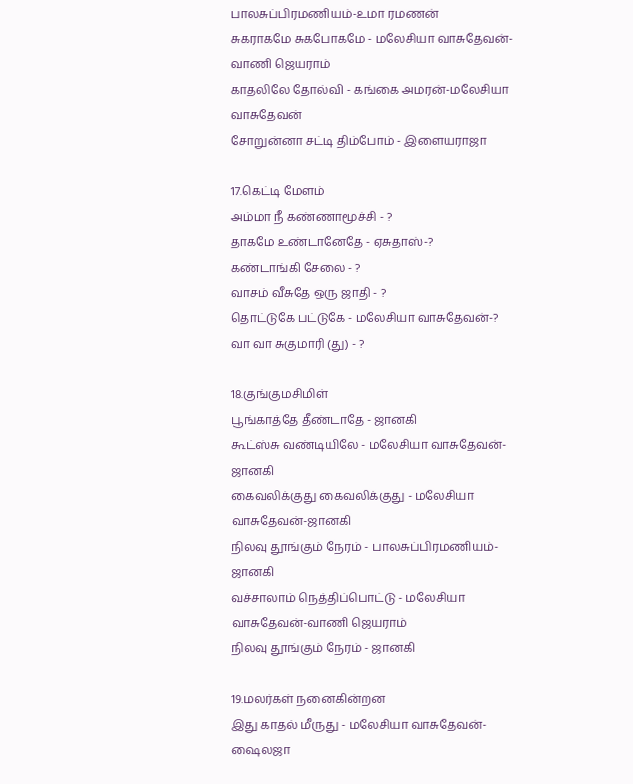பாலசுப்பிரமணியம்-உமா ரமணன்
சுகராகமே சுகபோகமே - மலேசியா வாசுதேவன்-வாணி ஜெயராம்
காதலிலே தோல்வி - கங்கை அமரன்-மலேசியா வாசுதேவன்
சோறுன்னா சட்டி திம்போம் - இளையராஜா

17.கெட்டி மேளம்
அம்மா நீ கண்ணாமூச்சி - ?
தாகமே உண்டானேதே - ஏசுதாஸ்-?
கண்டாங்கி சேலை - ?
வாசம் வீசுதே ஒரு ஜாதி - ?
தொட்டுகே பட்டுகே - மலேசியா வாசுதேவன்-?
வா வா சுகுமாரி (து) - ?

18.குங்குமசிமிள்
பூங்காத்தே தீண்டாதே - ஜானகி
கூட்ஸ்சு வண்டியிலே - மலேசியா வாசுதேவன்-ஜானகி
கைவலிக்குது கைவலிக்குது - மலேசியா வாசுதேவன்-ஜானகி
நிலவு தூங்கும் நேரம் - பாலசுப்பிரமணியம்-ஜானகி
வச்சாலாம் நெத்திப்பொட்டு - மலேசியா வாசுதேவன்-வாணி ஜெயராம்
நிலவு தூங்கும் நேரம் - ஜானகி

19.மலர்கள் நனைகின்றன
இது காதல் மீருது - மலேசியா வாசுதேவன்-ஷைலஜா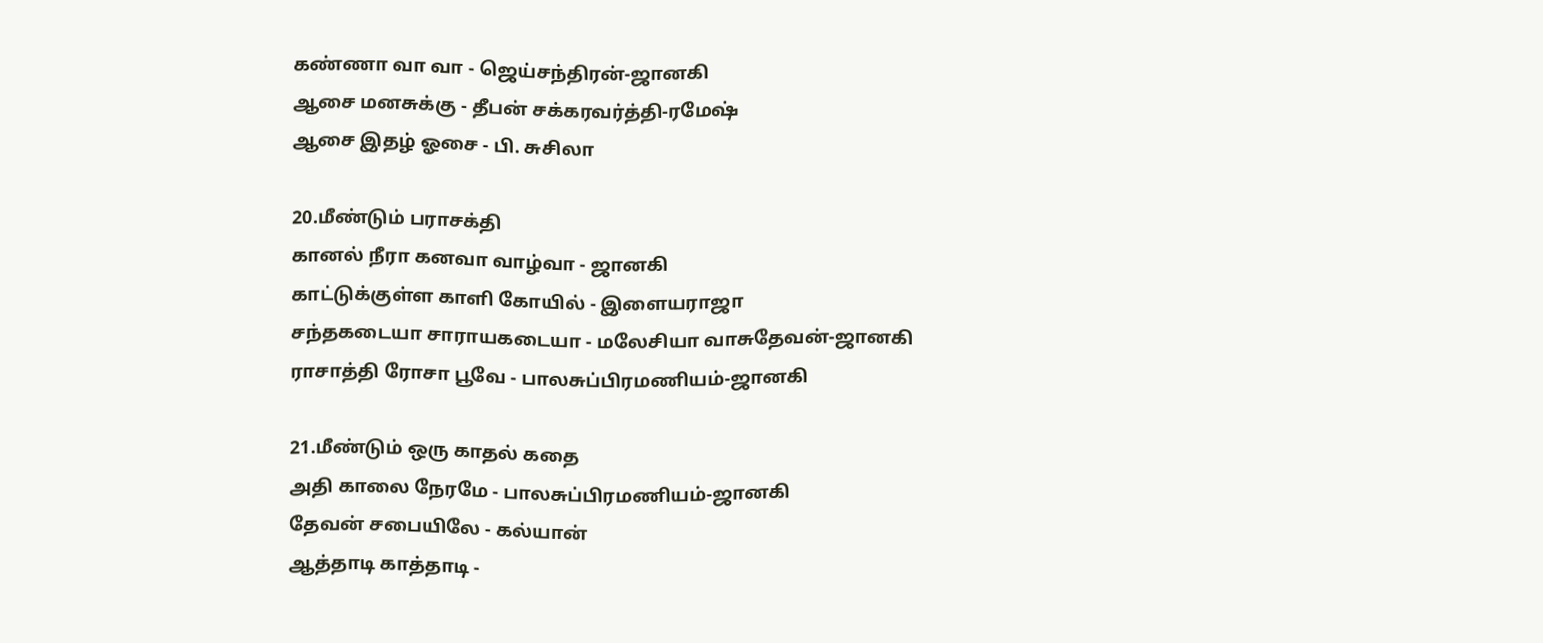கண்ணா வா வா - ஜெய்சந்திரன்-ஜானகி
ஆசை மனசுக்கு - தீபன் சக்கரவர்த்தி-ரமேஷ்
ஆசை இதழ் ஓசை - பி. சுசிலா

20.மீண்டும் பராசக்தி
கானல் நீரா கனவா வாழ்வா - ஜானகி
காட்டுக்குள்ள காளி கோயில் - இளையராஜா
சந்தகடையா சாராயகடையா - மலேசியா வாசுதேவன்-ஜானகி
ராசாத்தி ரோசா பூவே - பாலசுப்பிரமணியம்-ஜானகி

21.மீண்டும் ஒரு காதல் கதை
அதி காலை நேரமே - பாலசுப்பிரமணியம்-ஜானகி
தேவன் சபையிலே - கல்யான்
ஆத்தாடி காத்தாடி -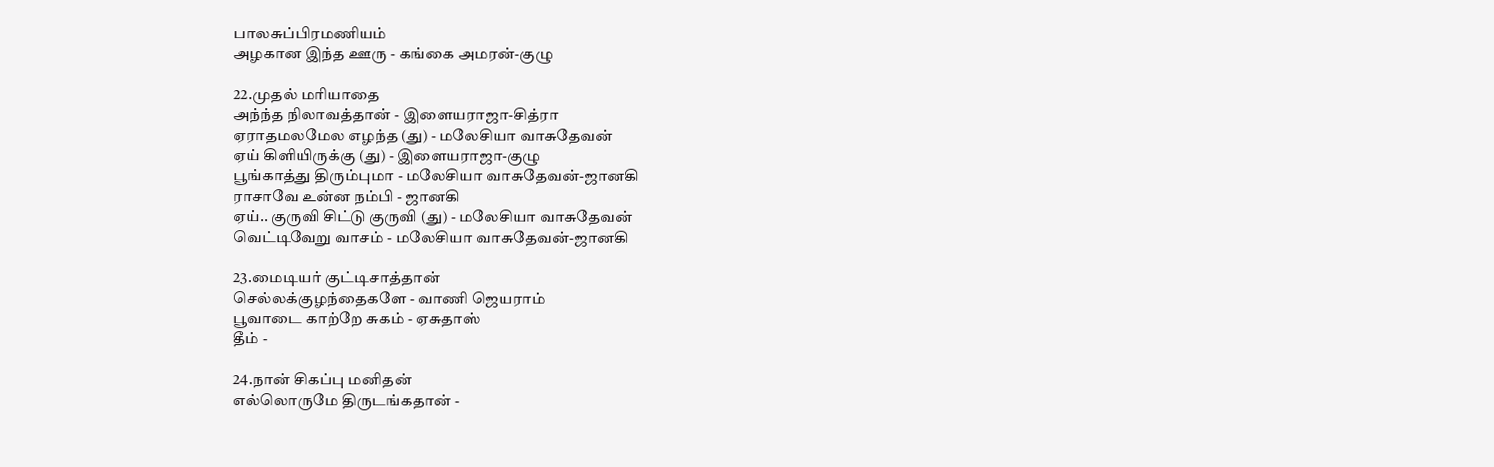பாலசுப்பிரமணியம்
அழகான இந்த ஊரு - கங்கை அமரன்-குழு

22.முதல் மரியாதை
அந்ந்த நிலாவத்தான் - இளையராஜா-சித்ரா
ஏராதமலமேல எழந்த (து) - மலேசியா வாசுதேவன்
ஏய் கிளியிருக்கு (து) - இளையராஜா-குழு
பூங்காத்து திரும்புமா - மலேசியா வாசுதேவன்-ஜானகி
ராசாவே உன்ன நம்பி - ஜானகி
ஏய்.. குருவி சிட்டு குருவி (து) - மலேசியா வாசுதேவன்
வெட்டிவேறு வாசம் - மலேசியா வாசுதேவன்-ஜானகி

23.மைடியர் குட்டிசாத்தான்
செல்லக்குழந்தைகளே - வாணி ஜெயராம்
பூவாடை காற்றே சுகம் - ஏசுதாஸ்
தீம் -

24.நான் சிகப்பு மனிதன்
எல்லொருமே திருடங்கதான் -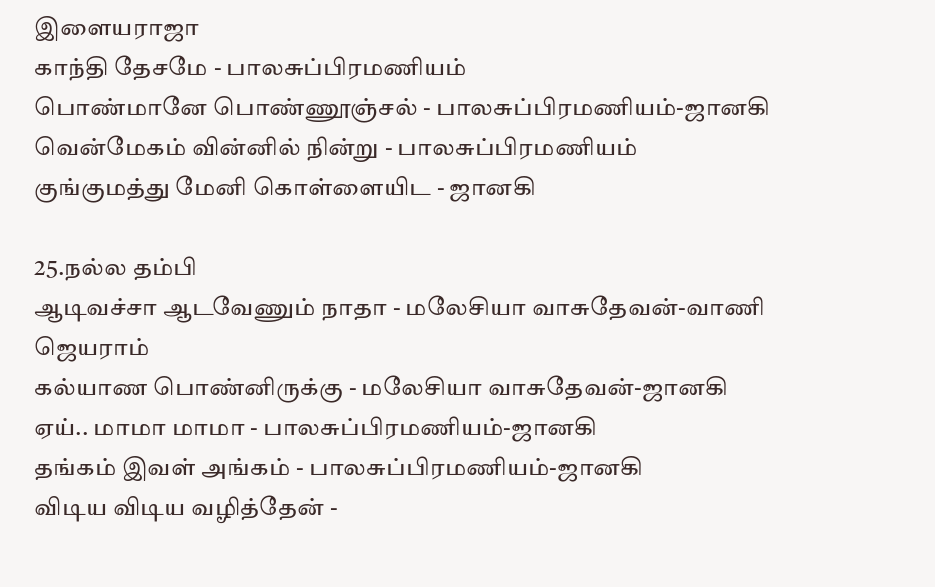இளையராஜா
காந்தி தேசமே - பாலசுப்பிரமணியம்
பொண்மானே பொண்ணூஞ்சல் - பாலசுப்பிரமணியம்-ஜானகி
வென்மேகம் வின்னில் நின்று - பாலசுப்பிரமணியம்
குங்குமத்து மேனி கொள்ளையிட - ஜானகி

25.நல்ல தம்பி
ஆடிவச்சா ஆடவேணும் நாதா - மலேசியா வாசுதேவன்-வாணி ஜெயராம்
கல்யாண பொண்னிருக்கு - மலேசியா வாசுதேவன்-ஜானகி
ஏய்.. மாமா மாமா - பாலசுப்பிரமணியம்-ஜானகி
தங்கம் இவள் அங்கம் - பாலசுப்பிரமணியம்-ஜானகி
விடிய விடிய வழித்தேன் -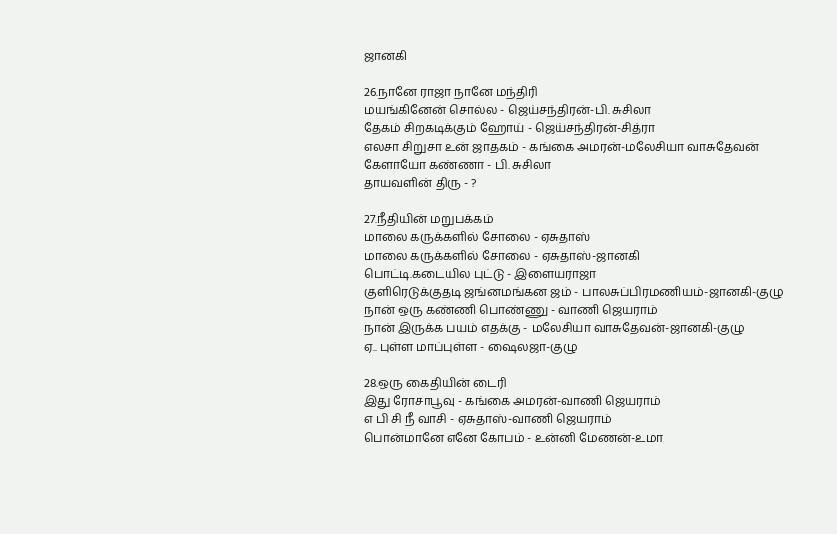ஜானகி

26.நானே ராஜா நானே மந்திரி
மயங்கினேன் சொல்ல - ஜெய்சந்திரன்-பி. சுசிலா
தேகம் சிறகடிக்கும் ஹோய் - ஜெய்சந்திரன்-சித்ரா
எலசா சிறுசா உன் ஜாதகம் - கங்கை அமரன்-மலேசியா வாசுதேவன்
கேளாயோ கண்ணா - பி. சுசிலா
தாயவளின் திரு - ?

27.நீதியின் மறுபக்கம்
மாலை கருக்களில் சோலை - ஏசுதாஸ்
மாலை கருக்களில் சோலை - ஏசுதாஸ்-ஜானகி
பொட்டி.கடையில புட்டு - இளையராஜா
குளிரெடுக்குதடி ஜங்னமங்கன ஜம் - பாலசுப்பிரமணியம்-ஜானகி-குழு
நான் ஒரு கண்ணி பொண்ணு - வாணி ஜெயராம்
நான் இருக்க பயம் எதக்கு - மலேசியா வாசுதேவன்-ஜானகி-குழு
ஏ.. புள்ள மாப்புள்ள - ஷைலஜா-குழு

28.ஒரு கைதியின் டைரி
இது ரோசாபூவு - கங்கை அமரன்-வாணி ஜெயராம்
எ பி சி நீ வாசி - ஏசுதாஸ்-வாணி ஜெயராம்
பொன்மானே எனே கோபம் - உன்னி மேணன்-உமா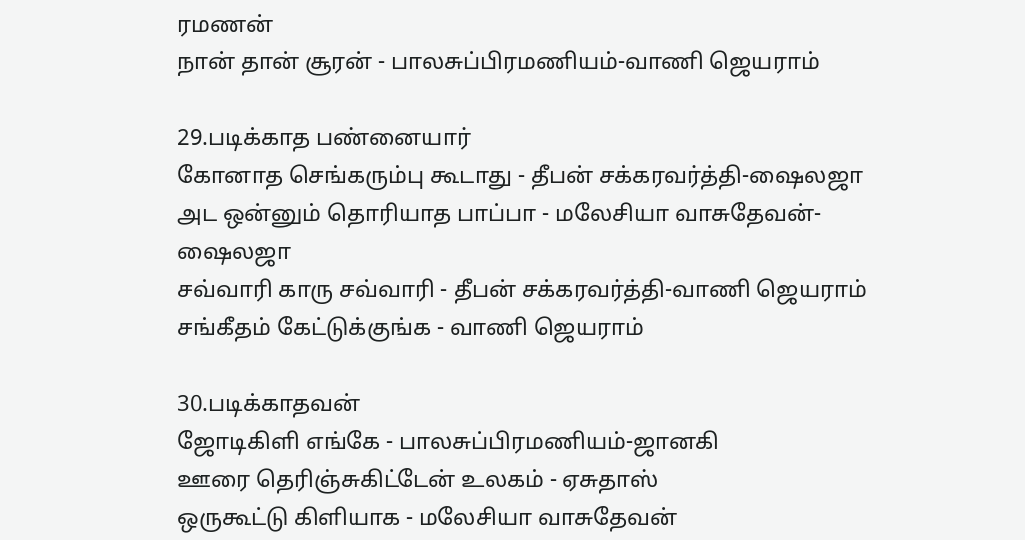ரமணன்
நான் தான் சூரன் - பாலசுப்பிரமணியம்-வாணி ஜெயராம்

29.படிக்காத பண்னையார்
கோனாத செங்கரும்பு கூடாது - தீபன் சக்கரவர்த்தி-ஷைலஜா
அட ஒன்னும் தொரியாத பாப்பா - மலேசியா வாசுதேவன்-ஷைலஜா
சவ்வாரி காரு சவ்வாரி - தீபன் சக்கரவர்த்தி-வாணி ஜெயராம்
சங்கீதம் கேட்டுக்குங்க - வாணி ஜெயராம்

30.படிக்காதவன்
ஜோடிகிளி எங்கே - பாலசுப்பிரமணியம்-ஜானகி
ஊரை தெரிஞ்சுகிட்டேன் உலகம் - ஏசுதாஸ்
ஒருகூட்டு கிளியாக - மலேசியா வாசுதேவன்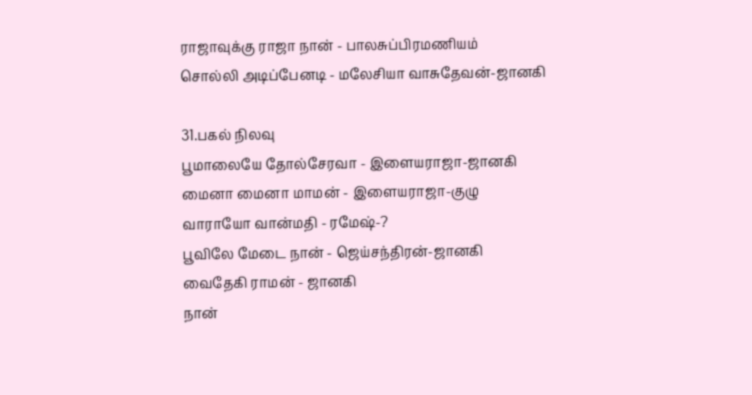ராஜாவுக்கு ராஜா நான் - பாலசுப்பிரமணியம்
சொல்லி அடிப்பேனடி - மலேசியா வாசுதேவன்-ஜானகி

31.பகல் நிலவு
பூமாலையே தோல்சேரவா - இளையராஜா-ஜானகி
மைனா மைனா மாமன் - இளையராஜா-குழு
வாராயோ வான்மதி - ரமேஷ்-?
பூவிலே மேடை நான் - ஜெய்சந்திரன்-ஜானகி
வைதேகி ராமன் - ஜானகி
நான்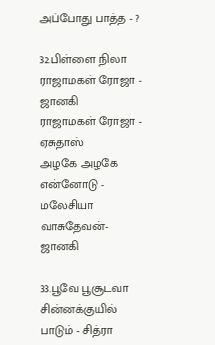அப்போது பாத்த - ?

32.பிள்ளை நிலா
ராஜாமகள் ரோஜா - ஜானகி
ராஜாமகள் ரோஜா - ஏசுதாஸ்
அழகே அழகே என்னோடு - மலேசியா வாசுதேவன்-ஜானகி

33.பூவே பூசூடவா
சின்னக்குயில் பாடும் - சித்ரா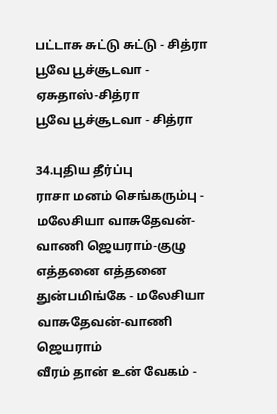பட்டாசு சுட்டு சுட்டு - சித்ரா
பூவே பூச்சூடவா - ஏசுதாஸ்-சித்ரா
பூவே பூச்சூடவா - சித்ரா

34.புதிய தீர்ப்பு
ராசா மனம் செங்கரும்பு - மலேசியா வாசுதேவன்-வாணி ஜெயராம்-குழு
எத்தனை எத்தனை துன்பமிங்கே - மலேசியா வாசுதேவன்-வாணி ஜெயராம்
வீரம் தான் உன் வேகம் -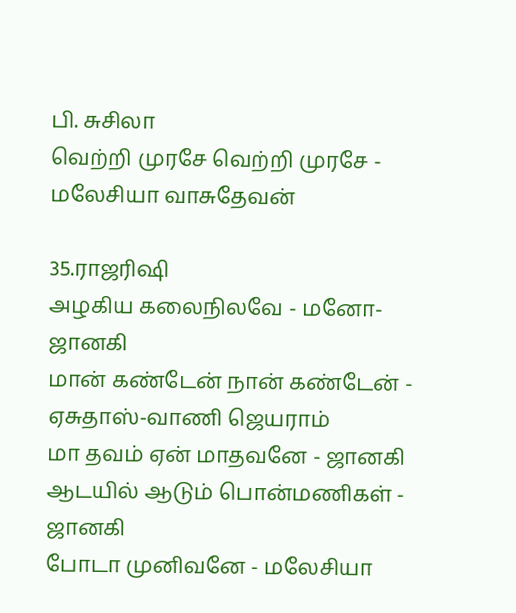பி. சுசிலா
வெற்றி முரசே வெற்றி முரசே - மலேசியா வாசுதேவன்

35.ராஜரிஷி
அழகிய கலைநிலவே - மனோ-ஜானகி
மான் கண்டேன் நான் கண்டேன் - ஏசுதாஸ்-வாணி ஜெயராம்
மா தவம் ஏன் மாதவனே - ஜானகி
ஆடயில் ஆடும் பொன்மணிகள் - ஜானகி
போடா முனிவனே - மலேசியா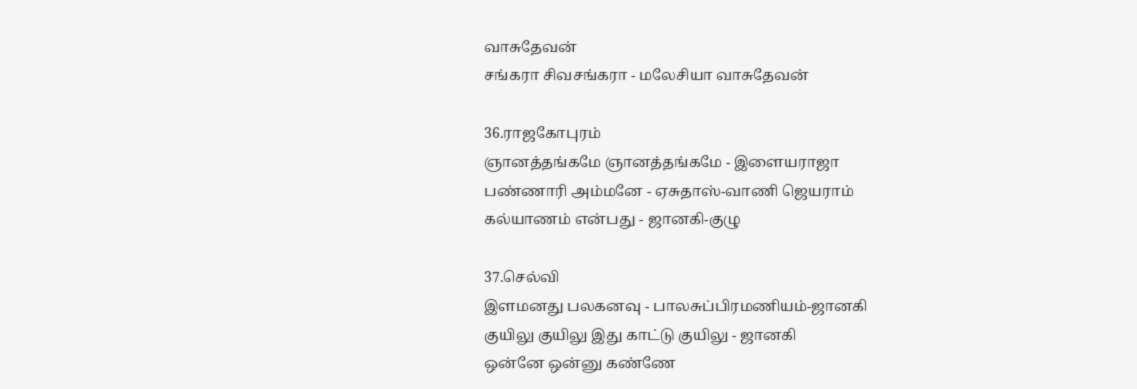வாசுதேவன்
சங்கரா சிவசங்கரா - மலேசியா வாசுதேவன்

36.ராஜகோபுரம்
ஞானத்தங்கமே ஞானத்தங்கமே - இளையராஜா
பண்ணாரி அம்மனே - ஏசுதாஸ்-வாணி ஜெயராம்
கல்யாணம் என்பது - ஜானகி-குழு

37.செல்வி
இளமனது பலகனவு - பாலசுப்பிரமணியம்-ஜானகி
குயிலு குயிலு இது காட்டு குயிலு - ஜானகி
ஒன்னே ஒன்னு கண்ணே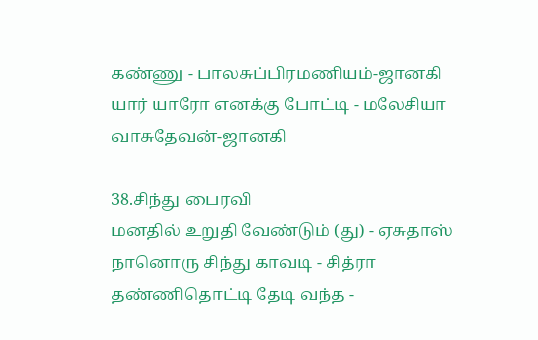கண்ணு - பாலசுப்பிரமணியம்-ஜானகி
யார் யாரோ எனக்கு போட்டி - மலேசியா வாசுதேவன்-ஜானகி

38.சிந்து பைரவி
மனதில் உறுதி வேண்டும் (து) - ஏசுதாஸ்
நானொரு சிந்து காவடி - சித்ரா
தண்ணிதொட்டி தேடி வந்த -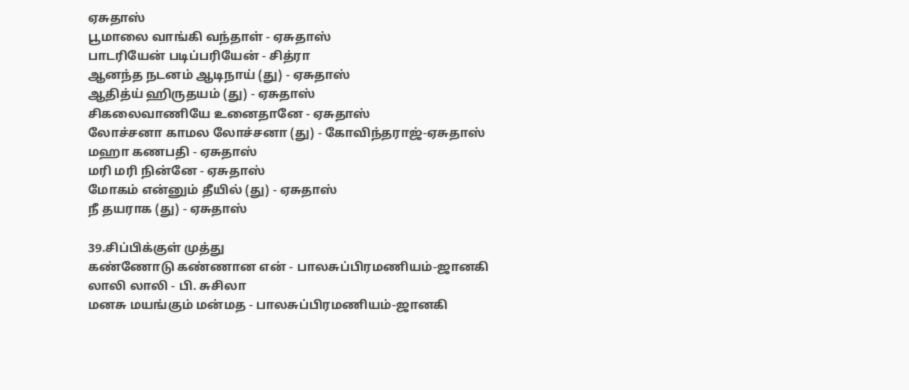ஏசுதாஸ்
பூமாலை வாங்கி வந்தாள் - ஏசுதாஸ்
பாடரியேன் படிப்பரியேன் - சித்ரா
ஆனந்த நடனம் ஆடிநாய் (து) - ஏசுதாஸ்
ஆதித்ய் ஹிருதயம் (து) - ஏசுதாஸ்
சிகலைவாணியே உனைதானே - ஏசுதாஸ்
லோச்சனா காமல லோச்சனா (து) - கோவிந்தராஜ்-ஏசுதாஸ்
மஹா கணபதி - ஏசுதாஸ்
மரி மரி நின்னே - ஏசுதாஸ்
மோகம் என்னும் தீயில் (து) - ஏசுதாஸ்
நீ தயராக (து) - ஏசுதாஸ்

39.சிப்பிக்குள் முத்து
கண்ணோடு கண்ணான என் - பாலசுப்பிரமணியம்-ஜானகி
லாலி லாலி - பி. சுசிலா
மனசு மயங்கும் மன்மத - பாலசுப்பிரமணியம்-ஜானகி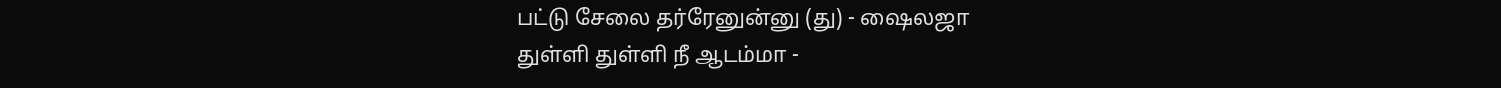பட்டு சேலை தர்ரேனுன்னு (து) - ஷைலஜா
துள்ளி துள்ளி நீ ஆடம்மா -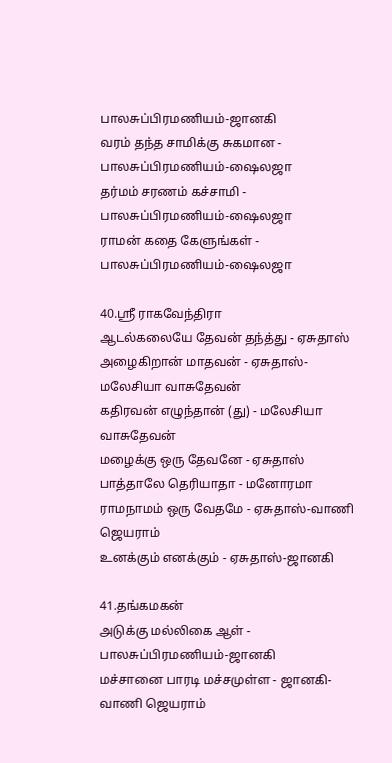பாலசுப்பிரமணியம்-ஜானகி
வரம் தந்த சாமிக்கு சுகமான - பாலசுப்பிரமணியம்-ஷைலஜா
தர்மம் சரணம் கச்சாமி - பாலசுப்பிரமணியம்-ஷைலஜா
ராமன் கதை கேளுங்கள் - பாலசுப்பிரமணியம்-ஷைலஜா

40.ஸ்ரீ ராகவேந்திரா
ஆடல்கலையே தேவன் தந்த்து - ஏசுதாஸ்
அழைகிறான் மாதவன் - ஏசுதாஸ்-மலேசியா வாசுதேவன்
கதிரவன் எழுந்தான் (து) - மலேசியா வாசுதேவன்
மழைக்கு ஒரு தேவனே - ஏசுதாஸ்
பாத்தாலே தெரியாதா - மனோரமா
ராமநாமம் ஒரு வேதமே - ஏசுதாஸ்-வாணி ஜெயராம்
உனக்கும் எனக்கும் - ஏசுதாஸ்-ஜானகி

41.தங்கமகன்
அடுக்கு மல்லிகை ஆள் - பாலசுப்பிரமணியம்-ஜானகி
மச்சானை பாரடி மச்சமுள்ள - ஜானகி-வாணி ஜெயராம்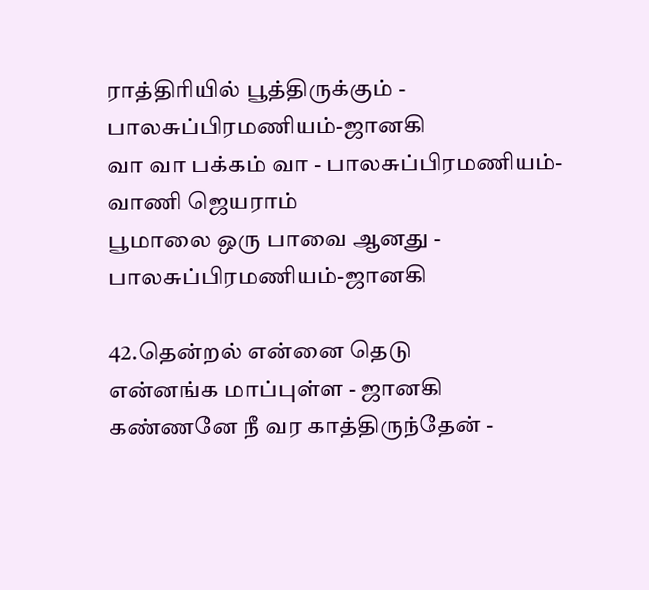ராத்திரியில் பூத்திருக்கும் - பாலசுப்பிரமணியம்-ஜானகி
வா வா பக்கம் வா - பாலசுப்பிரமணியம்-வாணி ஜெயராம்
பூமாலை ஒரு பாவை ஆனது - பாலசுப்பிரமணியம்-ஜானகி

42.தென்றல் என்னை தெடு
என்னங்க மாப்புள்ள - ஜானகி
கண்ணனே நீ வர காத்திருந்தேன் -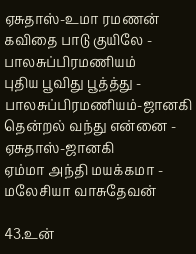ஏசுதாஸ்-உமா ரமணன்
கவிதை பாடு குயிலே - பாலசுப்பிரமணியம்
புதிய பூவிது பூத்த்து - பாலசுப்பிரமணியம்-ஜானகி
தென்றல் வந்து என்னை - ஏசுதாஸ்-ஜானகி
ஏம்மா அந்தி மயக்கமா - மலேசியா வாசுதேவன்

43.உன்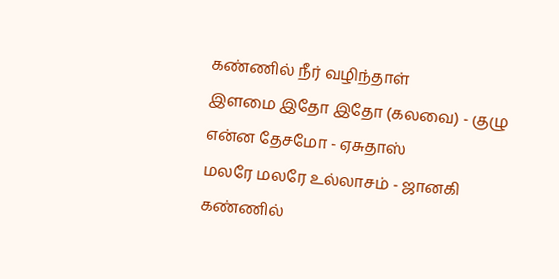கண்ணில் நீர் வழிந்தாள்
இளமை இதோ இதோ (கலவை) - குழு
என்ன தேசமோ - ஏசுதாஸ்
மலரே மலரே உல்லாசம் - ஜானகி
கண்ணில்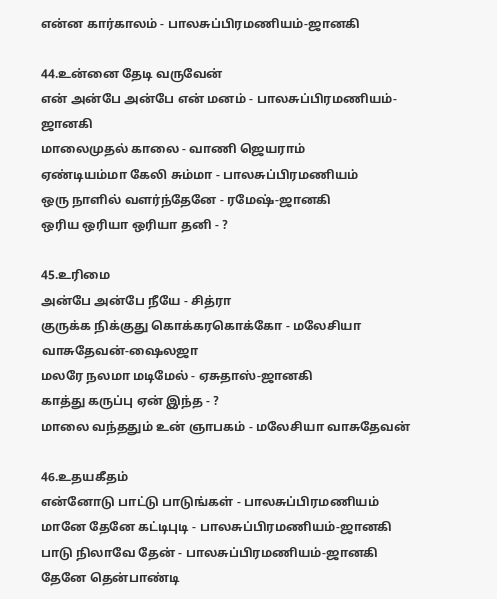என்ன கார்காலம் - பாலசுப்பிரமணியம்-ஜானகி

44.உன்னை தேடி வருவேன்
என் அன்பே அன்பே என் மனம் - பாலசுப்பிரமணியம்-ஜானகி
மாலைமுதல் காலை - வாணி ஜெயராம்
ஏண்டியம்மா கேலி சும்மா - பாலசுப்பிரமணியம்
ஒரு நாளில் வளர்ந்தேனே - ரமேஷ்-ஜானகி
ஒரிய ஒரியா ஒரியா தனி - ?

45.உரிமை
அன்பே அன்பே நீயே - சித்ரா
குருக்க நிக்குது கொக்கரகொக்கோ - மலேசியா வாசுதேவன்-ஷைலஜா
மலரே நலமா மடிமேல் - ஏசுதாஸ்-ஜானகி
காத்து கருப்பு ஏன் இந்த - ?
மாலை வந்ததும் உன் ஞாபகம் - மலேசியா வாசுதேவன்

46.உதயகீதம்
என்னோடு பாட்டு பாடுங்கள் - பாலசுப்பிரமணியம்
மானே தேனே கட்டிபுடி - பாலசுப்பிரமணியம்-ஜானகி
பாடு நிலாவே தேன் - பாலசுப்பிரமணியம்-ஜானகி
தேனே தென்பாண்டி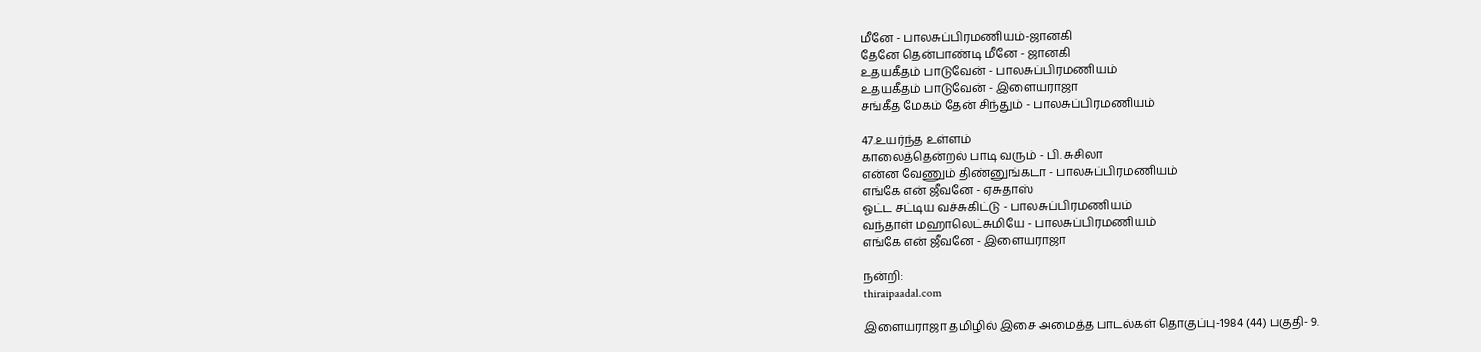மீனே - பாலசுப்பிரமணியம்-ஜானகி
தேனே தென்பாண்டி மீனே - ஜானகி
உதயகீதம் பாடுவேன் - பாலசுப்பிரமணியம்
உதயகீதம் பாடுவேன் - இளையராஜா
சங்கீத மேகம் தேன் சிந்தும் - பாலசுப்பிரமணியம்

47.உயர்ந்த உள்ளம்
காலைத்தென்றல் பாடி வரும் - பி. சுசிலா
என்ன வேணும் திண்னுங்கடா - பாலசுப்பிரமணியம்
எங்கே என் ஜீவனே - ஏசுதாஸ்
ஓட்ட சட்டிய வச்சுகிட்டு - பாலசுப்பிரமணியம்
வந்தாள் மஹாலெட்சுமியே - பாலசுப்பிரமணியம்
எங்கே என் ஜீவனே - இளையராஜா

நன்றி:
thiraipaadal.com

இளையராஜா தமிழில் இசை அமைத்த பாடல்கள் தொகுப்பு-1984 (44) பகுதி- 9.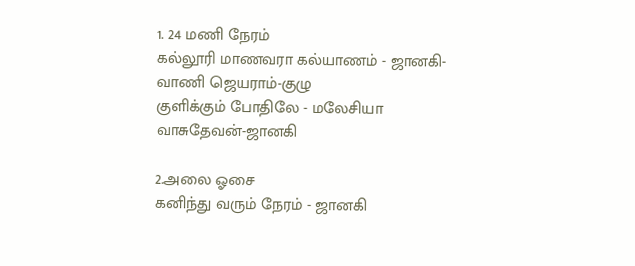1. 24 மணி நேரம்
கல்லூரி மாணவரா கல்யாணம் - ஜானகி- வாணி ஜெயராம்-குழு
குளிக்கும் போதிலே - மலேசியா வாசுதேவன்-ஜானகி

2.அலை ஓசை
கனிந்து வரும் நேரம் - ஜானகி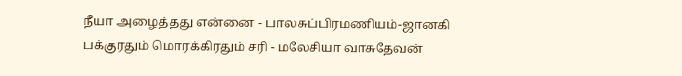நீயா அழைத்தது என்னை - பாலசுப்பிரமணியம்-ஜானகி
பக்குரதும் மொரக்கிரதும் சரி - மலேசியா வாசுதேவன்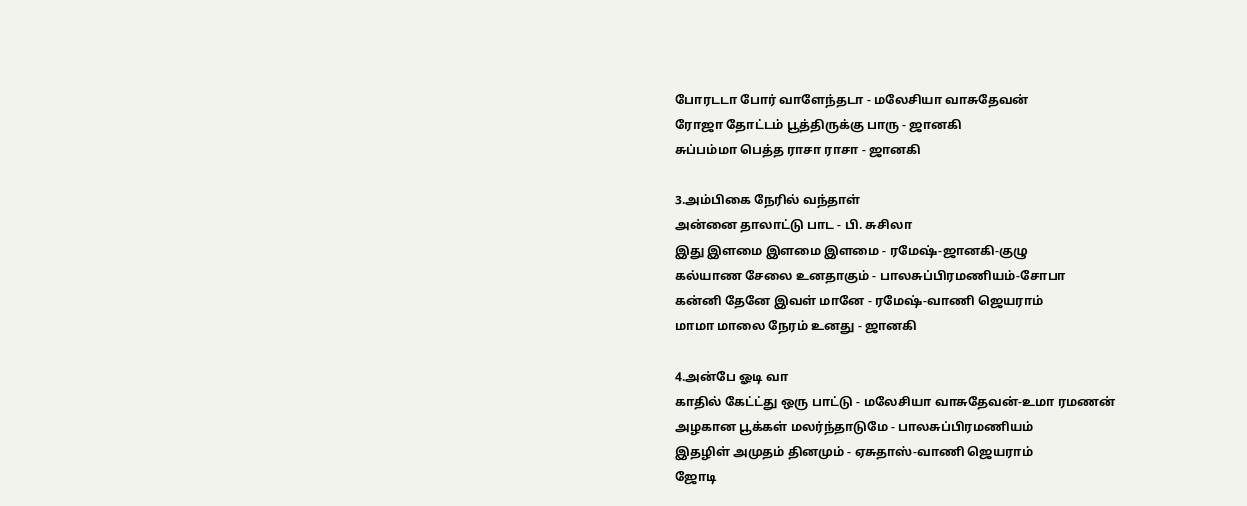போரடடா போர் வாளேந்தடா - மலேசியா வாசுதேவன்
ரோஜா தோட்டம் பூத்திருக்கு பாரு - ஜானகி
சுப்பம்மா பெத்த ராசா ராசா - ஜானகி

3.அம்பிகை நேரில் வந்தாள்
அன்னை தாலாட்டு பாட - பி. சுசிலா
இது இளமை இளமை இளமை - ரமேஷ்-ஜானகி-குழு
கல்யாண சேலை உனதாகும் - பாலசுப்பிரமணியம்-சோபா
கன்னி தேனே இவள் மானே - ரமேஷ்-வாணி ஜெயராம்
மாமா மாலை நேரம் உனது - ஜானகி

4.அன்பே ஓடி வா
காதில் கேட்ட்து ஒரு பாட்டு - மலேசியா வாசுதேவன்-உமா ரமணன்
அழகான பூக்கள் மலர்ந்தாடுமே - பாலசுப்பிரமணியம்
இதழிள் அமுதம் தினமும் - ஏசுதாஸ்-வாணி ஜெயராம்
ஜோடி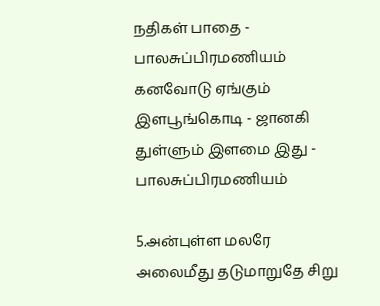நதிகள் பாதை - பாலசுப்பிரமணியம்
கனவோடு ஏங்கும் இளபூங்கொடி - ஜானகி
துள்ளும் இளமை இது - பாலசுப்பிரமணியம்

5.அன்புள்ள மலரே
அலைமீது தடுமாறுதே சிறு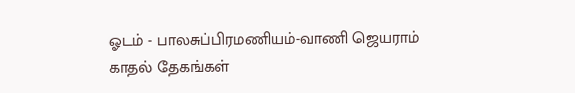ஓடம் - பாலசுப்பிரமணியம்-வாணி ஜெயராம்
காதல் தேகங்கள்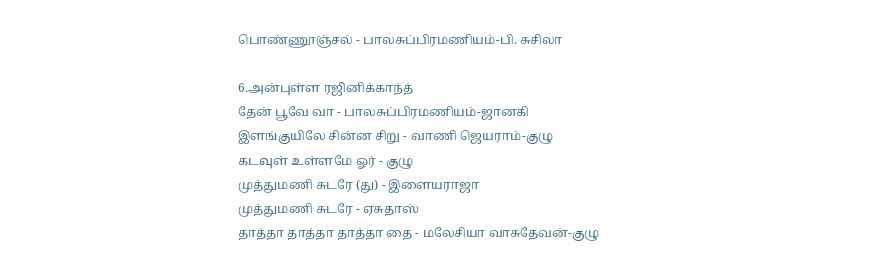பொண்ணூஞ்சல் - பாலசுப்பிரமணியம்-பி. சுசிலா

6.அன்புள்ள ரஜினிக்காந்த்
தேன் பூவே வா - பாலசுப்பிரமணியம்-ஜானகி
இளங்குயிலே சின்ன சிறு - வாணி ஜெயராம்-குழு
கடவுள் உள்ளமே ஓர் - குழு
முத்துமணி சுடரே (து) - இளையராஜா
முத்துமணி சுடரே - ஏசுதாஸ்
தாத்தா தாத்தா தாத்தா தை - மலேசியா வாசுதேவன்-குழு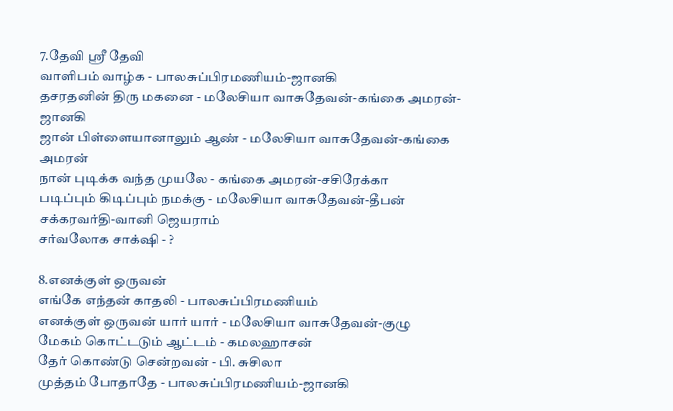7.தேவி ஸ்ரீ தேவி
வாளிபம் வாழ்க - பாலசுப்பிரமணியம்-ஜானகி
தசரதனின் திரு மகனை - மலேசியா வாசுதேவன்-கங்கை அமரன்-ஜானகி
ஜான் பிள்ளையானாலும் ஆண் - மலேசியா வாசுதேவன்-கங்கை அமரன்
நான் புடிக்க வந்த முயலே - கங்கை அமரன்-சசிரேக்கா
படிப்பும் கிடிப்பும் நமக்கு - மலேசியா வாசுதேவன்-தீபன் சக்கரவர்தி-வானி ஜெயராம்
சர்வலோக சாக்‌ஷி - ?

8.எனக்குள் ஒருவன்
எங்கே எந்தன் காதலி - பாலசுப்பிரமணியம்
எனக்குள் ஒருவன் யார் யார் - மலேசியா வாசுதேவன்-குழு
மேகம் கொட்டடும் ஆட்டம் - கமலஹாசன்
தேர் கொண்டு சென்றவன் - பி. சுசிலா
முத்தம் போதாதே - பாலசுப்பிரமணியம்-ஜானகி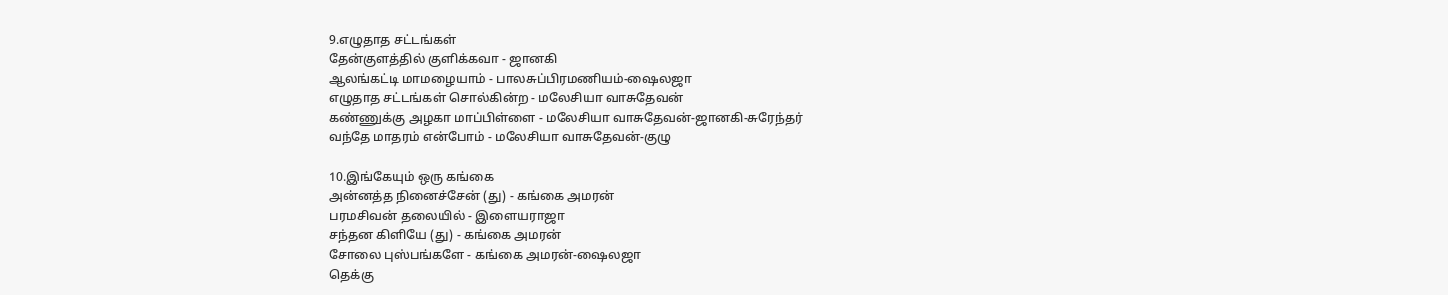9.எழுதாத சட்டங்கள்
தேன்குளத்தில் குளிக்கவா - ஜானகி
ஆலங்கட்டி மாமழையாம் - பாலசுப்பிரமணியம்-ஷைலஜா
எழுதாத சட்டங்கள் சொல்கின்ற - மலேசியா வாசுதேவன்
கண்ணுக்கு அழகா மாப்பிள்ளை - மலேசியா வாசுதேவன்-ஜானகி-சுரேந்தர்
வந்தே மாதரம் என்போம் - மலேசியா வாசுதேவன்-குழு

10.இங்கேயும் ஒரு கங்கை
அன்னத்த நினைச்சேன் (து) - கங்கை அமரன்
பரமசிவன் தலையில் - இளையராஜா
சந்தன கிளியே (து) - கங்கை அமரன்
சோலை புஸ்பங்களே - கங்கை அமரன்-ஷைலஜா
தெக்கு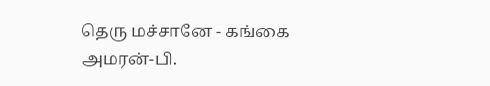தெரு மச்சானே - கங்கை அமரன்-பி.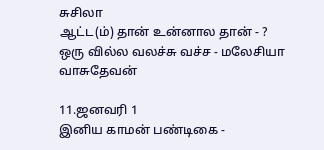சுசிலா
ஆட்ட(ம்) தான் உன்னால தான் - ?
ஒரு வில்ல வலச்சு வச்ச - மலேசியா வாசுதேவன்

11.ஜனவரி 1
இனிய காமன் பண்டிகை -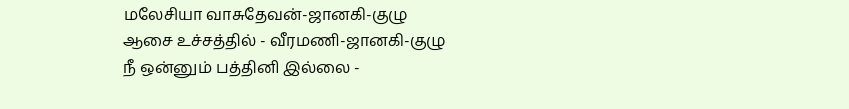மலேசியா வாசுதேவன்-ஜானகி-குழு
ஆசை உச்சத்தில் - வீரமணி-ஜானகி-குழு
நீ ஒன்னும் பத்தினி இல்லை -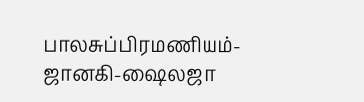பாலசுப்பிரமணியம்-ஜானகி-ஷைலஜா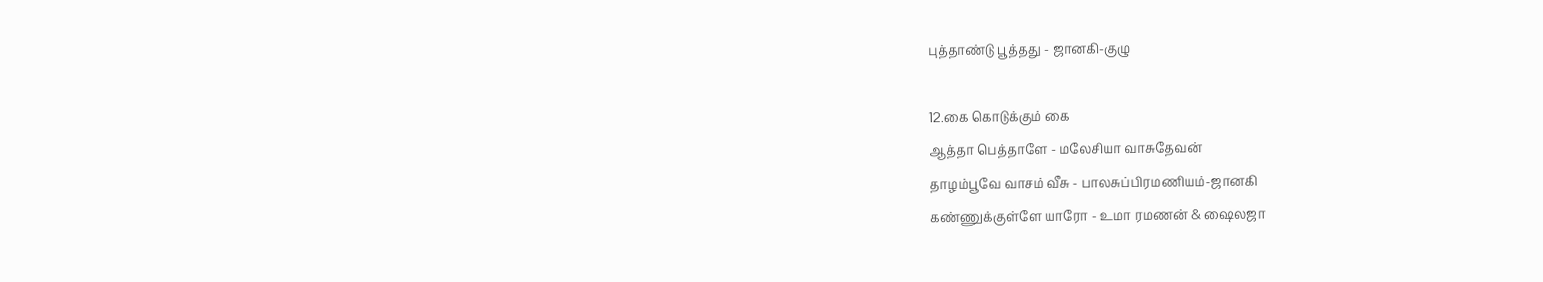புத்தாண்டு பூத்தது - ஜானகி-குழு

12.கை கொடுக்கும் கை
ஆத்தா பெத்தாளே - மலேசியா வாசுதேவன்
தாழம்பூவே வாசம் வீசு - பாலசுப்பிரமணியம்-ஜானகி
கண்ணுக்குள்ளே யாரோ - உமா ரமணன் & ஷைலஜா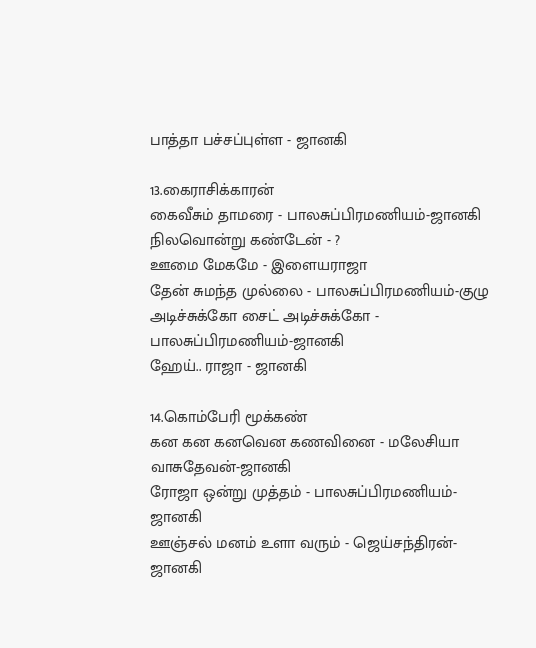பாத்தா பச்சப்புள்ள - ஜானகி

13.கைராசிக்காரன்
கைவீசும் தாமரை - பாலசுப்பிரமணியம்-ஜானகி
நிலவொன்று கண்டேன் - ?
ஊமை மேகமே - இளையராஜா
தேன் சுமந்த முல்லை - பாலசுப்பிரமணியம்-குழு
அடிச்சுக்கோ சைட் அடிச்சுக்கோ - பாலசுப்பிரமணியம்-ஜானகி
ஹேய்.. ராஜா - ஜானகி

14.கொம்பேரி மூக்கண்
கன கன கனவென கணவினை - மலேசியா வாசுதேவன்-ஜானகி
ரோஜா ஒன்று முத்தம் - பாலசுப்பிரமணியம்-ஜானகி
ஊஞ்சல் மனம் உளா வரும் - ஜெய்சந்திரன்-ஜானகி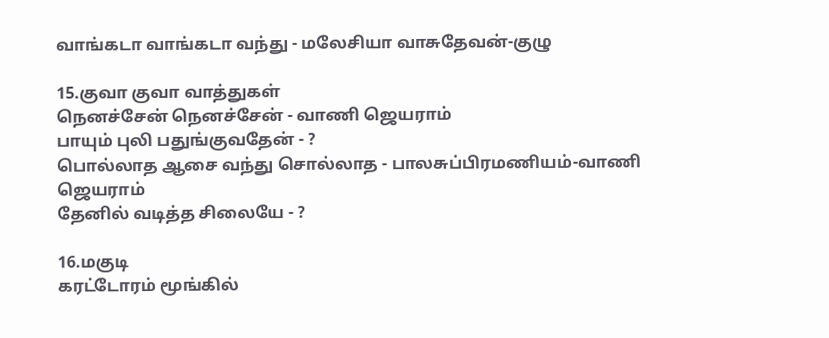வாங்கடா வாங்கடா வந்து - மலேசியா வாசுதேவன்-குழு

15.குவா குவா வாத்துகள்
நெனச்சேன் நெனச்சேன் - வாணி ஜெயராம்
பாயும் புலி பதுங்குவதேன் - ?
பொல்லாத ஆசை வந்து சொல்லாத - பாலசுப்பிரமணியம்-வாணி ஜெயராம்
தேனில் வடித்த சிலையே - ?

16.மகுடி
கரட்டோரம் மூங்கில்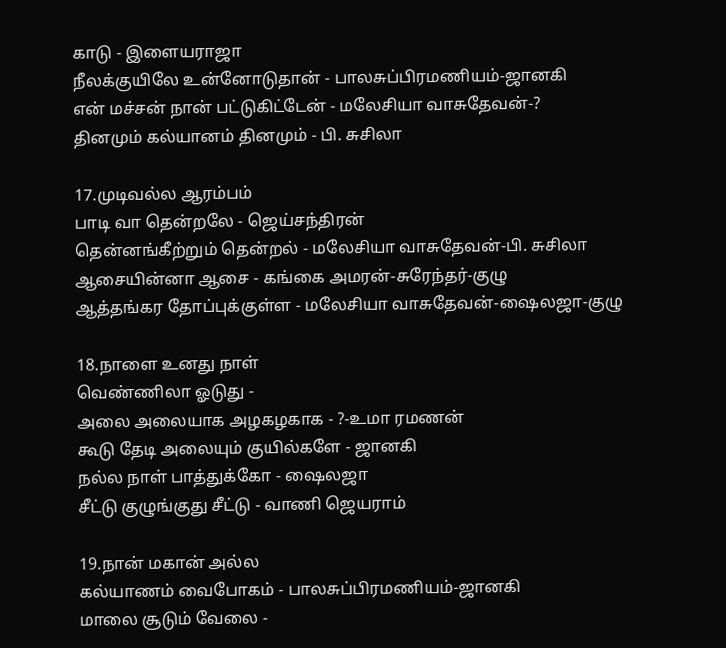காடு - இளையராஜா
நீலக்குயிலே உன்னோடுதான் - பாலசுப்பிரமணியம்-ஜானகி
என் மச்சன் நான் பட்டுகிட்டேன் - மலேசியா வாசுதேவன்-?
தினமும் கல்யானம் தினமும் - பி. சுசிலா

17.முடிவல்ல ஆரம்பம்
பாடி வா தென்றலே - ஜெய்சந்திரன்
தென்னங்கீற்றும் தென்றல் - மலேசியா வாசுதேவன்-பி. சுசிலா
ஆசையின்னா ஆசை - கங்கை அமரன்-சுரேந்தர்-குழு
ஆத்தங்கர தோப்புக்குள்ள - மலேசியா வாசுதேவன்-ஷைலஜா-குழு

18.நாளை உனது நாள்
வெண்ணிலா ஓடுது -
அலை அலையாக அழகழகாக - ?-உமா ரமணன்
கூடு தேடி அலையும் குயில்களே - ஜானகி
நல்ல நாள் பாத்துக்கோ - ஷைலஜா
சீட்டு குழுங்குது சீட்டு - வாணி ஜெயராம்

19.நான் மகான் அல்ல
கல்யாணம் வைபோகம் - பாலசுப்பிரமணியம்-ஜானகி
மாலை சூடும் வேலை -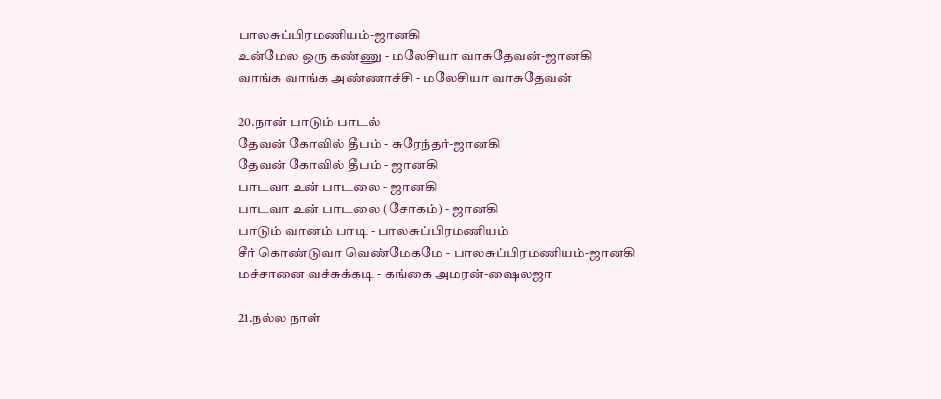பாலசுப்பிரமணியம்-ஜானகி
உன்மேல ஒரு கண்ணு - மலேசியா வாசுதேவன்-ஜானகி
வாங்க வாங்க அண்ணாச்சி - மலேசியா வாசுதேவன்

20.நான் பாடும் பாடல்
தேவன் கோவில் தீபம் - சுரேந்தர்-ஜானகி
தேவன் கோவில் தீபம் - ஜானகி
பாடவா உன் பாடலை - ஜானகி
பாடவா உன் பாடலை (சோகம்) - ஜானகி
பாடும் வானம் பாடி - பாலசுப்பிரமணியம்
சீர் கொண்டுவா வெண்மேகமே - பாலசுப்பிரமணியம்-ஜானகி
மச்சானை வச்சுக்கடி - கங்கை அமரன்-ஷைலஜா

21.நல்ல நாள்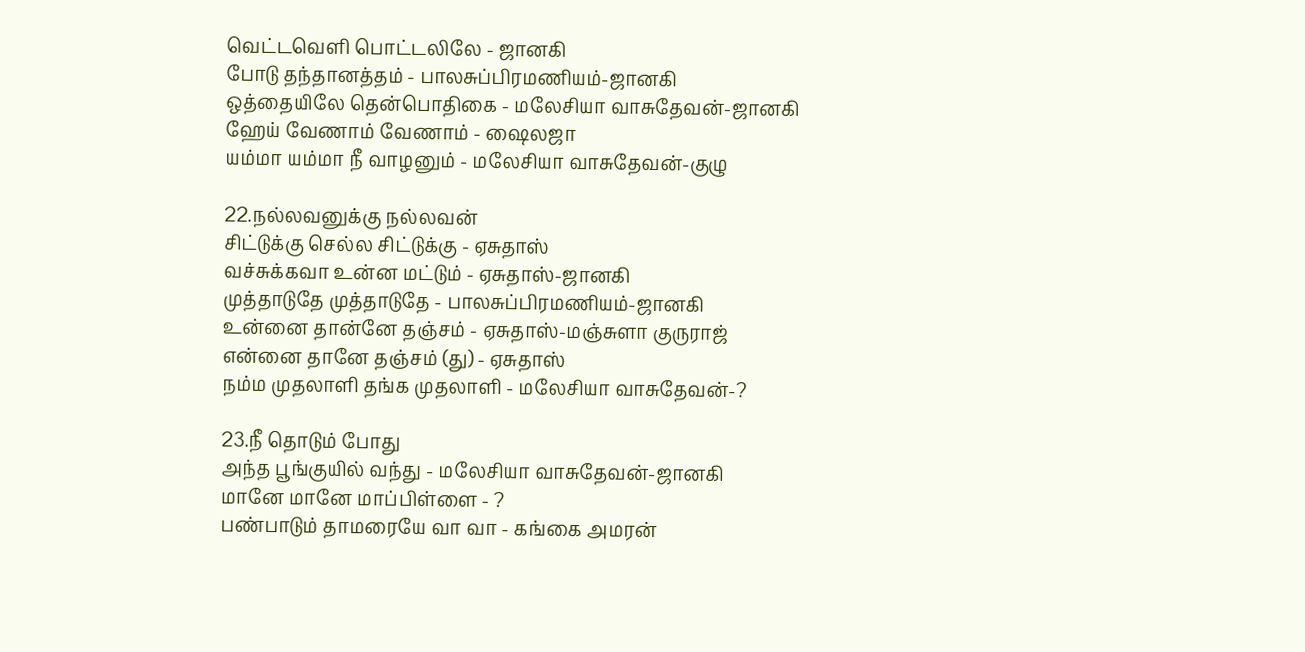வெட்டவெளி பொட்டலிலே - ஜானகி
போடு தந்தானத்தம் - பாலசுப்பிரமணியம்-ஜானகி
ஒத்தையிலே தென்பொதிகை - மலேசியா வாசுதேவன்-ஜானகி
ஹேய் வேணாம் வேணாம் - ஷைலஜா
யம்மா யம்மா நீ வாழனும் - மலேசியா வாசுதேவன்-குழு

22.நல்லவனுக்கு நல்லவன்
சிட்டுக்கு செல்ல சிட்டுக்கு - ஏசுதாஸ்
வச்சுக்கவா உன்ன மட்டும் - ஏசுதாஸ்-ஜானகி
முத்தாடுதே முத்தாடுதே - பாலசுப்பிரமணியம்-ஜானகி
உன்னை தான்னே தஞ்சம் - ஏசுதாஸ்-மஞ்சுளா குருராஜ்
என்னை தானே தஞ்சம் (து) - ஏசுதாஸ்
நம்ம முதலாளி தங்க முதலாளி - மலேசியா வாசுதேவன்-?

23.நீ தொடும் போது
அந்த பூங்குயில் வந்து - மலேசியா வாசுதேவன்-ஜானகி
மானே மானே மாப்பிள்ளை - ?
பண்பாடும் தாமரையே வா வா - கங்கை அமரன்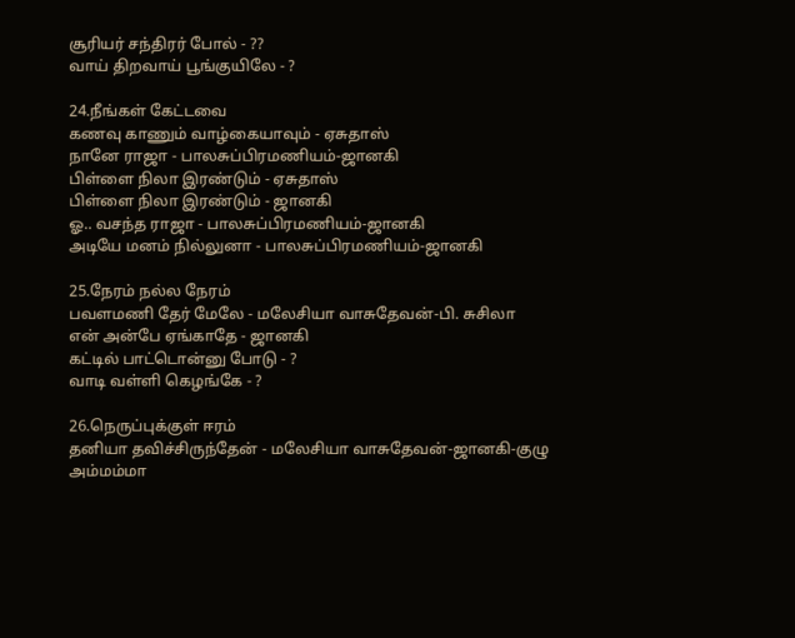சூரியர் சந்திரர் போல் - ??
வாய் திறவாய் பூங்குயிலே - ?

24.நீங்கள் கேட்டவை
கணவு காணும் வாழ்கையாவும் - ஏசுதாஸ்
நானே ராஜா - பாலசுப்பிரமணியம்-ஜானகி
பிள்ளை நிலா இரண்டும் - ஏசுதாஸ்
பிள்ளை நிலா இரண்டும் - ஜானகி
ஓ.. வசந்த ராஜா - பாலசுப்பிரமணியம்-ஜானகி
அடியே மனம் நில்லுனா - பாலசுப்பிரமணியம்-ஜானகி

25.நேரம் நல்ல நேரம்
பவளமணி தேர் மேலே - மலேசியா வாசுதேவன்-பி. சுசிலா
என் அன்பே ஏங்காதே - ஜானகி
கட்டில் பாட்டொன்னு போடு - ?
வாடி வள்ளி கெழங்கே - ?

26.நெருப்புக்குள் ஈரம்
தனியா தவிச்சிருந்தேன் - மலேசியா வாசுதேவன்-ஜானகி-குழு
அம்மம்மா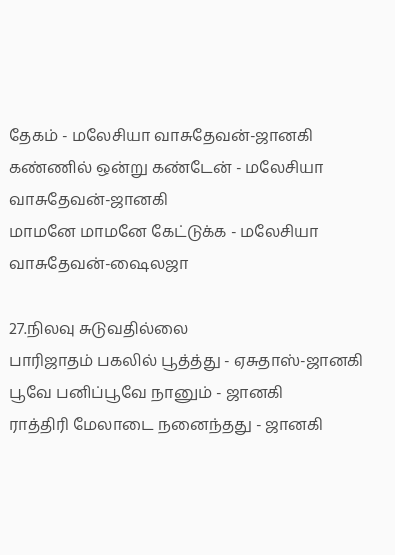தேகம் - மலேசியா வாசுதேவன்-ஜானகி
கண்ணில் ஒன்று கண்டேன் - மலேசியா வாசுதேவன்-ஜானகி
மாமனே மாமனே கேட்டுக்க - மலேசியா வாசுதேவன்-ஷைலஜா

27.நிலவு சுடுவதில்லை
பாரிஜாதம் பகலில் பூத்த்து - ஏசுதாஸ்-ஜானகி
பூவே பனிப்பூவே நானும் - ஜானகி
ராத்திரி மேலாடை நனைந்தது - ஜானகி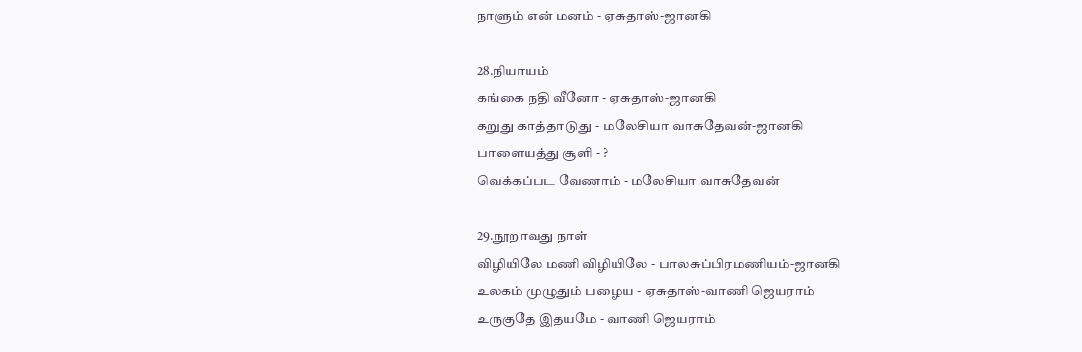நாளும் என் மனம் - ஏசுதாஸ்-ஜானகி

28.நியாயம்
கங்கை நதி வீனோ - ஏசுதாஸ்-ஜானகி
கறுது காத்தாடுது - மலேசியா வாசுதேவன்-ஜானகி
பாளையத்து சூளி - ?
வெக்கப்பட வேணாம் - மலேசியா வாசுதேவன்

29.நூறாவது நாள்
விழியிலே மணி விழியிலே - பாலசுப்பிரமணியம்-ஜானகி
உலகம் முழுதும் பழைய - ஏசுதாஸ்-வாணி ஜெயராம்
உருகுதே இதயமே - வாணி ஜெயராம்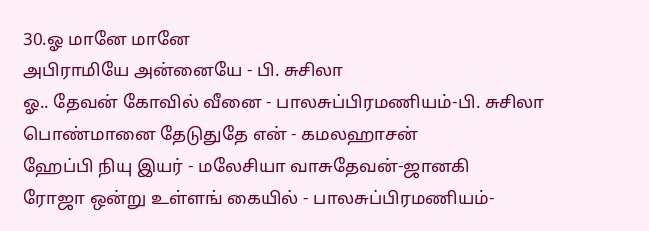30.ஓ மானே மானே
அபிராமியே அன்னையே - பி. சுசிலா
ஓ.. தேவன் கோவில் வீனை - பாலசுப்பிரமணியம்-பி. சுசிலா
பொண்மானை தேடுதுதே என் - கமலஹாசன்
ஹேப்பி நியு இயர் - மலேசியா வாசுதேவன்-ஜானகி
ரோஜா ஒன்று உள்ளங் கையில் - பாலசுப்பிரமணியம்-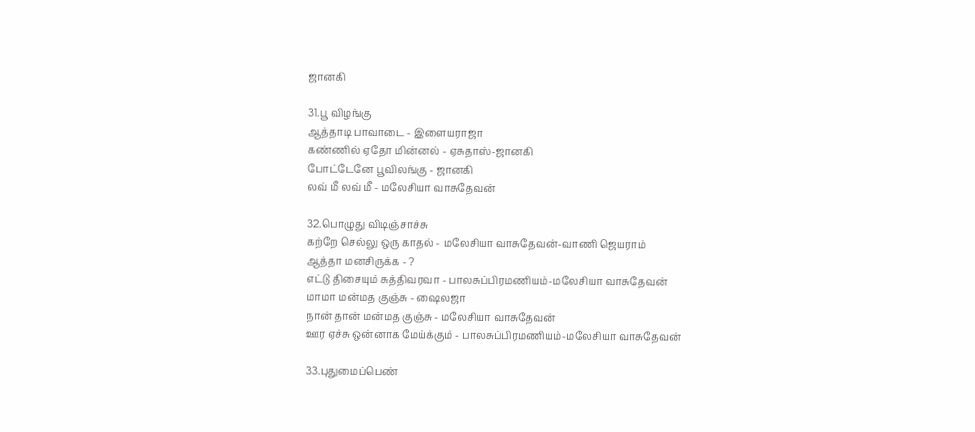ஜானகி

31.பூ விழங்கு
ஆத்தாடி பாவாடை - இளையராஜா
கண்ணில் ஏதோ மின்னல் - ஏசுதாஸ்-ஜானகி
போட்டேனே பூவிலங்கு - ஜானகி
லவ் மீ லவ் மீ - மலேசியா வாசுதேவன்

32.பொழுது விடிஞ்சாச்சு
கற்றே செல்லு ஒரு காதல் - மலேசியா வாசுதேவன்-வாணி ஜெயராம்
ஆத்தா மனசிருக்க - ?
எட்டு திசையும் சுத்திவரவா - பாலசுப்பிரமணியம்-மலேசியா வாசுதேவன்
மாமா மன்மத குஞ்சு - ஷைலஜா
நான் தான் மன்மத குஞ்சு - மலேசியா வாசுதேவன்
ஊர ஏச்சு ஒன்னாக மேய்க்கும் - பாலசுப்பிரமணியம்-மலேசியா வாசுதேவன்

33.புதுமைப்பெண்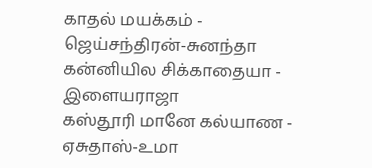காதல் மயக்கம் - ஜெய்சந்திரன்-சுனந்தா
கன்னியில சிக்காதையா - இளையராஜா
கஸ்தூரி மானே கல்யாண - ஏசுதாஸ்-உமா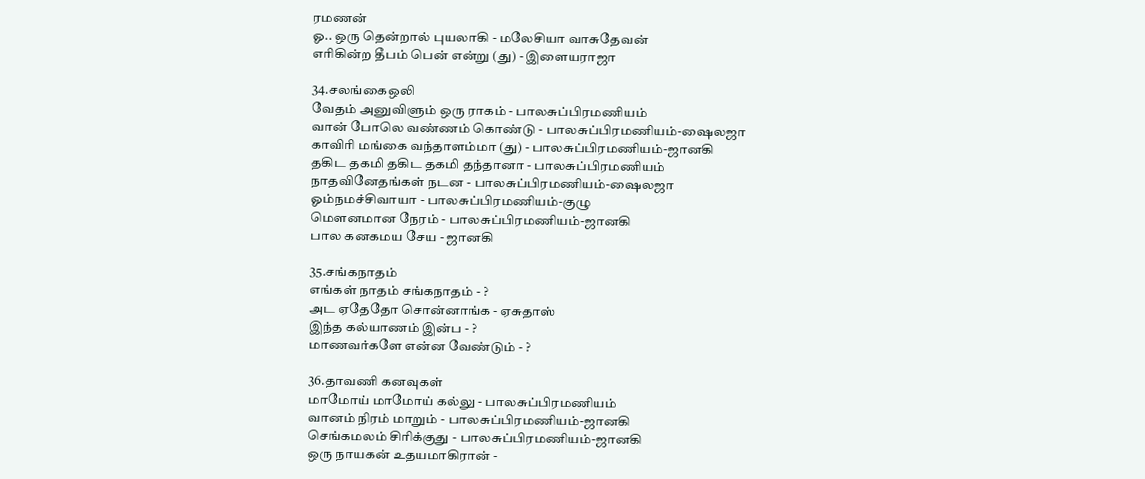ரமணன்
ஓ.. ஒரு தென்றால் புயலாகி - மலேசியா வாசுதேவன்
எரிகின்ற தீபம் பென் என்று (து) - இளையராஜா

34.சலங்கைஒலி
வேதம் அனுவிளும் ஒரு ராகம் - பாலசுப்பிரமணியம்
வான் போலெ வண்ணம் கொண்டு - பாலசுப்பிரமணியம்-ஷைலஜா
காவிரி மங்கை வந்தாளம்மா (து) - பாலசுப்பிரமணியம்-ஜானகி
தகிட தகமி தகிட தகமி தந்தானா - பாலசுப்பிரமணியம்
நாதவினேதங்கள் நடன - பாலசுப்பிரமணியம்-ஷைலஜா
ஓம்நமச்சிவாயா - பாலசுப்பிரமணியம்-குழு
மௌனமான நேரம் - பாலசுப்பிரமணியம்-ஜானகி
பால கனகமய சேய - ஜானகி

35.சங்கநாதம்
எங்கள் நாதம் சங்கநாதம் - ?
அட ஏதேதோ சொன்னாங்க - ஏசுதாஸ்
இந்த கல்யாணம் இன்ப - ?
மாணவர்களே என்ன வேண்டும் - ?

36.தாவணி கனவுகள்
மாமோய் மாமோய் கல்லு - பாலசுப்பிரமணியம்
வானம் நிரம் மாறும் - பாலசுப்பிரமணியம்-ஜானகி
செங்கமலம் சிரிக்குது - பாலசுப்பிரமணியம்-ஜானகி
ஒரு நாயகன் உதயமாகிரான் -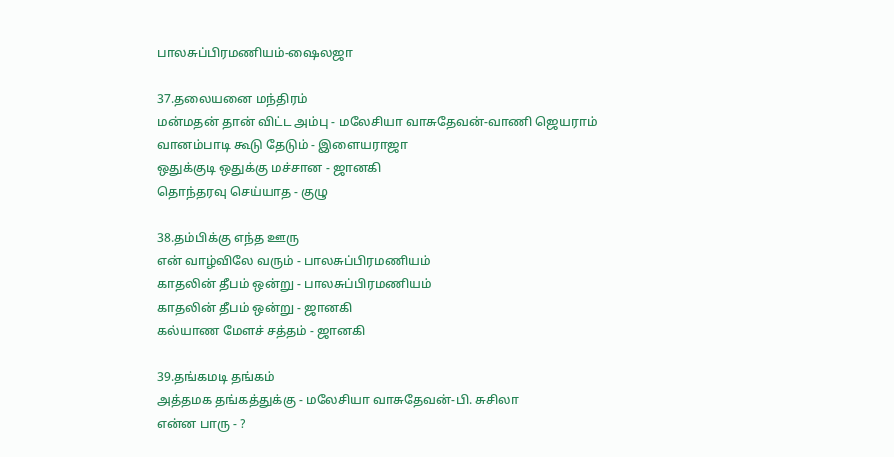பாலசுப்பிரமணியம்-ஷைலஜா

37.தலையனை மந்திரம்
மன்மதன் தான் விட்ட அம்பு - மலேசியா வாசுதேவன்-வாணி ஜெயராம்
வானம்பாடி கூடு தேடும் - இளையராஜா
ஒதுக்குடி ஒதுக்கு மச்சான - ஜானகி
தொந்தரவு செய்யாத - குழு

38.தம்பிக்கு எந்த ஊரு
என் வாழ்விலே வரும் - பாலசுப்பிரமணியம்
காதலின் தீபம் ஒன்று - பாலசுப்பிரமணியம்
காதலின் தீபம் ஒன்று - ஜானகி
கல்யாண மேளச் சத்தம் - ஜானகி

39.தங்கமடி தங்கம்
அத்தமக தங்கத்துக்கு - மலேசியா வாசுதேவன்-பி. சுசிலா
என்ன பாரு - ?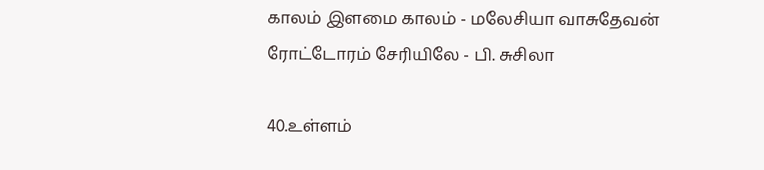காலம் இளமை காலம் - மலேசியா வாசுதேவன்
ரோட்டோரம் சேரியிலே - பி. சுசிலா

40.உள்ளம்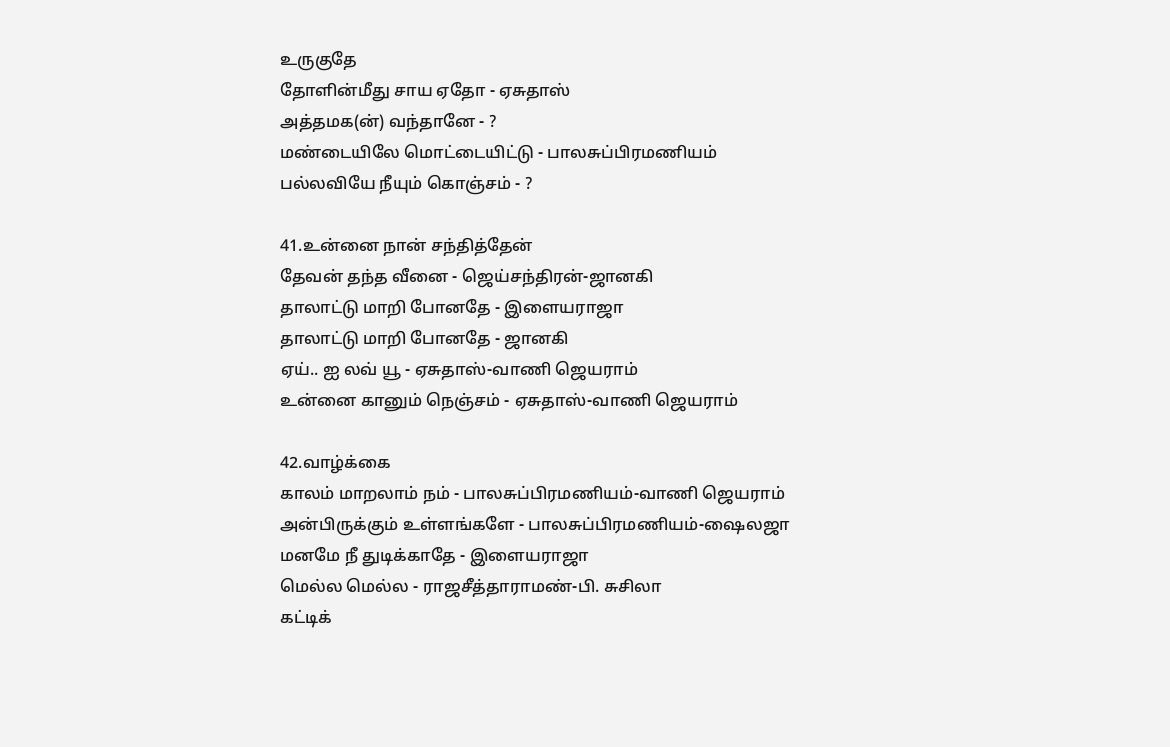உருகுதே
தோளின்மீது சாய ஏதோ - ஏசுதாஸ்
அத்தமக(ன்) வந்தானே - ?
மண்டையிலே மொட்டையிட்டு - பாலசுப்பிரமணியம்
பல்லவியே நீயும் கொஞ்சம் - ?

41.உன்னை நான் சந்தித்தேன்
தேவன் தந்த வீனை - ஜெய்சந்திரன்-ஜானகி
தாலாட்டு மாறி போனதே - இளையராஜா
தாலாட்டு மாறி போனதே - ஜானகி
ஏய்.. ஐ லவ் யூ - ஏசுதாஸ்-வாணி ஜெயராம்
உன்னை கானும் நெஞ்சம் - ஏசுதாஸ்-வாணி ஜெயராம்

42.வாழ்க்கை
காலம் மாறலாம் நம் - பாலசுப்பிரமணியம்-வாணி ஜெயராம்
அன்பிருக்கும் உள்ளங்களே - பாலசுப்பிரமணியம்-ஷைலஜா
மனமே நீ துடிக்காதே - இளையராஜா
மெல்ல மெல்ல - ராஜசீத்தாராமண்-பி. சுசிலா
கட்டிக்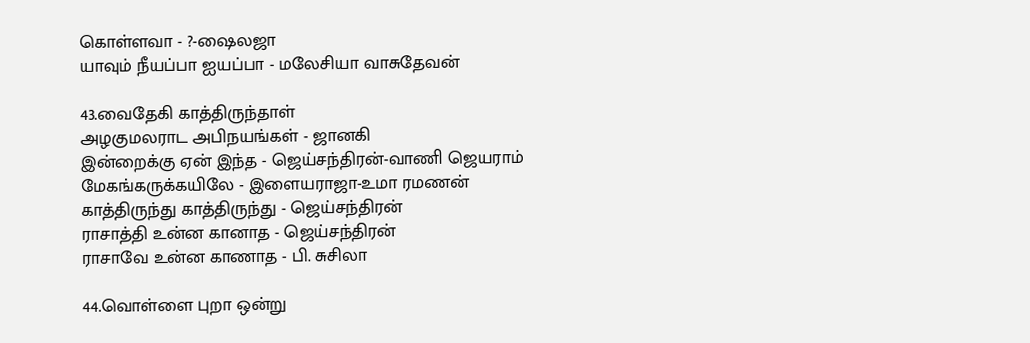கொள்ளவா - ?-ஷைலஜா
யாவும் நீயப்பா ஐயப்பா - மலேசியா வாசுதேவன்

43.வைதேகி காத்திருந்தாள்
அழகுமலராட அபிநயங்கள் - ஜானகி
இன்றைக்கு ஏன் இந்த - ஜெய்சந்திரன்-வாணி ஜெயராம்
மேகங்கருக்கயிலே - இளையராஜா-உமா ரமணன்
காத்திருந்து காத்திருந்து - ஜெய்சந்திரன்
ராசாத்தி உன்ன கானாத - ஜெய்சந்திரன்
ராசாவே உன்ன காணாத - பி. சுசிலா

44.வொள்ளை புறா ஒன்று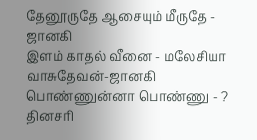தேனூருதே ஆசையும் மீருதே - ஜானகி
இளம் காதல் வீனை - மலேசியா வாசுதேவன்-ஜானகி
பொண்ணுன்னா பொண்ணு - ?
தினசரி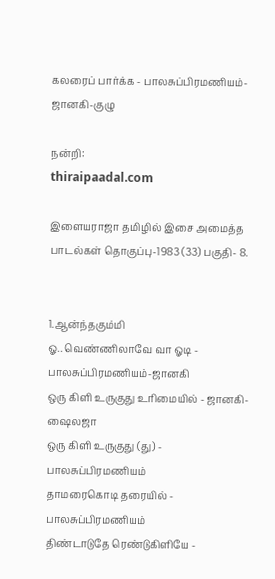கலரைப் பார்க்க - பாலசுப்பிரமணியம்-ஜானகி-குழு

நன்றி:
thiraipaadal.com

இளையராஜா தமிழில் இசை அமைத்த பாடல்கள் தொகுப்பு-1983 (33) பகுதி- 8.


1.ஆன்ந்தகும்மி
ஓ.. வெண்ணிலாவே வா ஓடி - பாலசுப்பிரமணியம்-ஜானகி
ஒரு கிளி உருகுது உரிமையில் - ஜானகி-ஷைலஜா
ஒரு கிளி உருகுது (து) - பாலசுப்பிரமணியம்
தாமரைகொடி தரையில் - பாலசுப்பிரமணியம்
திண்டாடுதே ரெண்டுகிளியே -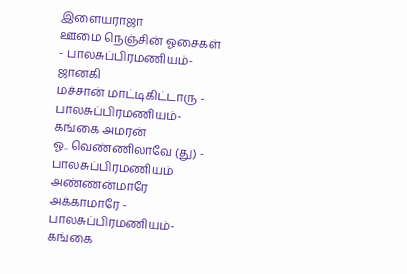இளையராஜா
ஊமை நெஞ்சின் ஓசைகள் - பாலசுப்பிரமணியம்-ஜானகி
மச்சான் மாட்டிகிட்டாரு - பாலசுப்பிரமணியம்-கங்கை அமரன்
ஓ.. வெண்ணிலாவே (து) - பாலசுப்பிரமணியம்
அண்ணன்மாரே அக்காமாரே - பாலசுப்பிரமணியம்-கங்கை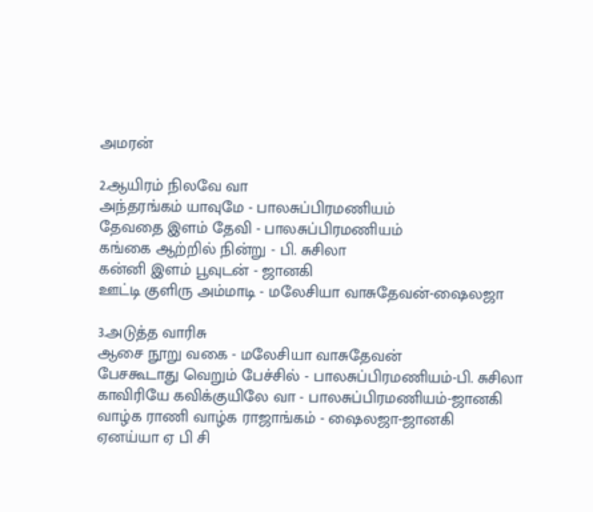அமரன்

2.ஆயிரம் நிலவே வா
அந்தரங்கம் யாவுமே - பாலசுப்பிரமணியம்
தேவதை இளம் தேவி - பாலசுப்பிரமணியம்
கங்கை ஆற்றில் நின்று - பி. சுசிலா
கன்னி இளம் பூவுடன் - ஜானகி
ஊட்டி குளிரு அம்மாடி - மலேசியா வாசுதேவன்-ஷைலஜா

3.அடுத்த வாரிசு
ஆசை நூறு வகை - மலேசியா வாசுதேவன்
பேசகூடாது வெறும் பேச்சில் - பாலசுப்பிரமணியம்-பி. சுசிலா
காவிரியே கவிக்குயிலே வா - பாலசுப்பிரமணியம்-ஜானகி
வாழ்க ராணி வாழ்க ராஜாங்கம் - ஷைலஜா-ஜானகி
ஏனய்யா ஏ பி சி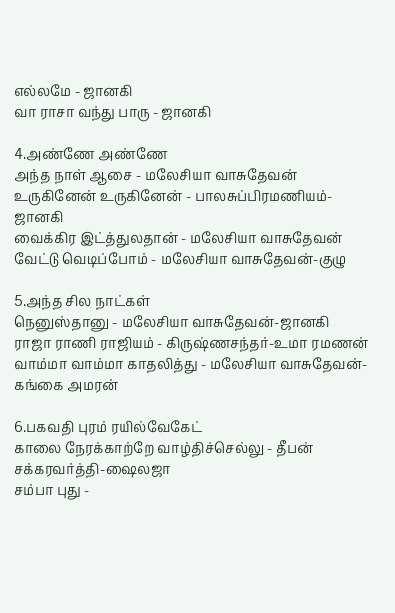எல்லமே - ஜானகி
வா ராசா வந்து பாரு - ஜானகி

4.அண்ணே அண்ணே
அந்த நாள் ஆசை - மலேசியா வாசுதேவன்
உருகினேன் உருகினேன் - பாலசுப்பிரமணியம்-ஜானகி
வைக்கிர இட்த்துலதான் - மலேசியா வாசுதேவன்
வேட்டு வெடிப்போம் - மலேசியா வாசுதேவன்-குழு

5.அந்த சில நாட்கள்
நெனுஸ்தானு - மலேசியா வாசுதேவன்-ஜானகி
ராஜா ராணி ராஜியம் - கிருஷ்ணசந்தர்-உமா ரமணன்
வாம்மா வாம்மா காதலித்து - மலேசியா வாசுதேவன்-கங்கை அமரன்

6.பகவதி புரம் ரயில்வேகேட்
காலை நேரக்காற்றே வாழ்திச்செல்லு - தீபன் சக்கரவர்த்தி-ஷைலஜா
சம்பா புது -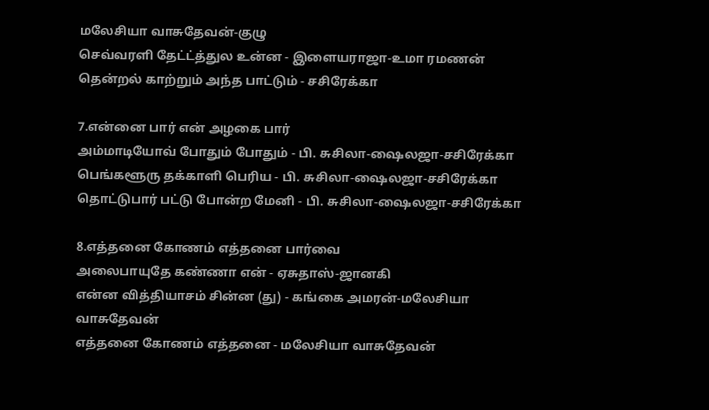மலேசியா வாசுதேவன்-குழு
செவ்வரளி தேட்ட்த்துல உன்ன - இளையராஜா-உமா ரமணன்
தென்றல் காற்றும் அந்த பாட்டும் - சசிரேக்கா

7.என்னை பார் என் அழகை பார்
அம்மாடியோவ் போதும் போதும் - பி. சுசிலா-ஷைலஜா-சசிரேக்கா
பெங்களூரு தக்காளி பெரிய - பி. சுசிலா-ஷைலஜா-சசிரேக்கா
தொட்டுபார் பட்டு போன்ற மேனி - பி. சுசிலா-ஷைலஜா-சசிரேக்கா

8.எத்தனை கோணம் எத்தனை பார்வை
அலைபாயுதே கண்ணா என் - ஏசுதாஸ்-ஜானகி
என்ன வித்தியாசம் சின்ன (து) - கங்கை அமரன்-மலேசியா வாசுதேவன்
எத்தனை கோணம் எத்தனை - மலேசியா வாசுதேவன்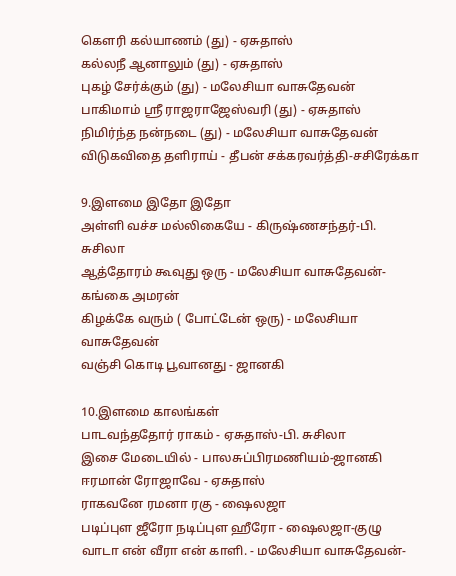கௌரி கல்யாணம் (து) - ஏசுதாஸ்
கல்லநீ ஆனாலும் (து) - ஏசுதாஸ்
புகழ் சேர்க்கும் (து) - மலேசியா வாசுதேவன்
பாகிமாம் ஸ்ரீ ராஜராஜேஸ்வரி (து) - ஏசுதாஸ்
நிமிர்ந்த நன்நடை (து) - மலேசியா வாசுதேவன்
விடுகவிதை தளிராய் - தீபன் சக்கரவர்த்தி-சசிரேக்கா

9.இளமை இதோ இதோ
அள்ளி வச்ச மல்லிகையே - கிருஷ்ணசந்தர்-பி. சுசிலா
ஆத்தோரம் கூவுது ஒரு - மலேசியா வாசுதேவன்-கங்கை அமரன்
கிழக்கே வரும் ( போட்டேன் ஒரு) - மலேசியா வாசுதேவன்
வஞ்சி கொடி பூவானது - ஜானகி

10.இளமை காலங்கள்
பாடவந்ததோர் ராகம் - ஏசுதாஸ்-பி. சுசிலா
இசை மேடையில் - பாலசுப்பிரமணியம்-ஜானகி
ஈரமான் ரோஜாவே - ஏசுதாஸ்
ராகவனே ரமனா ரகு - ஷைலஜா
படிப்புள ஜீரோ நடிப்புள ஹீரோ - ஷைலஜா-குழு
வாடா என் வீரா என் காளி. - மலேசியா வாசுதேவன்-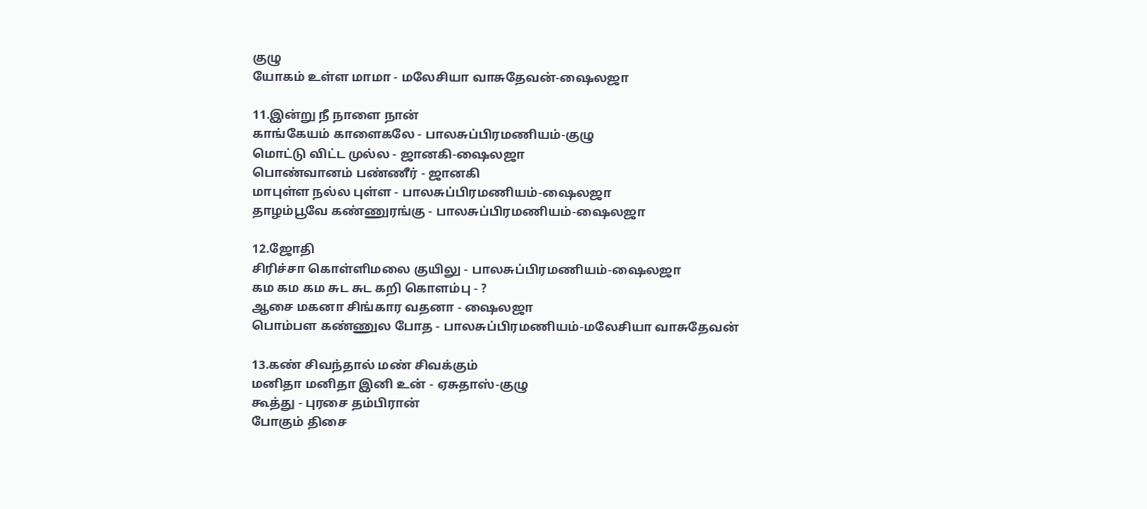குழு
யோகம் உள்ள மாமா - மலேசியா வாசுதேவன்-ஷைலஜா

11.இன்று நீ நாளை நான்
காங்கேயம் காளைகலே - பாலசுப்பிரமணியம்-குழு
மொட்டு விட்ட முல்ல - ஜானகி-ஷைலஜா
பொண்வானம் பண்ணீர் - ஜானகி
மாபுள்ள நல்ல புள்ள - பாலசுப்பிரமணியம்-ஷைலஜா
தாழம்பூவே கண்ணுரங்கு - பாலசுப்பிரமணியம்-ஷைலஜா

12.ஜோதி
சிரிச்சா கொள்ளிமலை குயிலு - பாலசுப்பிரமணியம்-ஷைலஜா
கம கம கம சுட சுட கறி கொளம்பு - ?
ஆசை மகனா சிங்கார வதனா - ஷைலஜா
பொம்பள கண்ணுல போத - பாலசுப்பிரமணியம்-மலேசியா வாசுதேவன்

13.கண் சிவந்தால் மண் சிவக்கும்
மனிதா மனிதா இனி உன் - ஏசுதாஸ்-குழு
கூத்து - புரசை தம்பிரான்
போகும் திசை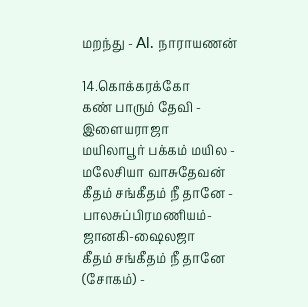மறந்து - Al. நாராயணன்

14.கொக்கரக்கோ
கண் பாரும் தேவி - இளையராஜா
மயிலாபூர் பக்கம் மயில - மலேசியா வாசுதேவன்
கீதம் சங்கீதம் நீ தானே - பாலசுப்பிரமணியம்-ஜானகி-ஷைலஜா
கீதம் சங்கீதம் நீ தானே (சோகம்) -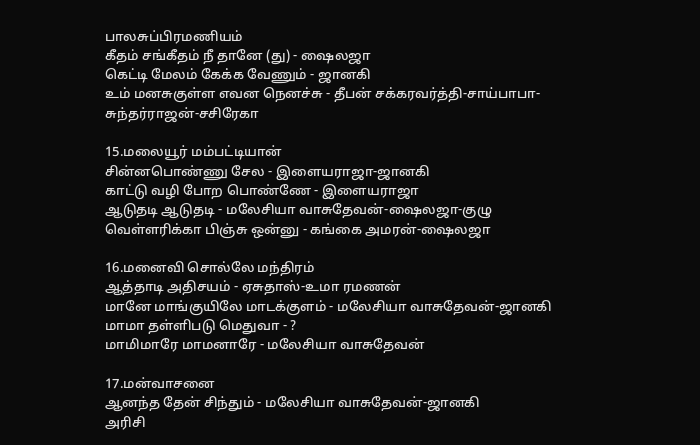பாலசுப்பிரமணியம்
கீதம் சங்கீதம் நீ தானே (து) - ஷைலஜா
கெட்டி மேலம் கேக்க வேணும் - ஜானகி
உம் மனசுகுள்ள எவன நெனச்சு - தீபன் சக்கரவர்த்தி-சாய்பாபா-சுந்தர்ராஜன்-சசிரேகா

15.மலையூர் மம்பட்டியான்
சின்னபொண்ணு சேல - இளையராஜா-ஜானகி
காட்டு வழி போற பொண்ணே - இளையராஜா
ஆடுதடி ஆடுதடி - மலேசியா வாசுதேவன்-ஷைலஜா-குழு
வெள்ளரிக்கா பிஞ்சு ஒன்னு - கங்கை அமரன்-ஷைலஜா

16.மனைவி சொல்லே மந்திரம்
ஆத்தாடி அதிசயம் - ஏசுதாஸ்-உமா ரமணன்
மானே மாங்குயிலே மாடக்குளம் - மலேசியா வாசுதேவன்-ஜானகி
மாமா தள்ளிபடு மெதுவா - ?
மாமிமாரே மாமனாரே - மலேசியா வாசுதேவன்

17.மன்வாசனை
ஆனந்த தேன் சிந்தும் - மலேசியா வாசுதேவன்-ஜானகி
அரிசி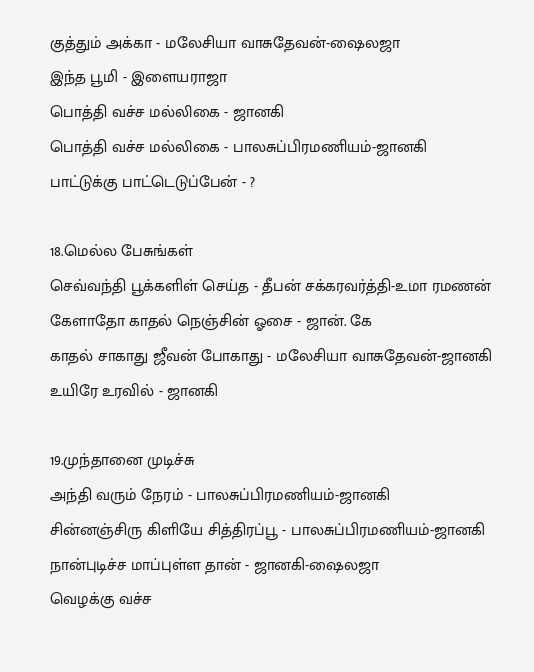குத்தும் அக்கா - மலேசியா வாசுதேவன்-ஷைலஜா
இந்த பூமி - இளையராஜா
பொத்தி வச்ச மல்லிகை - ஜானகி
பொத்தி வச்ச மல்லிகை - பாலசுப்பிரமணியம்-ஜானகி
பாட்டுக்கு பாட்டெடுப்பேன் - ?

18.மெல்ல பேசுங்கள்
செவ்வந்தி பூக்களிள் செய்த - தீபன் சக்கரவர்த்தி-உமா ரமணன்
கேளாதோ காதல் நெஞ்சின் ஓசை - ஜான். கே
காதல் சாகாது ஜீவன் போகாது - மலேசியா வாசுதேவன்-ஜானகி
உயிரே உரவில் - ஜானகி

19.முந்தானை முடிச்சு
அந்தி வரும் நேரம் - பாலசுப்பிரமணியம்-ஜானகி
சின்னஞ்சிரு கிளியே சித்திரப்பூ - பாலசுப்பிரமணியம்-ஜானகி
நான்புடிச்ச மாப்புள்ள தான் - ஜானகி-ஷைலஜா
வெழக்கு வச்ச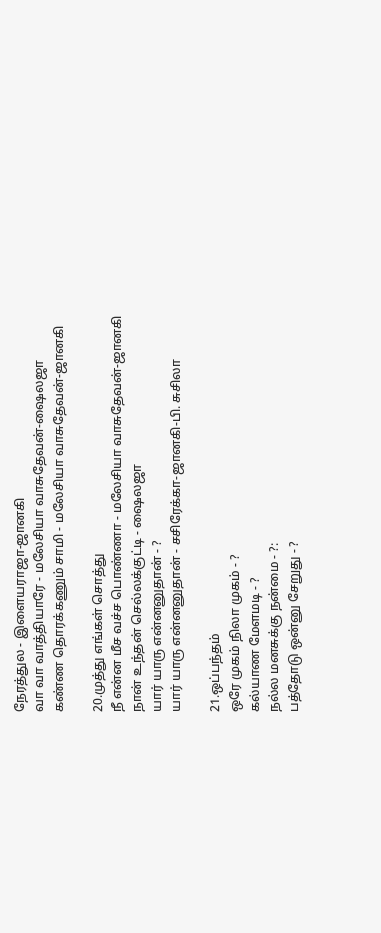நேரத்துல - இளையராஜா-ஜானகி
வா வா வாத்தியாரே - மலேசியா வாசுதேவன்-ஷைலஜா
கண்ண தொரக்கணும் சாமி - மலேசியா வாசுதேவன்-ஜானகி

20.முத்து எங்கள் சொத்து
நீ என்ன மீச வச்ச பொண்ணா - மலேசியா வாசுதேவன்-ஜானகி
நான் உந்தன் செல்லக்குட்டி - ஷைலஜா
யார் யாரு என்னனுதான் - ?
யார் யாரு என்னனுதான் - சசிரேக்கா-ஜானகி-பி. சுசிலா

21.ஒப்பந்தம்
ஒரே முகம் நிலா முகம் - ?
கல்யாண மேளமடி - ?
நல்ல மனசுக்கு நன்மை - ?:
பத்தோடு ஒன்னு சேறுது - ?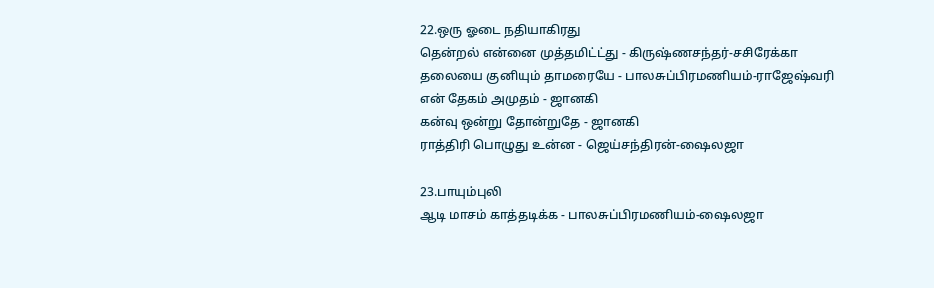22.ஒரு ஓடை நதியாகிரது
தென்றல் என்னை முத்தமிட்ட்து - கிருஷ்ணசந்தர்-சசிரேக்கா
தலையை குனியும் தாமரையே - பாலசுப்பிரமணியம்-ராஜேஷ்வரி
என் தேகம் அமுதம் - ஜானகி
கன்வு ஒன்று தோன்றுதே - ஜானகி
ராத்திரி பொழுது உன்ன - ஜெய்சந்திரன்-ஷைலஜா

23.பாயும்புலி
ஆடி மாசம் காத்தடிக்க - பாலசுப்பிரமணியம்-ஷைலஜா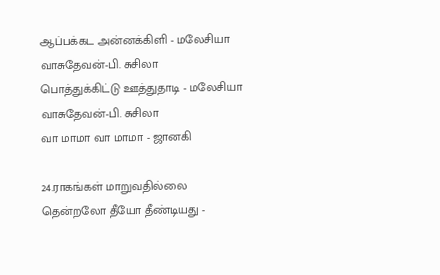ஆப்பக்கட அன்னக்கிளி - மலேசியா வாசுதேவன்-பி. சுசிலா
பொத்துக்கிட்டு ஊத்துதாடி - மலேசியா வாசுதேவன்-பி. சுசிலா
வா மாமா வா மாமா - ஜானகி

24.ராகங்கள் மாறுவதில்லை
தென்றலோ தீயோ தீண்டியது -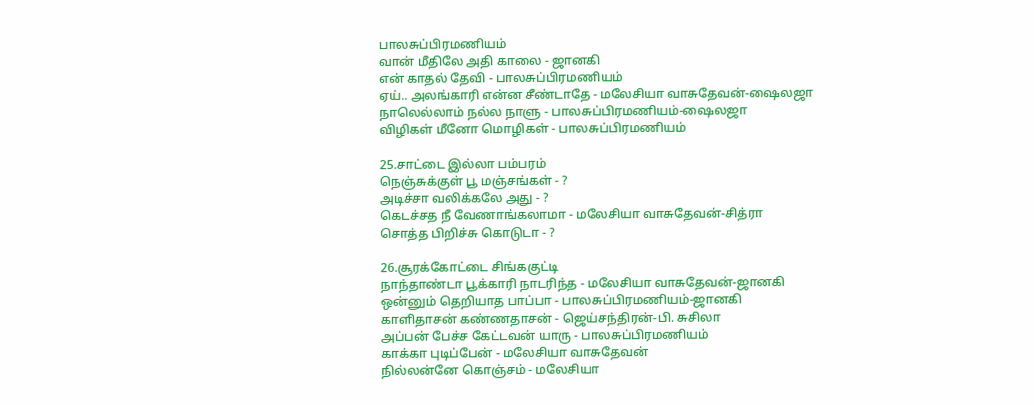பாலசுப்பிரமணியம்
வான் மீதிலே அதி காலை - ஜானகி
என் காதல் தேவி - பாலசுப்பிரமணியம்
ஏய்.. அலங்காரி என்ன சீண்டாதே - மலேசியா வாசுதேவன்-ஷைலஜா
நாலெல்லாம் நல்ல நாளு - பாலசுப்பிரமணியம்-ஷைலஜா
விழிகள் மீனோ மொழிகள் - பாலசுப்பிரமணியம்

25.சாட்டை இல்லா பம்பரம்
நெஞ்சுக்குள் பூ மஞ்சங்கள் - ?
அடிச்சா வலிக்கலே அது - ?
கெடச்சத நீ வேணாங்கலாமா - மலேசியா வாசுதேவன்-சித்ரா
சொத்த பிறிச்சு கொடுடா - ?

26.சூரக்கோட்டை சிங்ககுட்டி
நாந்தாண்டா பூக்காரி நாடரிந்த - மலேசியா வாசுதேவன்-ஜானகி
ஒன்னும் தெறியாத பாப்பா - பாலசுப்பிரமணியம்-ஜானகி
காளிதாசன் கண்ணதாசன் - ஜெய்சந்திரன்-பி. சுசிலா
அப்பன் பேச்ச கேட்டவன் யாரு - பாலசுப்பிரமணியம்
காக்கா புடிப்பேன் - மலேசியா வாசுதேவன்
நில்லன்னே கொஞ்சம் - மலேசியா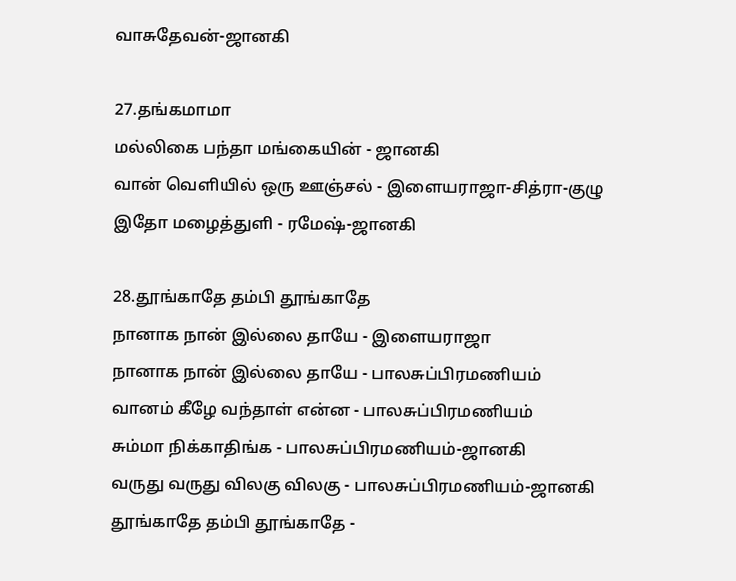வாசுதேவன்-ஜானகி

27.தங்கமாமா
மல்லிகை பந்தா மங்கையின் - ஜானகி
வான் வெளியில் ஒரு ஊஞ்சல் - இளையராஜா-சித்ரா-குழு
இதோ மழைத்துளி - ரமேஷ்-ஜானகி

28.தூங்காதே தம்பி தூங்காதே
நானாக நான் இல்லை தாயே - இளையராஜா
நானாக நான் இல்லை தாயே - பாலசுப்பிரமணியம்
வானம் கீழே வந்தாள் என்ன - பாலசுப்பிரமணியம்
சும்மா நிக்காதிங்க - பாலசுப்பிரமணியம்-ஜானகி
வருது வருது விலகு விலகு - பாலசுப்பிரமணியம்-ஜானகி
தூங்காதே தம்பி தூங்காதே -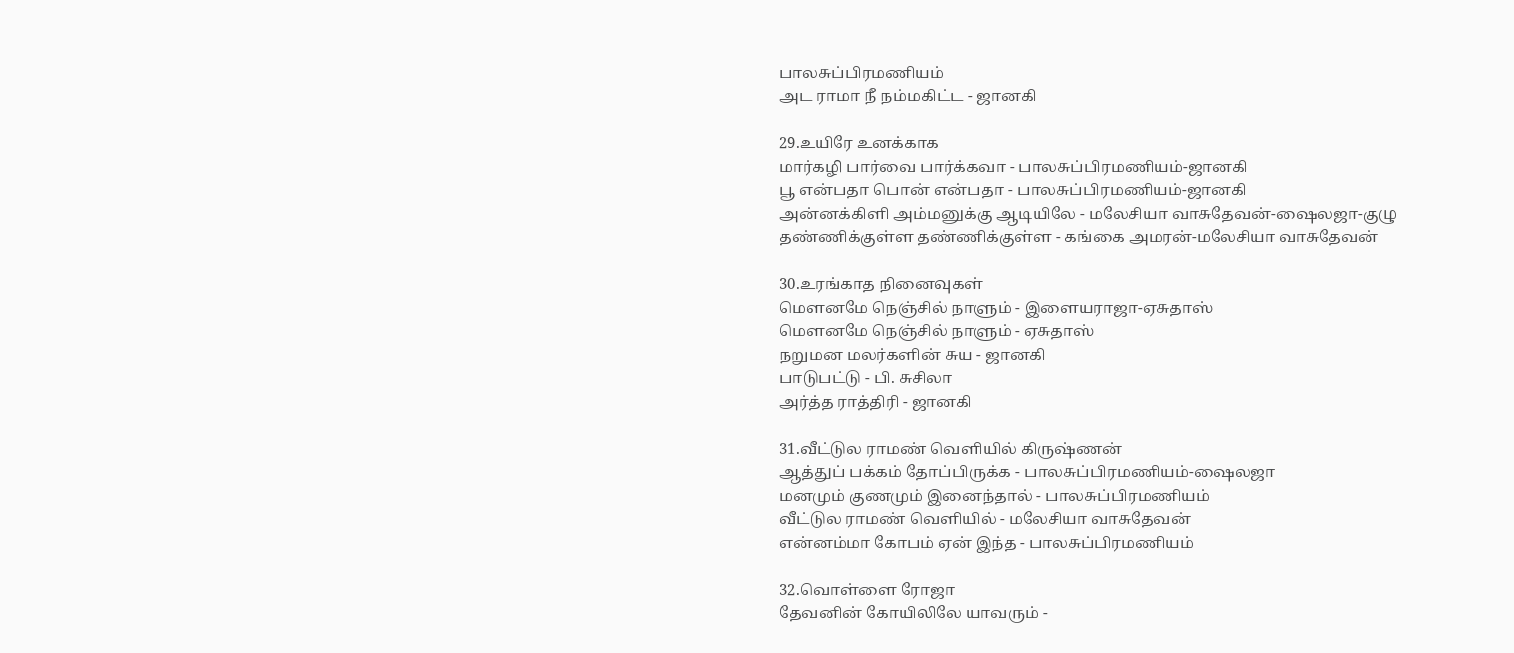பாலசுப்பிரமணியம்
அட ராமா நீ நம்மகிட்ட - ஜானகி

29.உயிரே உனக்காக
மார்கழி பார்வை பார்க்கவா - பாலசுப்பிரமணியம்-ஜானகி
பூ என்பதா பொன் என்பதா - பாலசுப்பிரமணியம்-ஜானகி
அன்னக்கிளி அம்மனுக்கு ஆடியிலே - மலேசியா வாசுதேவன்-ஷைலஜா-குழு
தண்ணிக்குள்ள தண்ணிக்குள்ள - கங்கை அமரன்-மலேசியா வாசுதேவன்

30.உரங்காத நினைவுகள்
மௌனமே நெஞ்சில் நாளும் - இளையராஜா-ஏசுதாஸ்
மௌனமே நெஞ்சில் நாளும் - ஏசுதாஸ்
நறுமன மலர்களின் சுய - ஜானகி
பாடுபட்டு - பி. சுசிலா
அர்த்த ராத்திரி - ஜானகி

31.வீட்டுல ராமண் வெளியில் கிருஷ்ணன்
ஆத்துப் பக்கம் தோப்பிருக்க - பாலசுப்பிரமணியம்-ஷைலஜா
மனமும் குணமும் இனைந்தால் - பாலசுப்பிரமணியம்
வீட்டுல ராமண் வெளியில் - மலேசியா வாசுதேவன்
என்னம்மா கோபம் ஏன் இந்த - பாலசுப்பிரமணியம்

32.வொள்ளை ரோஜா
தேவனின் கோயிலிலே யாவரும் -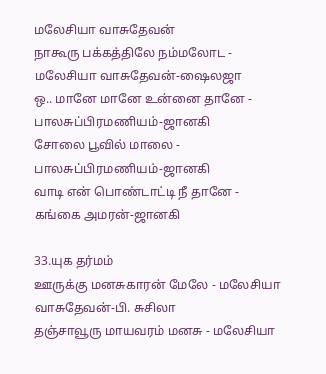மலேசியா வாசுதேவன்
நாகூரு பக்கத்திலே நம்மலோட - மலேசியா வாசுதேவன்-ஷைலஜா
ஒ.. மானே மானே உன்னை தானே - பாலசுப்பிரமணியம்-ஜானகி
சோலை பூவில் மாலை - பாலசுப்பிரமணியம்-ஜானகி
வாடி என் பொண்டாட்டி நீ தானே - கங்கை அமரன்-ஜானகி

33.யுக தர்மம்
ஊருக்கு மனசுகாரன் மேலே - மலேசியா வாசுதேவன்-பி. சுசிலா
தஞ்சாவூரு மாயவரம் மனசு - மலேசியா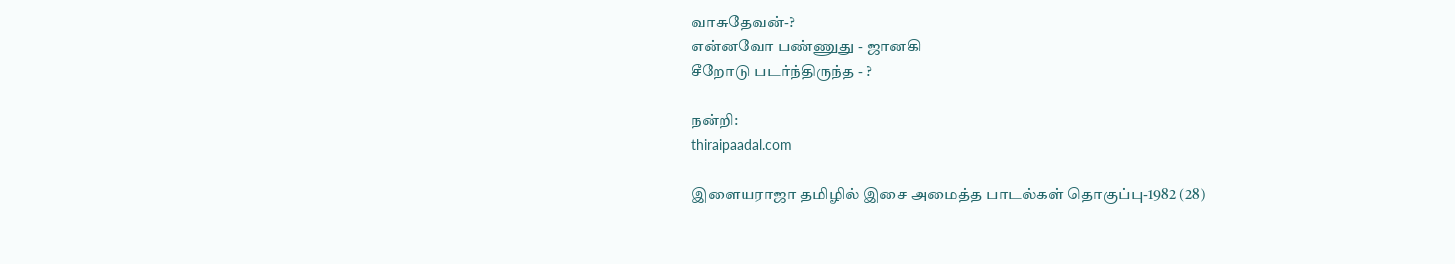வாசுதேவன்-?
என்னவோ பண்ணுது - ஜானகி
சீறோடு படர்ந்திருந்த - ?

நன்றி:
thiraipaadal.com

இளையராஜா தமிழில் இசை அமைத்த பாடல்கள் தொகுப்பு-1982 (28)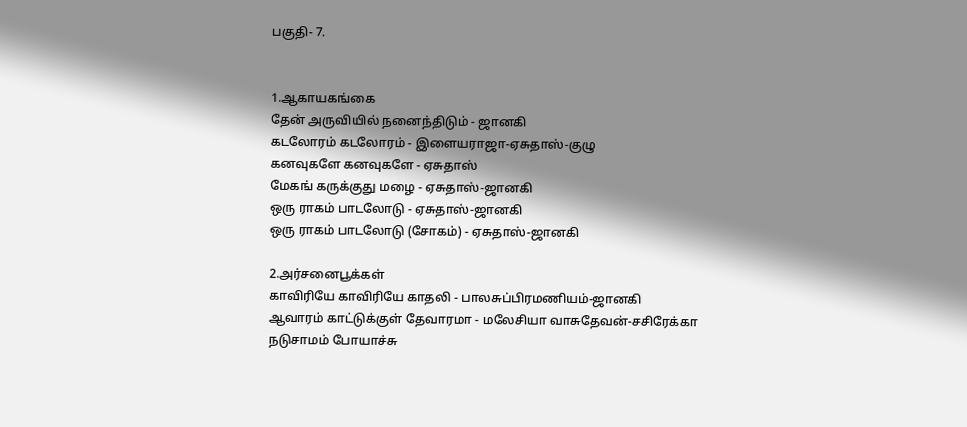பகுதி- 7.


1.ஆகாயகங்கை
தேன் அருவியில் நனைந்திடும் - ஜானகி
கடலோரம் கடலோரம் - இளையராஜா-ஏசுதாஸ்-குழு
கனவுகளே கனவுகளே - ஏசுதாஸ்
மேகங் கருக்குது மழை - ஏசுதாஸ்-ஜானகி
ஒரு ராகம் பாடலோடு - ஏசுதாஸ்-ஜானகி
ஒரு ராகம் பாடலோடு (சோகம்) - ஏசுதாஸ்-ஜானகி

2.அர்சனைபூக்கள்
காவிரியே காவிரியே காதலி - பாலசுப்பிரமணியம்-ஜானகி
ஆவாரம் காட்டுக்குள் தேவாரமா - மலேசியா வாசுதேவன்-சசிரேக்கா
நடுசாமம் போயாச்சு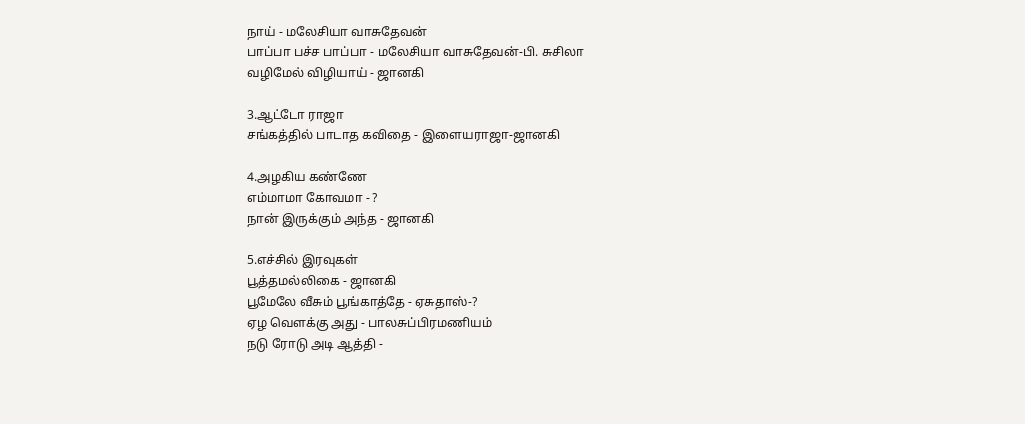நாய் - மலேசியா வாசுதேவன்
பாப்பா பச்ச பாப்பா - மலேசியா வாசுதேவன்-பி. சுசிலா
வழிமேல் விழியாய் - ஜானகி

3.ஆட்டோ ராஜா
சங்கத்தில் பாடாத கவிதை - இளையராஜா-ஜானகி

4.அழகிய கண்ணே
எம்மாமா கோவமா - ?
நான் இருக்கும் அந்த - ஜானகி

5.எச்சில் இரவுகள்
பூத்தமல்லிகை - ஜானகி
பூமேலே வீசும் பூங்காத்தே - ஏசுதாஸ்-?
ஏழ வெளக்கு அது - பாலசுப்பிரமணியம்
நடு ரோடு அடி ஆத்தி -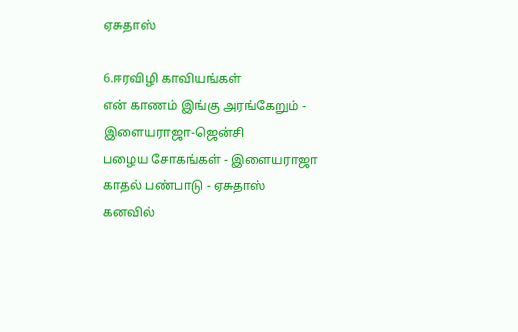ஏசுதாஸ்

6.ஈரவிழி காவியங்கள்
என் காணம் இங்கு அரங்கேறும் - இளையராஜா-ஜென்சி
பழைய சோகங்கள் - இளையராஜா
காதல் பண்பாடு - ஏசுதாஸ்
கனவில்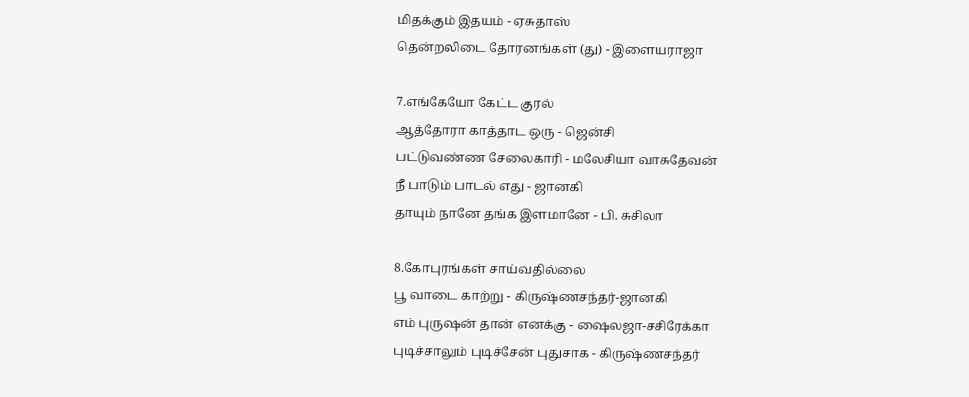மிதக்கும் இதயம் - ஏசுதாஸ்
தென்றலிடை தோரனங்கள் (து) - இளையராஜா

7.எங்கேயோ கேட்ட குரல்
ஆத்தோரா காத்தாட ஒரு - ஜென்சி
பட்டுவண்ண சேலைகாரி - மலேசியா வாசுதேவன்
நீ பாடும் பாடல் எது - ஜானகி
தாயும் நானே தங்க இளமானே - பி. சுசிலா

8.கோபுரங்கள் சாய்வதில்லை
பூ வாடை காற்று - கிருஷ்ணசந்தர்-ஜானகி
எம் புருஷன் தான் எனக்கு - ஷைலஜா-சசிரேக்கா
புடிச்சாலும் புடிச்சேன் புதுசாக - கிருஷ்ணசந்தர்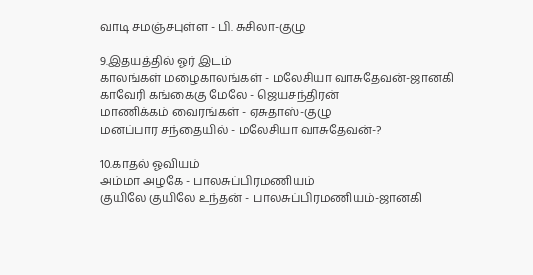வாடி சமஞ்சபுள்ள - பி. சுசிலா-குழு

9.இதயத்தில் ஓர் இடம்
காலங்கள் மழைகாலங்கள் - மலேசியா வாசுதேவன்-ஜானகி
காவேரி கங்கைகு மேலே - ஜெயசந்திரன்
மாணிக்கம் வைரங்கள் - ஏசுதாஸ்-குழு
மனப்பார சந்தையில் - மலேசியா வாசுதேவன்-?

10.காதல் ஓவியம்
அம்மா அழகே - பாலசுப்பிரமணியம்
குயிலே குயிலே உந்தன் - பாலசுப்பிரமணியம்-ஜானகி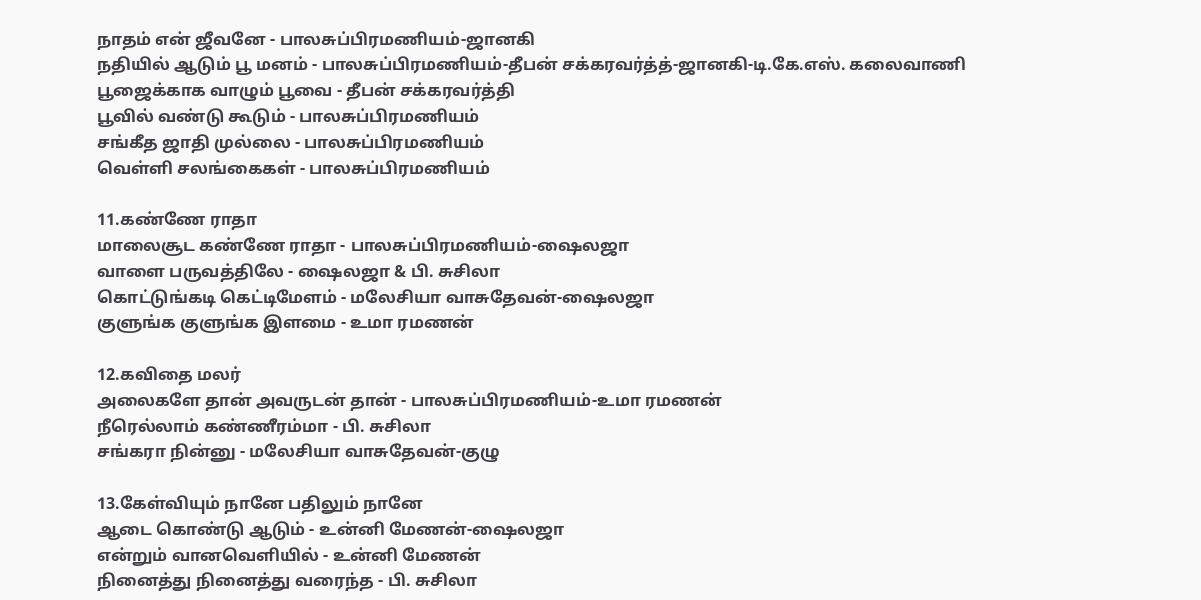நாதம் என் ஜீவனே - பாலசுப்பிரமணியம்-ஜானகி
நதியில் ஆடும் பூ மனம் - பாலசுப்பிரமணியம்-தீபன் சக்கரவர்த்த்-ஜானகி-டி.கே.எஸ். கலைவாணி
பூஜைக்காக வாழும் பூவை - தீபன் சக்கரவர்த்தி
பூவில் வண்டு கூடும் - பாலசுப்பிரமணியம்
சங்கீத ஜாதி முல்லை - பாலசுப்பிரமணியம்
வெள்ளி சலங்கைகள் - பாலசுப்பிரமணியம்

11.கண்ணே ராதா
மாலைசூட கண்ணே ராதா - பாலசுப்பிரமணியம்-ஷைலஜா
வாளை பருவத்திலே - ஷைலஜா & பி. சுசிலா
கொட்டுங்கடி கெட்டிமேளம் - மலேசியா வாசுதேவன்-ஷைலஜா
குளுங்க குளுங்க இளமை - உமா ரமணன்

12.கவிதை மலர்
அலைகளே தான் அவருடன் தான் - பாலசுப்பிரமணியம்-உமா ரமணன்
நீரெல்லாம் கண்ணீரம்மா - பி. சுசிலா
சங்கரா நின்னு - மலேசியா வாசுதேவன்-குழு

13.கேள்வியும் நானே பதிலும் நானே
ஆடை கொண்டு ஆடும் - உன்னி மேணன்-ஷைலஜா
என்றும் வானவெளியில் - உன்னி மேணன்
நினைத்து நினைத்து வரைந்த - பி. சுசிலா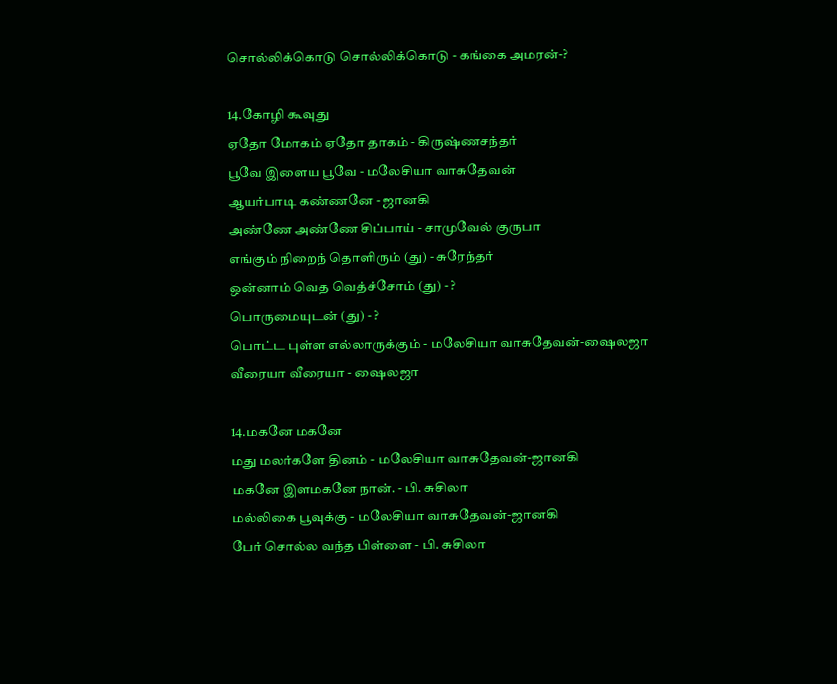சொல்லிக்கொடு சொல்லிக்கொடு - கங்கை அமரன்-?

14.கோழி கூவுது
ஏதோ மோகம் ஏதோ தாகம் - கிருஷ்ணசந்தர்
பூவே இளைய பூவே - மலேசியா வாசுதேவன்
ஆயர்பாடி கண்ணனே - ஜானகி
அண்ணே அண்ணே சிப்பாய் - சாமுவேல் குருபா
எங்கும் நிறைந் தொளிரும் (து) - சுரேந்தர்
ஒன்னாம் வெத வெத்ச்சோம் (து) - ?
பொருமையுடன் (து) - ?
பொட்ட புள்ள எல்லாருக்கும் - மலேசியா வாசுதேவன்-ஷைலஜா
வீரையா வீரையா - ஷைலஜா

14.மகனே மகனே
மது மலர்களே தினம் - மலேசியா வாசுதேவன்-ஜானகி
மகனே இளமகனே நான். - பி. சுசிலா
மல்லிகை பூவுக்கு - மலேசியா வாசுதேவன்-ஜானகி
பேர் சொல்ல வந்த பிள்ளை - பி. சுசிலா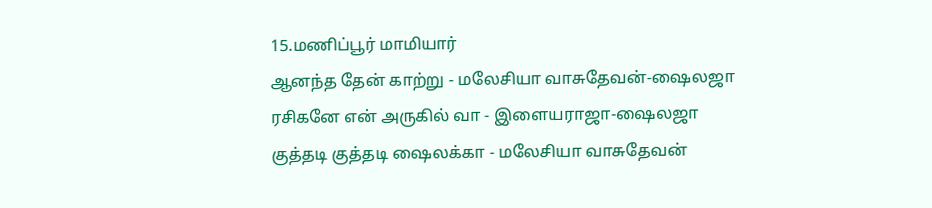15.மணிப்பூர் மாமியார்
ஆனந்த தேன் காற்று - மலேசியா வாசுதேவன்-ஷைலஜா
ரசிகனே என் அருகில் வா - இளையராஜா-ஷைலஜா
குத்தடி குத்தடி ஷைலக்கா - மலேசியா வாசுதேவன்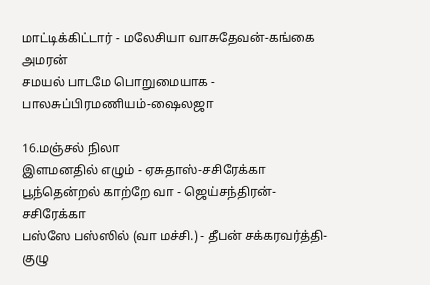மாட்டிக்கிட்டார் - மலேசியா வாசுதேவன்-கங்கை அமரன்
சமயல் பாடமே பொறுமையாக - பாலசுப்பிரமணியம்-ஷைலஜா

16.மஞ்சல் நிலா
இளமனதில் எழும் - ஏசுதாஸ்-சசிரேக்கா
பூந்தென்றல் காற்றே வா - ஜெய்சந்திரன்-சசிரேக்கா
பஸ்ஸே பஸ்ஸில் (வா மச்சி.) - தீபன் சக்கரவர்த்தி-குழு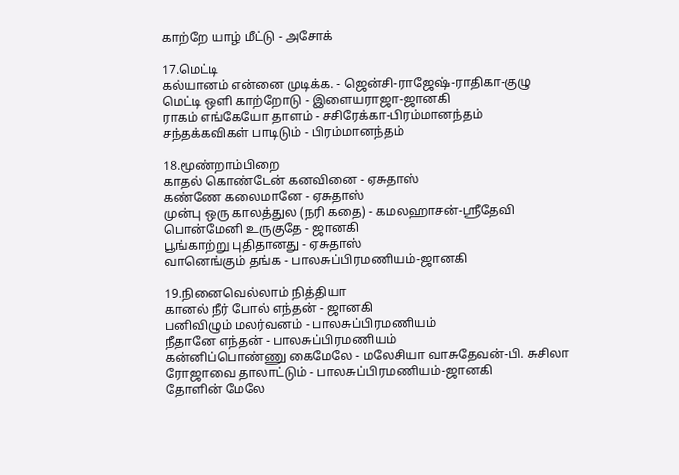காற்றே யாழ் மீட்டு - அசோக்

17.மெட்டி
கல்யானம் என்னை முடிக்க. - ஜென்சி-ராஜேஷ்-ராதிகா-குழு
மெட்டி ஒளி காற்றோடு - இளையராஜா-ஜானகி
ராகம் எங்கேயோ தாளம் - சசிரேக்கா-பிரம்மானந்தம்
சந்தக்கவிகள் பாடிடும் - பிரம்மானந்தம்

18.மூண்றாம்பிறை
காதல் கொண்டேன் கனவினை - ஏசுதாஸ்
கண்ணே கலைமானே - ஏசுதாஸ்
முன்பு ஒரு காலத்துல (நரி கதை) - கமலஹாசன்-ஸ்ரீதேவி
பொன்மேனி உருகுதே - ஜானகி
பூங்காற்று புதிதானது - ஏசுதாஸ்
வானெங்கும் தங்க - பாலசுப்பிரமணியம்-ஜானகி

19.நினைவெல்லாம் நித்தியா
கானல் நீர் போல் எந்தன் - ஜானகி
பனிவிழும் மலர்வனம் - பாலசுப்பிரமணியம்
நீதானே எந்தன் - பாலசுப்பிரமணியம்
கன்னிப்பொண்ணு கைமேலே - மலேசியா வாசுதேவன்-பி. சுசிலா
ரோஜாவை தாலாட்டும் - பாலசுப்பிரமணியம்-ஜானகி
தோளின் மேலே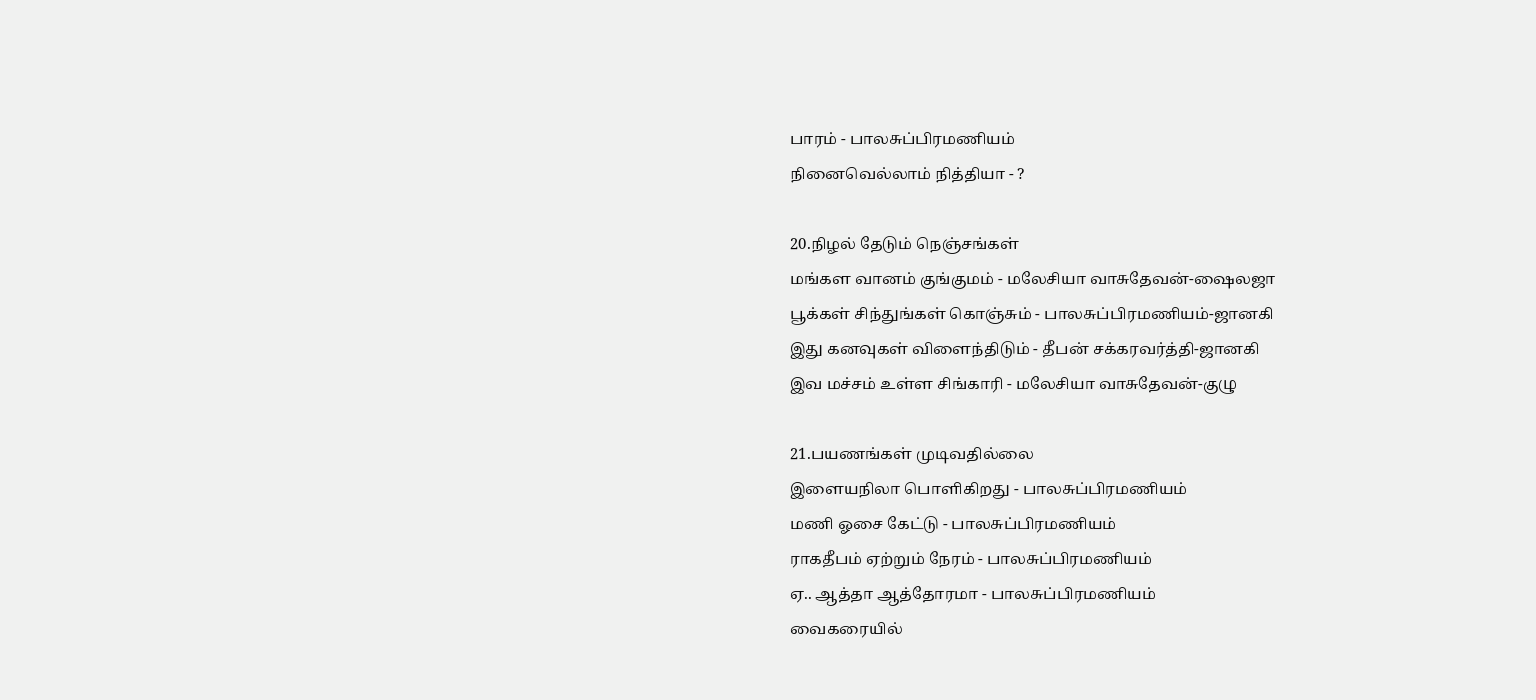பாரம் - பாலசுப்பிரமணியம்
நினைவெல்லாம் நித்தியா - ?

20.நிழல் தேடும் நெஞ்சங்கள்
மங்கள வானம் குங்குமம் - மலேசியா வாசுதேவன்-ஷைலஜா
பூக்கள் சிந்துங்கள் கொஞ்சும் - பாலசுப்பிரமணியம்-ஜானகி
இது கனவுகள் விளைந்திடும் - தீபன் சக்கரவர்த்தி-ஜானகி
இவ மச்சம் உள்ள சிங்காரி - மலேசியா வாசுதேவன்-குழு

21.பயணங்கள் முடிவதில்லை
இளையநிலா பொளிகிறது - பாலசுப்பிரமணியம்
மணி ஓசை கேட்டு - பாலசுப்பிரமணியம்
ராகதீபம் ஏற்றும் நேரம் - பாலசுப்பிரமணியம்
ஏ.. ஆத்தா ஆத்தோரமா - பாலசுப்பிரமணியம்
வைகரையில்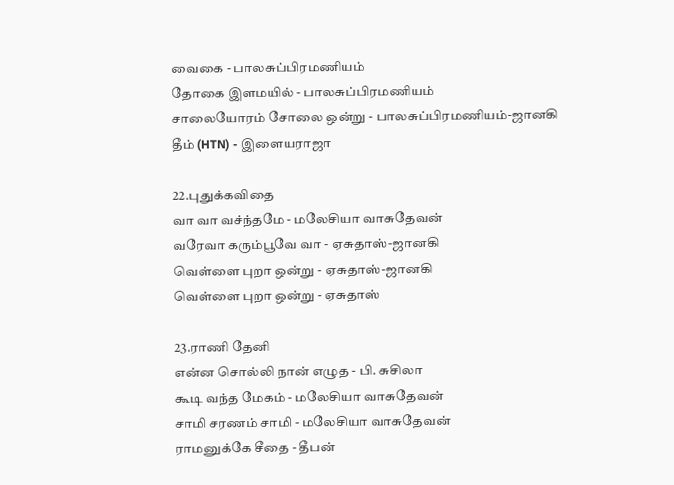வைகை - பாலசுப்பிரமணியம்
தோகை இளமயில் - பாலசுப்பிரமணியம்
சாலையோரம் சோலை ஒன்று - பாலசுப்பிரமணியம்-ஜானகி
தீம் (HTN) - இளையராஜா

22.புதுக்கவிதை
வா வா வச்ந்தமே - மலேசியா வாசுதேவன்
வரேவா கரும்பூவே வா - ஏசுதாஸ்-ஜானகி
வெள்ளை புறா ஒன்று - ஏசுதாஸ்-ஜானகி
வெள்ளை புறா ஒன்று - ஏசுதாஸ்

23.ராணி தேனி
என்ன சொல்லி நான் எழுத - பி. சுசிலா
கூடி வந்த மேகம் - மலேசியா வாசுதேவன்
சாமி சரணம் சாமி - மலேசியா வாசுதேவன்
ராமனுக்கே சீதை - தீபன்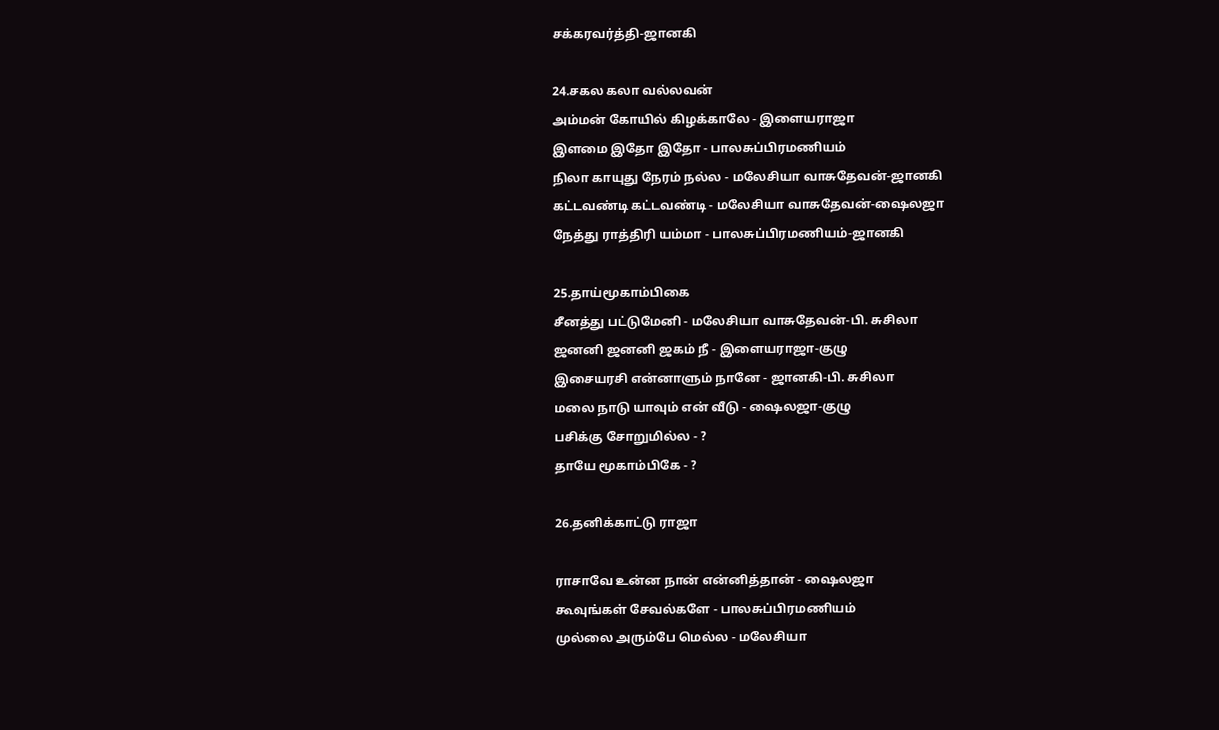சக்கரவர்த்தி-ஜானகி

24.சகல கலா வல்லவன்
அம்மன் கோயில் கிழக்காலே - இளையராஜா
இளமை இதோ இதோ - பாலசுப்பிரமணியம்
நிலா காயுது நேரம் நல்ல - மலேசியா வாசுதேவன்-ஜானகி
கட்டவண்டி கட்டவண்டி - மலேசியா வாசுதேவன்-ஷைலஜா
நேத்து ராத்திரி யம்மா - பாலசுப்பிரமணியம்-ஜானகி

25.தாய்மூகாம்பிகை
சீனத்து பட்டுமேனி - மலேசியா வாசுதேவன்-பி. சுசிலா
ஜனனி ஜனனி ஜகம் நீ - இளையராஜா-குழு
இசையரசி என்னாளும் நானே - ஜானகி-பி. சுசிலா
மலை நாடு யாவும் என் வீடு - ஷைலஜா-குழு
பசிக்கு சோறுமில்ல - ?
தாயே மூகாம்பிகே - ?

26.தனிக்காட்டு ராஜா

ராசாவே உன்ன நான் என்னித்தான் - ஷைலஜா
கூவுங்கள் சேவல்களே - பாலசுப்பிரமணியம்
முல்லை அரும்பே மெல்ல - மலேசியா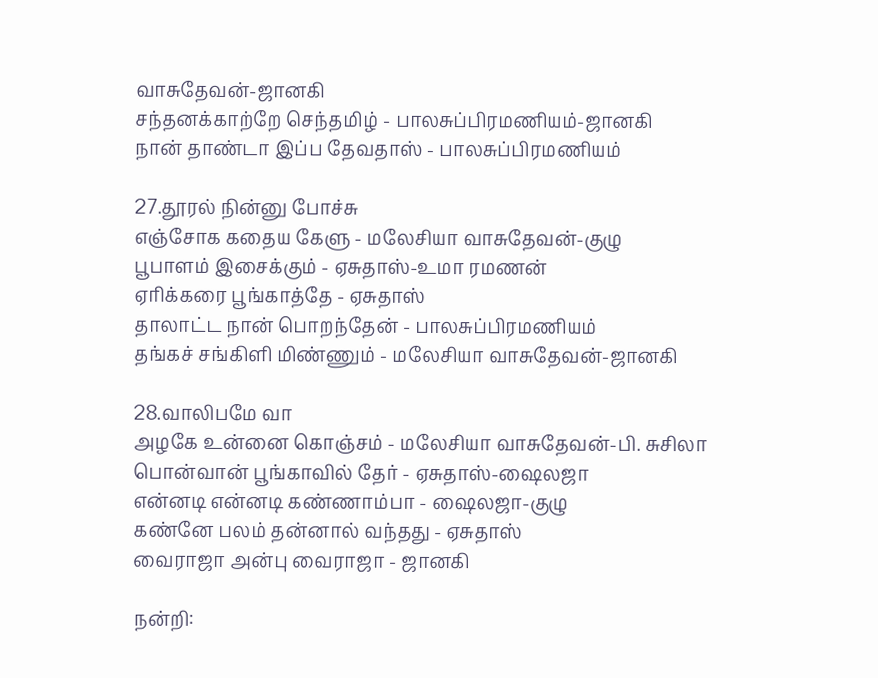வாசுதேவன்-ஜானகி
சந்தனக்காற்றே செந்தமிழ் - பாலசுப்பிரமணியம்-ஜானகி
நான் தாண்டா இப்ப தேவதாஸ் - பாலசுப்பிரமணியம்

27.தூரல் நின்னு போச்சு
எஞ்சோக கதைய கேளு - மலேசியா வாசுதேவன்-குழு
பூபாளம் இசைக்கும் - ஏசுதாஸ்-உமா ரமணன்
ஏரிக்கரை பூங்காத்தே - ஏசுதாஸ்
தாலாட்ட நான் பொறந்தேன் - பாலசுப்பிரமணியம்
தங்கச் சங்கிளி மிண்ணும் - மலேசியா வாசுதேவன்-ஜானகி

28.வாலிபமே வா
அழகே உன்னை கொஞ்சம் - மலேசியா வாசுதேவன்-பி. சுசிலா
பொன்வான் பூங்காவில் தேர் - ஏசுதாஸ்-ஷைலஜா
என்னடி என்னடி கண்ணாம்பா - ஷைலஜா-குழு
கண்னே பலம் தன்னால் வந்தது - ஏசுதாஸ்
வைராஜா அன்பு வைராஜா - ஜானகி

நன்றி: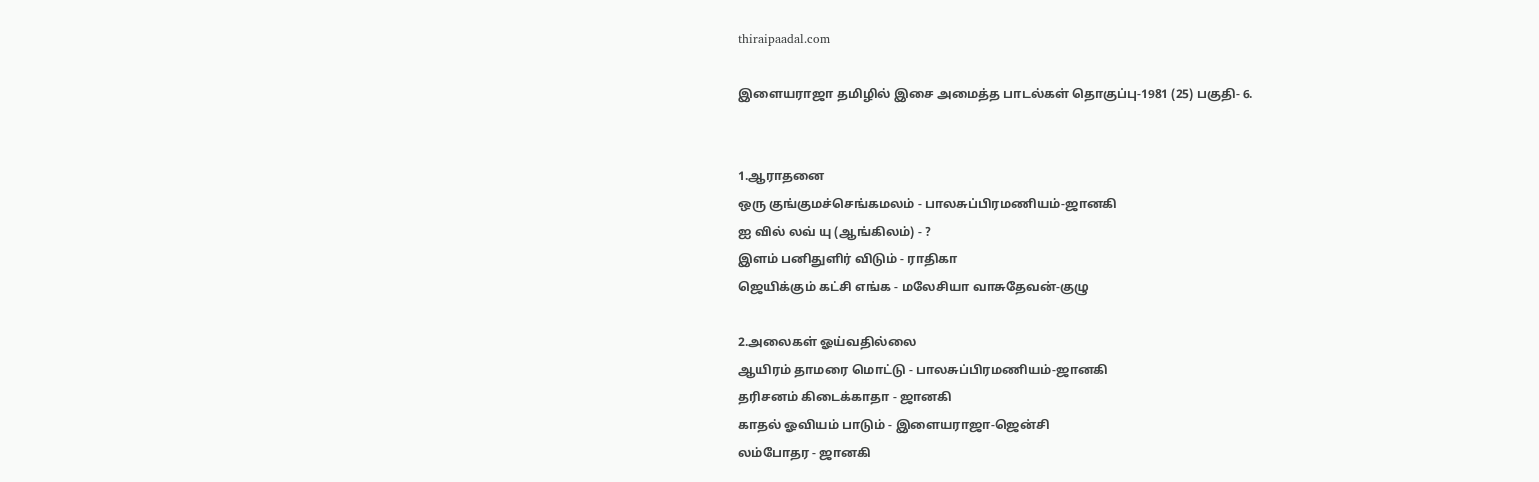thiraipaadal.com

இளையராஜா தமிழில் இசை அமைத்த பாடல்கள் தொகுப்பு-1981 (25) பகுதி- 6.


1.ஆராதனை
ஒரு குங்குமச்செங்கமலம் - பாலசுப்பிரமணியம்-ஜானகி
ஐ வில் லவ் யு (ஆங்கிலம்) - ?
இளம் பனிதுளிர் விடும் - ராதிகா
ஜெயிக்கும் கட்சி எங்க - மலேசியா வாசுதேவன்-குழு

2.அலைகள் ஓய்வதில்லை
ஆயிரம் தாமரை மொட்டு - பாலசுப்பிரமணியம்-ஜானகி
தரிசனம் கிடைக்காதா - ஜானகி
காதல் ஓவியம் பாடும் - இளையராஜா-ஜென்சி
லம்போதர - ஜானகி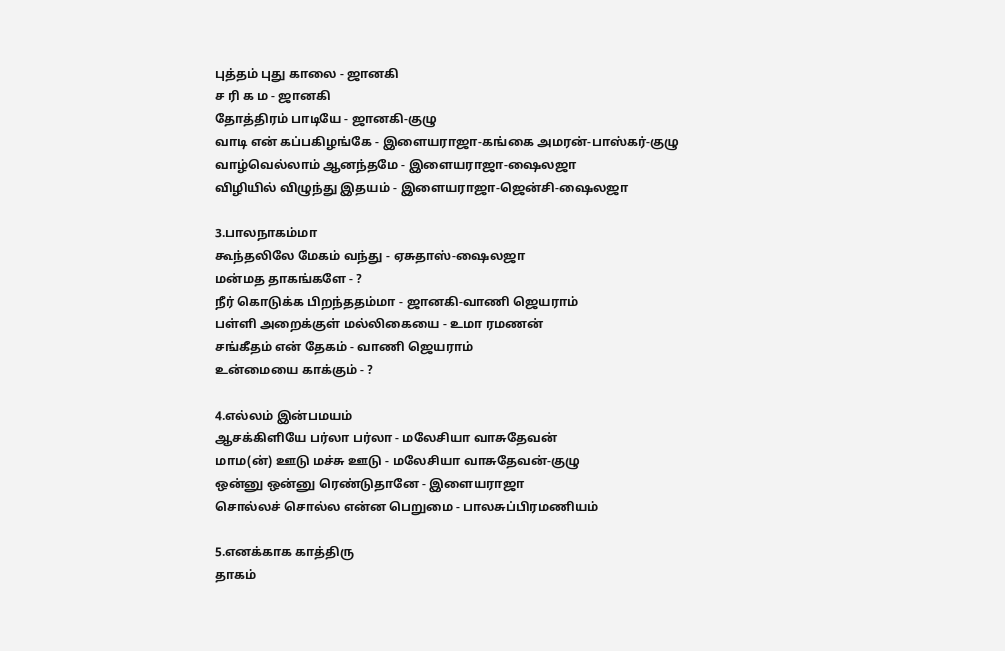புத்தம் புது காலை - ஜானகி
ச ரி க ம - ஜானகி
தோத்திரம் பாடியே - ஜானகி-குழு
வாடி என் கப்பகிழங்கே - இளையராஜா-கங்கை அமரன்-பாஸ்கர்-குழு
வாழ்வெல்லாம் ஆனந்தமே - இளையராஜா-ஷைலஜா
விழியில் விழுந்து இதயம் - இளையராஜா-ஜென்சி-ஷைலஜா

3.பாலநாகம்மா
கூந்தலிலே மேகம் வந்து - ஏசுதாஸ்-ஷைலஜா
மன்மத தாகங்களே - ?
நீர் கொடுக்க பிறந்ததம்மா - ஜானகி-வாணி ஜெயராம்
பள்ளி அறைக்குள் மல்லிகையை - உமா ரமணன்
சங்கீதம் என் தேகம் - வாணி ஜெயராம்
உன்மையை காக்கும் - ?

4.எல்லம் இன்பமயம்
ஆசக்கிளியே பர்லா பர்லா - மலேசியா வாசுதேவன்
மாம(ன்) ஊடு மச்சு ஊடு - மலேசியா வாசுதேவன்-குழு
ஒன்னு ஒன்னு ரெண்டுதானே - இளையராஜா
சொல்லச் சொல்ல என்ன பெறுமை - பாலசுப்பிரமணியம்

5.எனக்காக காத்திரு
தாகம்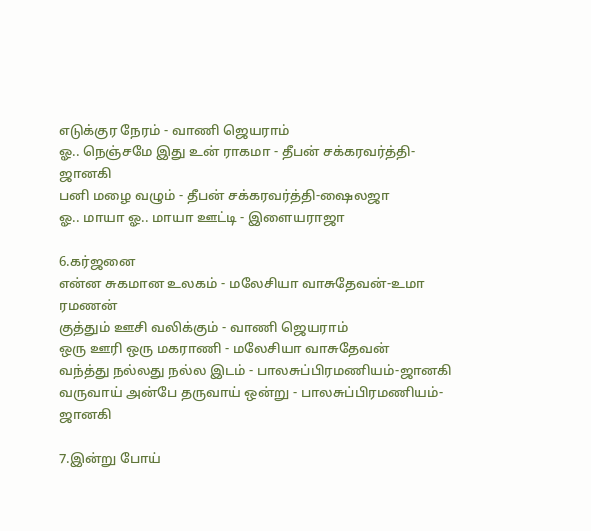எடுக்குர நேரம் - வாணி ஜெயராம்
ஓ.. நெஞ்சமே இது உன் ராகமா - தீபன் சக்கரவர்த்தி-ஜானகி
பனி மழை வழும் - தீபன் சக்கரவர்த்தி-ஷைலஜா
ஓ.. மாயா ஓ.. மாயா ஊட்டி - இளையராஜா

6.கர்ஜனை
என்ன சுகமான உலகம் - மலேசியா வாசுதேவன்-உமா ரமணன்
குத்தும் ஊசி வலிக்கும் - வாணி ஜெயராம்
ஒரு ஊரி ஒரு மகராணி - மலேசியா வாசுதேவன்
வந்த்து நல்லது நல்ல இடம் - பாலசுப்பிரமணியம்-ஜானகி
வருவாய் அன்பே தருவாய் ஒன்று - பாலசுப்பிரமணியம்-ஜானகி

7.இன்று போய்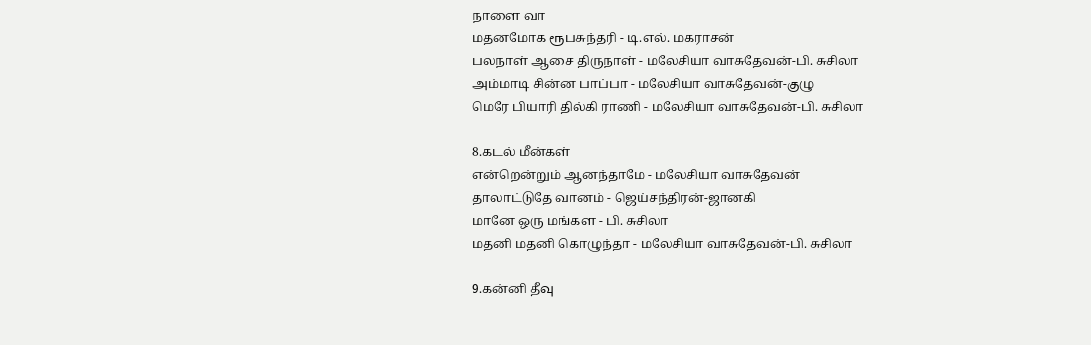நாளை வா
மதனமோக ரூபசுந்தரி - டி.எல். மகராசன்
பலநாள் ஆசை திருநாள் - மலேசியா வாசுதேவன்-பி. சுசிலா
அம்மாடி சின்ன பாப்பா - மலேசியா வாசுதேவன்-குழு
மெரே பியாரி தில்கி ராணி - மலேசியா வாசுதேவன்-பி. சுசிலா

8.கடல் மீன்கள்
என்றென்றும் ஆனந்தாமே - மலேசியா வாசுதேவன்
தாலாட்டுதே வானம் - ஜெய்சந்திரன்-ஜானகி
மானே ஒரு மங்கள - பி. சுசிலா
மதனி மதனி கொழுந்தா - மலேசியா வாசுதேவன்-பி. சுசிலா

9.கன்னி தீவு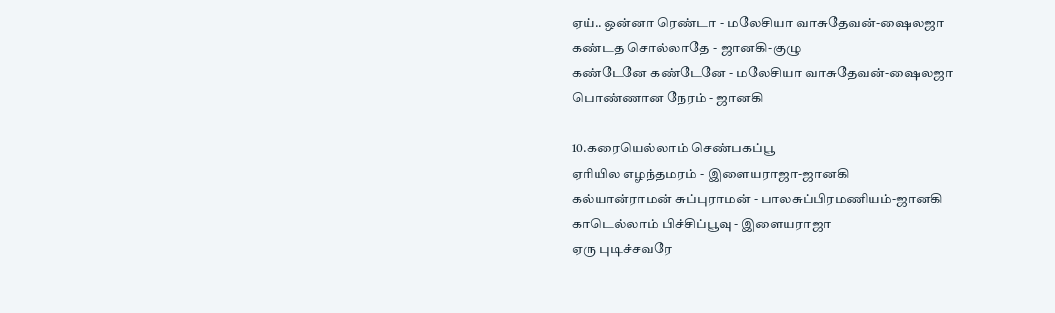ஏய்.. ஒன்னா ரெண்டா - மலேசியா வாசுதேவன்-ஷைலஜா
கண்டத சொல்லாதே - ஜானகி-குழு
கண்டேனே கண்டேனே - மலேசியா வாசுதேவன்-ஷைலஜா
பொண்ணான நேரம் - ஜானகி

10.கரையெல்லாம் செண்பகப்பூ
ஏரியில எழந்தமரம் - இளையராஜா-ஜானகி
கல்யான்ராமன் சுப்புராமன் - பாலசுப்பிரமணியம்-ஜானகி
காடெல்லாம் பிச்சிப்பூவு - இளையராஜா
ஏரு புடிச்சவரே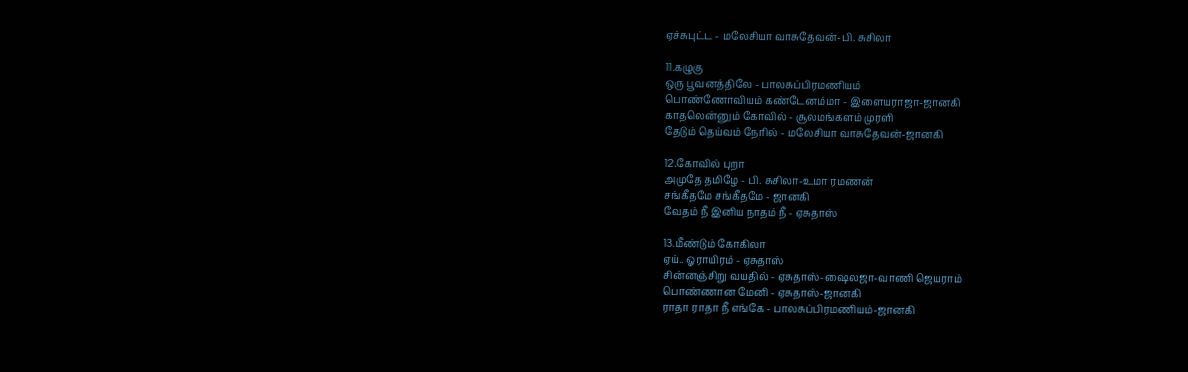ஏச்சுபுட்ட - மலேசியா வாசுதேவன்-பி. சுசிலா

11.கழுகு
ஒரு பூவனத்திலே - பாலசுப்பிரமணியம்
பொண்ணோவியம் கண்டேனம்மா - இளையராஜா-ஜானகி
காதலென்னும் கோவில் - சூலமங்களம் முரளி
தேடும் தெய்வம் நேரில் - மலேசியா வாசுதேவன்-ஜானகி

12.கோவில் புறா
அமுதே தமிழே - பி. சுசிலா-உமா ரமணன்
சங்கீதமே சங்கீதமே - ஜானகி
வேதம் நீ இனிய நாதம் நீ - ஏசுதாஸ்

13.மீண்டும் கோகிலா
ஏய்.. ஓராயிரம் - ஏசுதாஸ்
சின்னஞ்சிறு வயதில் - ஏசுதாஸ்-ஷைலஜா-வாணி ஜெயராம்
பொண்ணான மேனி - ஏசுதாஸ்-ஜானகி
ராதா ராதா நீ எங்கே - பாலசுப்பிரமணியம்-ஜானகி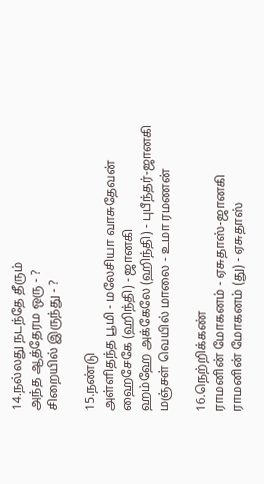14.நல்லது நடந்தே தீரும்
அந்த ஆத்தேரம ஒரு - ?
சிறையில் இருந்து - ?

15.நண்டு
அள்ளிதந்த பூமி - மலேசியா வாசுதேவன்
ஹைசேகே (ஹிந்தி) - ஜானகி
ஹம்ஹே அக்கேலே (ஹிந்தி) - புபீந்தர்-ஜானகி
மஞ்சள் வெயில் மாலை - உமா ரமணன்

16.நெற்றிக்கண்
ராமனின் மோகனம் - ஏசுதாஸ்-ஜானகி
ராமனின் மோகனம் (து) - ஏசுதாஸ்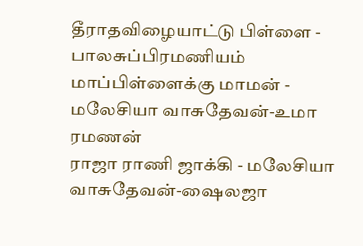தீராதவிழையாட்டு பிள்ளை - பாலசுப்பிரமணியம்
மாப்பிள்ளைக்கு மாமன் - மலேசியா வாசுதேவன்-உமா ரமணன்
ராஜா ராணி ஜாக்கி - மலேசியா வாசுதேவன்-ஷைலஜா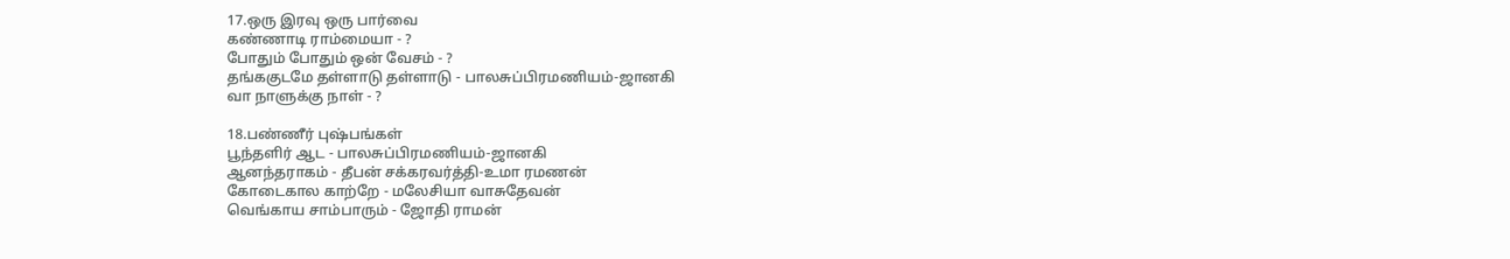17.ஒரு இரவு ஒரு பார்வை
கண்ணாடி ராம்மையா - ?
போதும் போதும் ஒன் வேசம் - ?
தங்ககுடமே தள்ளாடு தள்ளாடு - பாலசுப்பிரமணியம்-ஜானகி
வா நாளுக்கு நாள் - ?

18.பண்ணீர் புஷ்பங்கள்
பூந்தளிர் ஆட - பாலசுப்பிரமணியம்-ஜானகி
ஆனந்தராகம் - தீபன் சக்கரவர்த்தி-உமா ரமணன்
கோடைகால காற்றே - மலேசியா வாசுதேவன்
வெங்காய சாம்பாரும் - ஜோதி ராமன்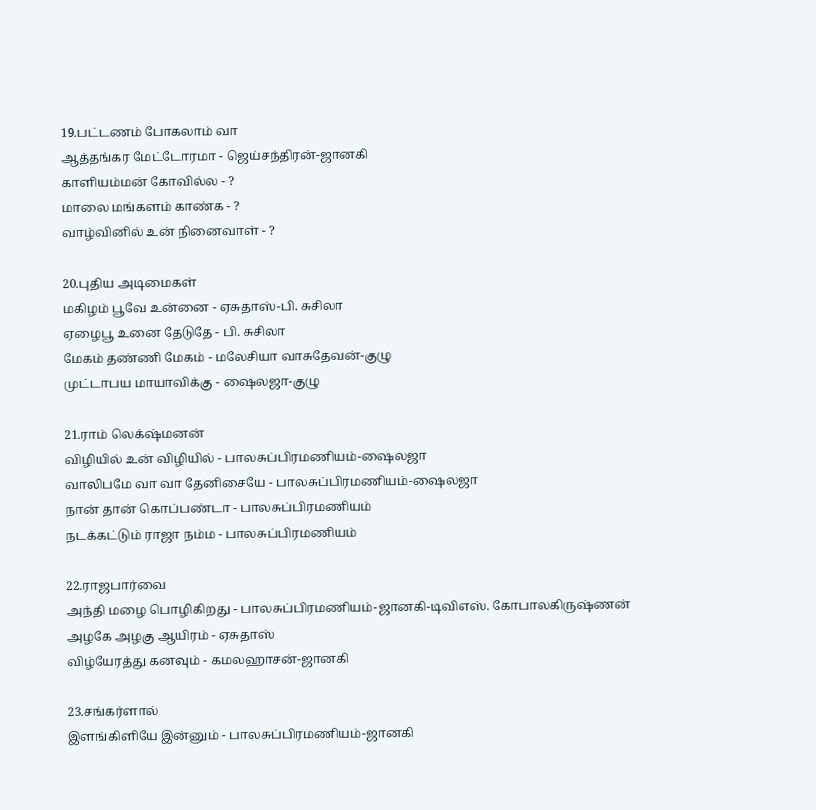19.பட்டணம் போகலாம் வா
ஆத்தங்கர மேட்டோரமா - ஜெய்சந்திரன்-ஜானகி
காளியம்மன் கோவில்ல - ?
மாலை மங்களம் காண்க - ?
வாழ்வினில் உன் நினைவாள் - ?

20.புதிய அடிமைகள்
மகிழம் பூவே உன்னை - ஏசுதாஸ்-பி. சுசிலா
ஏழைபூ உனை தேடுதே - பி. சுசிலா
மேகம் தண்ணி மேகம் - மலேசியா வாசுதேவன்-குழு
முட்டாபய மாயாவிக்கு - ஷைலஜா-குழு

21.ராம் லெக்‌ஷ்மனன்
விழியில் உன் விழியில் - பாலசுப்பிரமணியம்-ஷைலஜா
வாலிபமே வா வா தேனிசையே - பாலசுப்பிரமணியம்-ஷைலஜா
நான் தான் கொப்பண்டா - பாலசுப்பிரமணியம்
நடக்கட்டும் ராஜா நம்ம - பாலசுப்பிரமணியம்

22.ராஜபார்வை
அந்தி மழை பொழிகிறது - பாலசுப்பிரமணியம்-ஜானகி-டிவிஎஸ். கோபாலகிருஷ்ணன்
அழகே அழகு ஆயிரம் - ஏசுதாஸ்
விழ்யேரத்து கனவும் - கமலஹாசன்-ஜானகி

23.சங்கர்ளால்
இளங்கிளியே இன்னும் - பாலசுப்பிரமணியம்-ஜானகி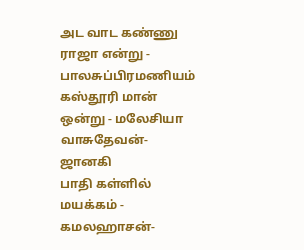அட வாட கண்ணு ராஜா என்று - பாலசுப்பிரமணியம்
கஸ்தூரி மான் ஒன்று - மலேசியா வாசுதேவன்-ஜானகி
பாதி கள்ளில் மயக்கம் - கமலஹாசன்-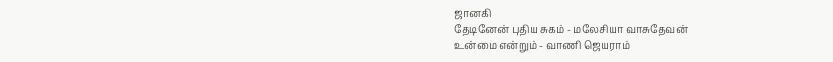ஜானகி
தேடினேன் புதிய சுகம் - மலேசியா வாசுதேவன்
உன்மை என்றும் - வாணி ஜெயராம்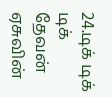24.டிக் டிக் டிக்
தேவன் ஏசுவின்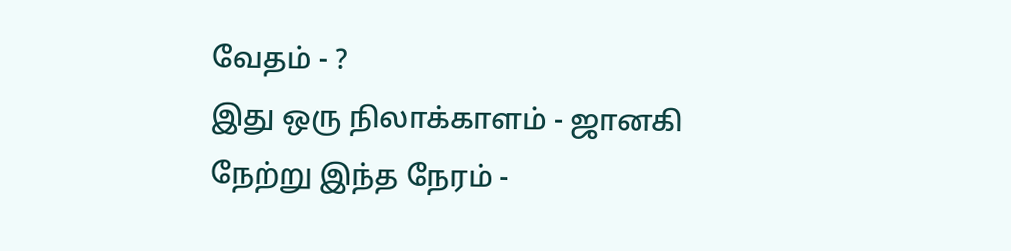வேதம் - ?
இது ஒரு நிலாக்காளம் - ஜானகி
நேற்று இந்த நேரம் -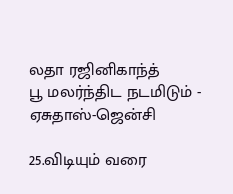லதா ரஜினிகாந்த்
பூ மலர்ந்திட நடமிடும் - ஏசுதாஸ்-ஜென்சி

25.விடியும் வரை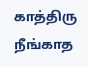காத்திரு
நீங்காத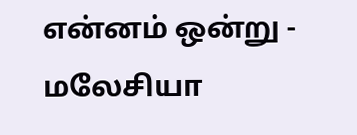என்னம் ஒன்று - மலேசியா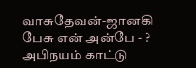வாசுதேவன்-ஜானகி
பேசு என் அன்பே - ?
அபிநயம் காட்டு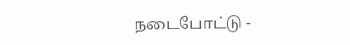நடைபோட்டு -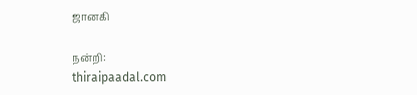ஜானகி

நன்றி:
thiraipaadal.com